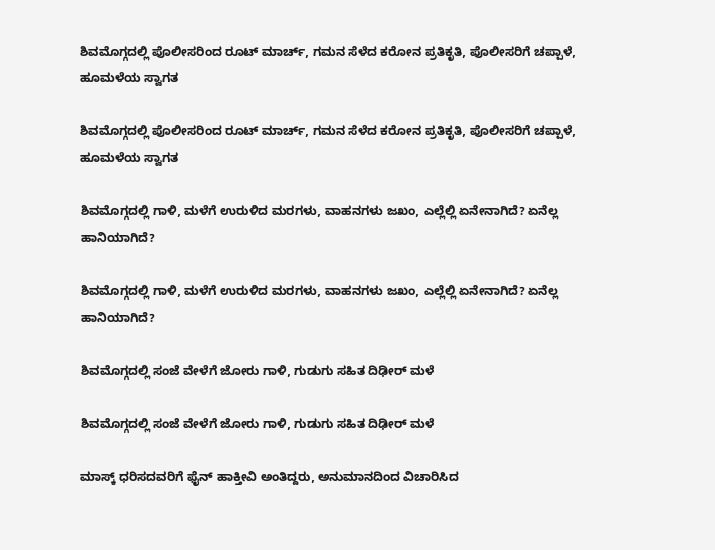ಶಿವಮೊಗ್ಗದಲ್ಲಿ ಪೊಲೀಸರಿಂದ ರೂಟ್ ಮಾರ್ಚ್, ಗಮನ ಸೆಳೆದ ಕರೋನ ಪ್ರತಿಕೃತಿ, ಪೊಲೀಸರಿಗೆ ಚಪ್ಪಾಳೆ, ಹೂಮಳೆಯ ಸ್ವಾಗತ

ಶಿವಮೊಗ್ಗದಲ್ಲಿ ಪೊಲೀಸರಿಂದ ರೂಟ್ ಮಾರ್ಚ್, ಗಮನ ಸೆಳೆದ ಕರೋನ ಪ್ರತಿಕೃತಿ, ಪೊಲೀಸರಿಗೆ ಚಪ್ಪಾಳೆ, ಹೂಮಳೆಯ ಸ್ವಾಗತ

ಶಿವಮೊಗ್ಗದಲ್ಲಿ ಗಾಳಿ, ಮಳೆಗೆ ಉರುಳಿದ ಮರಗಳು, ವಾಹನಗಳು ಜಖಂ, ಎಲ್ಲೆಲ್ಲಿ ಏನೇನಾಗಿದೆ? ಏನೆಲ್ಲ ಹಾನಿಯಾಗಿದೆ?

ಶಿವಮೊಗ್ಗದಲ್ಲಿ ಗಾಳಿ, ಮಳೆಗೆ ಉರುಳಿದ ಮರಗಳು, ವಾಹನಗಳು ಜಖಂ, ಎಲ್ಲೆಲ್ಲಿ ಏನೇನಾಗಿದೆ? ಏನೆಲ್ಲ ಹಾನಿಯಾಗಿದೆ?

ಶಿವಮೊಗ್ಗದಲ್ಲಿ ಸಂಜೆ ವೇಳೆಗೆ ಜೋರು ಗಾಳಿ, ಗುಡುಗು ಸಹಿತ ದಿಢೀರ್ ಮಳೆ

ಶಿವಮೊಗ್ಗದಲ್ಲಿ ಸಂಜೆ ವೇಳೆಗೆ ಜೋರು ಗಾಳಿ, ಗುಡುಗು ಸಹಿತ ದಿಢೀರ್ ಮಳೆ

ಮಾಸ್ಕ್ ಧರಿಸದವರಿಗೆ ಫೈನ್ ಹಾಕ್ತೀವಿ ಅಂತಿದ್ದರು, ಅನುಮಾನದಿಂದ ವಿಚಾರಿಸಿದ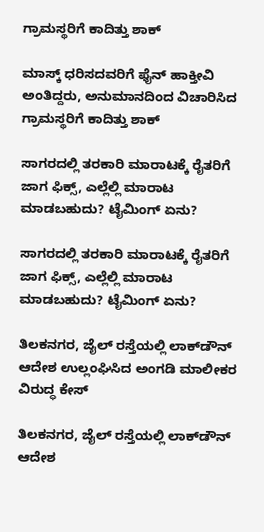ಗ್ರಾಮಸ್ಥರಿಗೆ ಕಾದಿತ್ತು ಶಾಕ್

ಮಾಸ್ಕ್ ಧರಿಸದವರಿಗೆ ಫೈನ್ ಹಾಕ್ತೀವಿ ಅಂತಿದ್ದರು, ಅನುಮಾನದಿಂದ ವಿಚಾರಿಸಿದ ಗ್ರಾಮಸ್ಥರಿಗೆ ಕಾದಿತ್ತು ಶಾಕ್

ಸಾಗರದಲ್ಲಿ ತರಕಾರಿ ಮಾರಾಟಕ್ಕೆ ರೈತರಿಗೆ ಜಾಗ ಫಿಕ್ಸ್, ಎಲ್ಲೆಲ್ಲಿ ಮಾರಾಟ ಮಾಡಬಹುದು? ಟೈಮಿಂಗ್ ಏನು?

ಸಾಗರದಲ್ಲಿ ತರಕಾರಿ ಮಾರಾಟಕ್ಕೆ ರೈತರಿಗೆ ಜಾಗ ಫಿಕ್ಸ್, ಎಲ್ಲೆಲ್ಲಿ ಮಾರಾಟ ಮಾಡಬಹುದು? ಟೈಮಿಂಗ್ ಏನು?

ತಿಲಕನಗರ, ಜೈಲ್ ರಸ್ತೆಯಲ್ಲಿ ಲಾಕ್‌ಡೌನ್ ಆದೇಶ ಉಲ್ಲಂಘಿಸಿದ ಅಂಗಡಿ ಮಾಲೀಕರ ವಿರುದ್ಧ ಕೇಸ್

ತಿಲಕನಗರ, ಜೈಲ್ ರಸ್ತೆಯಲ್ಲಿ ಲಾಕ್‌ಡೌನ್ ಆದೇಶ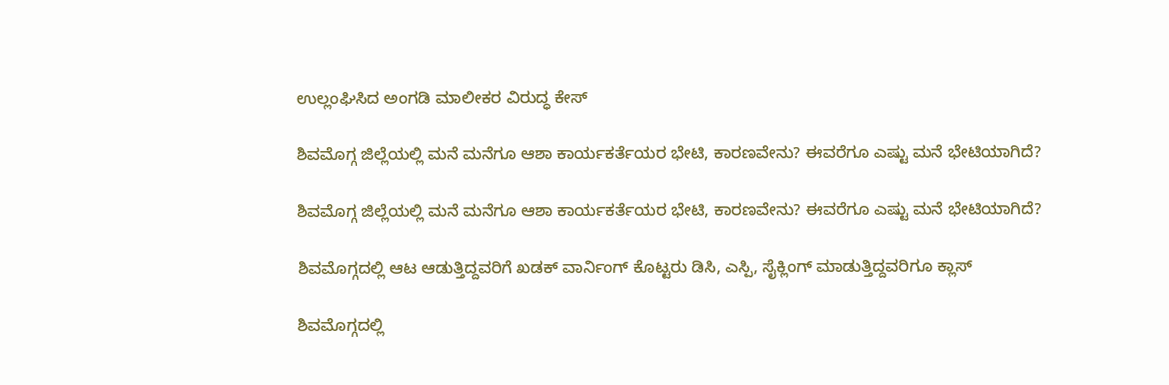ಉಲ್ಲಂಘಿಸಿದ ಅಂಗಡಿ ಮಾಲೀಕರ ವಿರುದ್ಧ ಕೇಸ್

ಶಿವಮೊಗ್ಗ ಜಿಲ್ಲೆಯಲ್ಲಿ ಮನೆ ಮನೆಗೂ ಆಶಾ ಕಾರ್ಯಕರ್ತೆಯರ ಭೇಟಿ, ಕಾರಣವೇನು? ಈವರೆಗೂ ಎಷ್ಟು ಮನೆ ಭೇಟಿಯಾಗಿದೆ?

ಶಿವಮೊಗ್ಗ ಜಿಲ್ಲೆಯಲ್ಲಿ ಮನೆ ಮನೆಗೂ ಆಶಾ ಕಾರ್ಯಕರ್ತೆಯರ ಭೇಟಿ, ಕಾರಣವೇನು? ಈವರೆಗೂ ಎಷ್ಟು ಮನೆ ಭೇಟಿಯಾಗಿದೆ?

ಶಿವಮೊಗ್ಗದಲ್ಲಿ ಆಟ ಆಡುತ್ತಿದ್ದವರಿಗೆ ಖಡಕ್ ವಾರ್ನಿಂಗ್ ಕೊಟ್ಟರು ಡಿಸಿ, ಎಸ್ಪಿ, ಸೈಕ್ಲಿಂಗ್ ಮಾಡುತ್ತಿದ್ದವರಿಗೂ ಕ್ಲಾಸ್

ಶಿವಮೊಗ್ಗದಲ್ಲಿ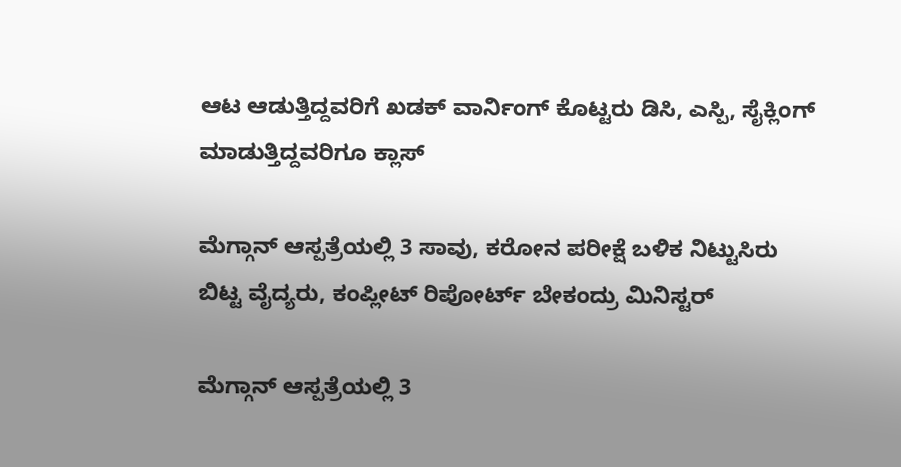ಆಟ ಆಡುತ್ತಿದ್ದವರಿಗೆ ಖಡಕ್ ವಾರ್ನಿಂಗ್ ಕೊಟ್ಟರು ಡಿಸಿ, ಎಸ್ಪಿ, ಸೈಕ್ಲಿಂಗ್ ಮಾಡುತ್ತಿದ್ದವರಿಗೂ ಕ್ಲಾಸ್

ಮೆಗ್ಗಾನ್ ಆಸ್ಪತ್ರೆಯಲ್ಲಿ 3 ಸಾವು, ಕರೋನ ಪರೀಕ್ಷೆ ಬಳಿಕ ನಿಟ್ಟುಸಿರು ಬಿಟ್ಟ ವೈದ್ಯರು, ಕಂಪ್ಲೀಟ್ ರಿಪೋರ್ಟ್ ಬೇಕಂದ್ರು ಮಿನಿಸ್ಟರ್

ಮೆಗ್ಗಾನ್ ಆಸ್ಪತ್ರೆಯಲ್ಲಿ 3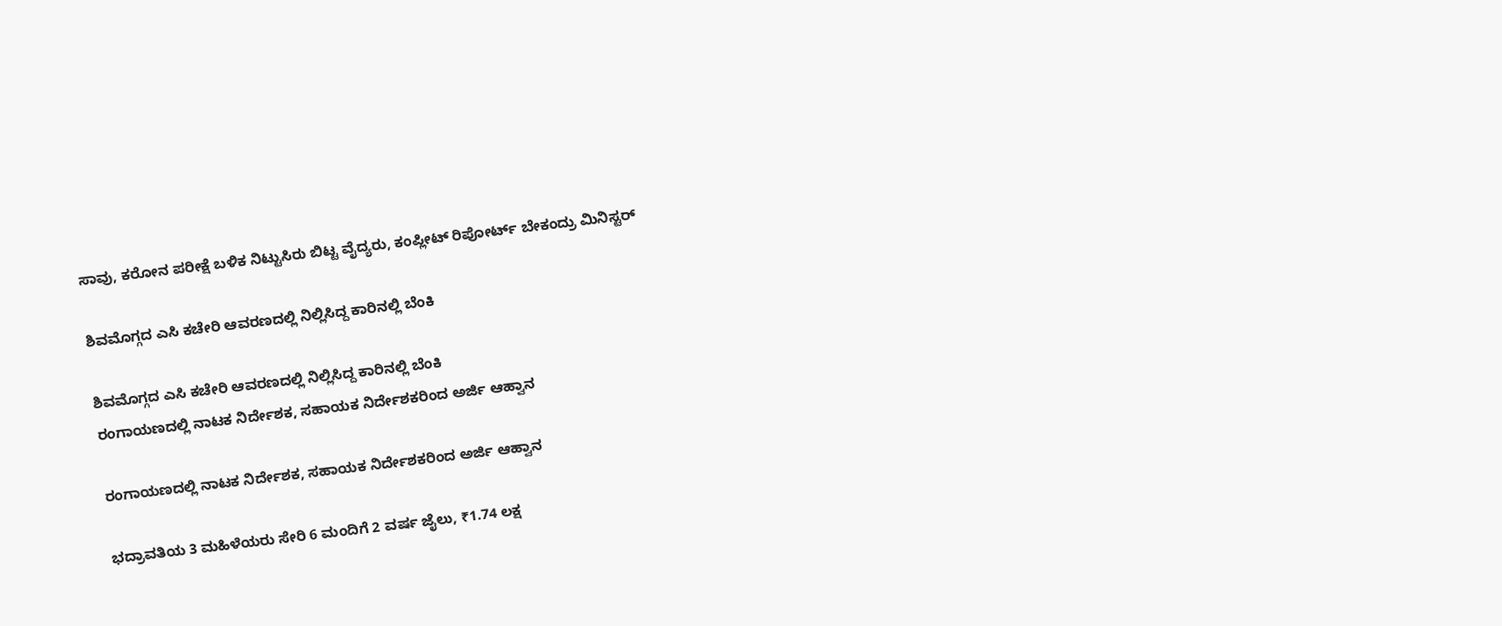ಸಾವು, ಕರೋನ ಪರೀಕ್ಷೆ ಬಳಿಕ ನಿಟ್ಟುಸಿರು ಬಿಟ್ಟ ವೈದ್ಯರು, ಕಂಪ್ಲೀಟ್ ರಿಪೋರ್ಟ್ ಬೇಕಂದ್ರು ಮಿನಿಸ್ಟರ್

ಶಿವಮೊಗ್ಗದ ಎಸಿ ಕಚೇರಿ ಆವರಣದಲ್ಲಿ ನಿಲ್ಲಿಸಿದ್ದ ಕಾರಿನಲ್ಲಿ ಬೆಂಕಿ

ಶಿವಮೊಗ್ಗದ ಎಸಿ ಕಚೇರಿ ಆವರಣದಲ್ಲಿ ನಿಲ್ಲಿಸಿದ್ದ ಕಾರಿನಲ್ಲಿ ಬೆಂಕಿ
ರಂಗಾಯಣದಲ್ಲಿ ನಾಟಕ ನಿರ್ದೇಶಕ, ಸಹಾಯಕ ನಿರ್ದೇಶಕರಿಂದ ಅರ್ಜಿ ಆಹ್ವಾನ

ರಂಗಾಯಣದಲ್ಲಿ ನಾಟಕ ನಿರ್ದೇಶಕ, ಸಹಾಯಕ ನಿರ್ದೇಶಕರಿಂದ ಅರ್ಜಿ ಆಹ್ವಾನ

ಭದ್ರಾವತಿಯ 3 ಮಹಿಳೆಯರು ಸೇರಿ 6 ಮಂದಿಗೆ 2 ವರ್ಷ ಜೈಲು, ₹1.74 ಲಕ್ಷ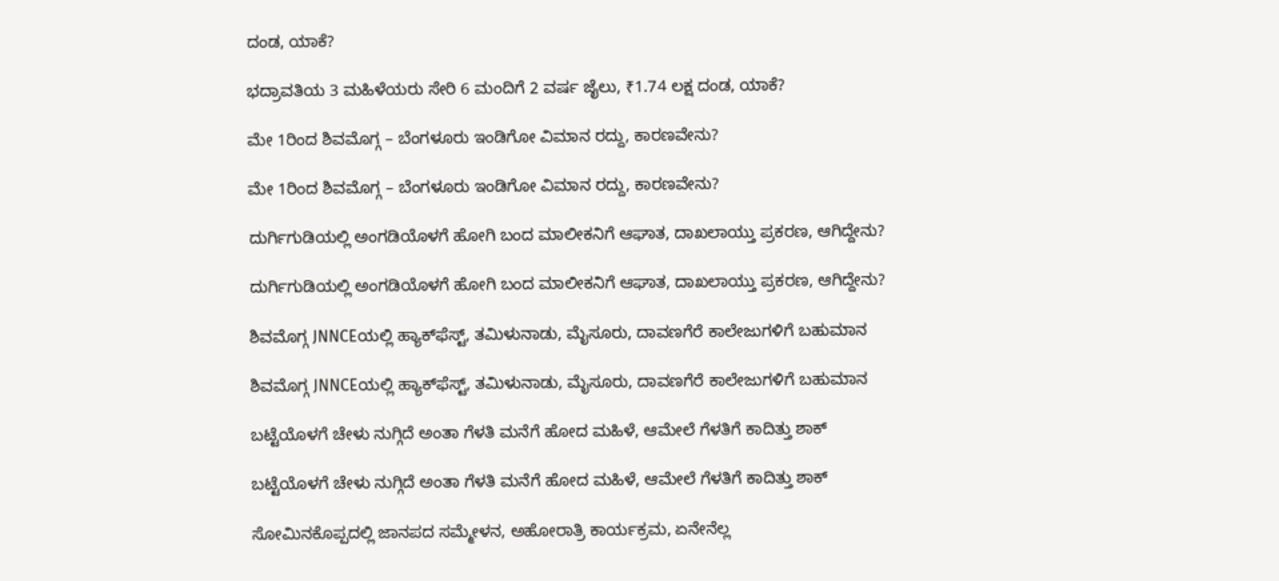ದಂಡ, ಯಾಕೆ?

ಭದ್ರಾವತಿಯ 3 ಮಹಿಳೆಯರು ಸೇರಿ 6 ಮಂದಿಗೆ 2 ವರ್ಷ ಜೈಲು, ₹1.74 ಲಕ್ಷ ದಂಡ, ಯಾಕೆ?

ಮೇ 1ರಿಂದ ಶಿವಮೊಗ್ಗ – ಬೆಂಗಳೂರು ಇಂಡಿಗೋ ವಿಮಾನ ರದ್ದು, ಕಾರಣವೇನು?

ಮೇ 1ರಿಂದ ಶಿವಮೊಗ್ಗ – ಬೆಂಗಳೂರು ಇಂಡಿಗೋ ವಿಮಾನ ರದ್ದು, ಕಾರಣವೇನು?

ದುರ್ಗಿಗುಡಿಯಲ್ಲಿ ಅಂಗಡಿಯೊಳಗೆ ಹೋಗಿ ಬಂದ ಮಾಲೀಕನಿಗೆ ಆಘಾತ, ದಾಖಲಾಯ್ತು ಪ್ರಕರಣ, ಆಗಿದ್ದೇನು?

ದುರ್ಗಿಗುಡಿಯಲ್ಲಿ ಅಂಗಡಿಯೊಳಗೆ ಹೋಗಿ ಬಂದ ಮಾಲೀಕನಿಗೆ ಆಘಾತ, ದಾಖಲಾಯ್ತು ಪ್ರಕರಣ, ಆಗಿದ್ದೇನು?

ಶಿವಮೊಗ್ಗ JNNCEಯಲ್ಲಿ ಹ್ಯಾಕ್‌ಫೆಸ್ಟ್‌, ತಮಿಳುನಾಡು, ಮೈಸೂರು, ದಾವಣಗೆರೆ ಕಾಲೇಜುಗಳಿಗೆ ಬಹುಮಾನ

ಶಿವಮೊಗ್ಗ JNNCEಯಲ್ಲಿ ಹ್ಯಾಕ್‌ಫೆಸ್ಟ್‌, ತಮಿಳುನಾಡು, ಮೈಸೂರು, ದಾವಣಗೆರೆ ಕಾಲೇಜುಗಳಿಗೆ ಬಹುಮಾನ

ಬಟ್ಟೆಯೊಳಗೆ ಚೇಳು ನುಗ್ಗಿದೆ ಅಂತಾ ಗೆಳತಿ ಮನೆಗೆ ಹೋದ ಮಹಿಳೆ, ಆಮೇಲೆ ಗೆಳತಿಗೆ ಕಾದಿತ್ತು ಶಾಕ್

ಬಟ್ಟೆಯೊಳಗೆ ಚೇಳು ನುಗ್ಗಿದೆ ಅಂತಾ ಗೆಳತಿ ಮನೆಗೆ ಹೋದ ಮಹಿಳೆ, ಆಮೇಲೆ ಗೆಳತಿಗೆ ಕಾದಿತ್ತು ಶಾಕ್

ಸೋಮಿನಕೊಪ್ಪದಲ್ಲಿ ಜಾನಪದ ಸಮ್ಮೇಳನ, ಅಹೋರಾತ್ರಿ ಕಾರ್ಯಕ್ರಮ, ಏನೇನೆಲ್ಲ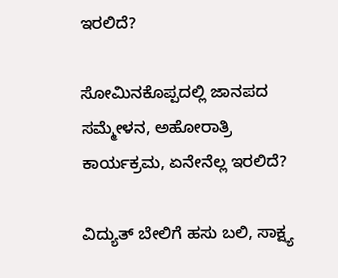ಇರಲಿದೆ?

ಸೋಮಿನಕೊಪ್ಪದಲ್ಲಿ ಜಾನಪದ ಸಮ್ಮೇಳನ, ಅಹೋರಾತ್ರಿ ಕಾರ್ಯಕ್ರಮ, ಏನೇನೆಲ್ಲ ಇರಲಿದೆ?

ವಿದ್ಯುತ್‌ ಬೇಲಿಗೆ ಹಸು ಬಲಿ, ಸಾಕ್ಷ್ಯ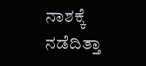ನಾಶಕ್ಕೆ ನಡೆದಿತ್ತಾ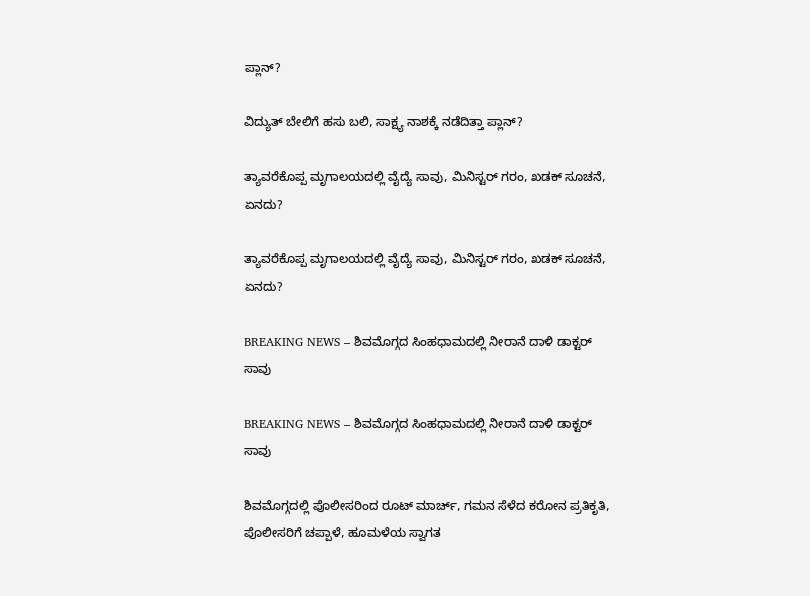ಪ್ಲಾನ್?

ವಿದ್ಯುತ್‌ ಬೇಲಿಗೆ ಹಸು ಬಲಿ, ಸಾಕ್ಷ್ಯ ನಾಶಕ್ಕೆ ನಡೆದಿತ್ತಾ ಪ್ಲಾನ್?

ತ್ಯಾವರೆಕೊಪ್ಪ ಮೃಗಾಲಯದಲ್ಲಿ ವೈದ್ಯೆ ಸಾವು, ಮಿನಿಸ್ಟರ್‌ ಗರಂ, ಖಡಕ್‌ ಸೂಚನೆ, ಏನದು?

ತ್ಯಾವರೆಕೊಪ್ಪ ಮೃಗಾಲಯದಲ್ಲಿ ವೈದ್ಯೆ ಸಾವು, ಮಿನಿಸ್ಟರ್‌ ಗರಂ, ಖಡಕ್‌ ಸೂಚನೆ, ಏನದು?

BREAKING NEWS – ಶಿವಮೊಗ್ಗದ ಸಿಂಹಧಾಮದಲ್ಲಿ ನೀರಾನೆ ದಾಳಿ ಡಾಕ್ಟರ್‌ ಸಾವು

BREAKING NEWS – ಶಿವಮೊಗ್ಗದ ಸಿಂಹಧಾಮದಲ್ಲಿ ನೀರಾನೆ ದಾಳಿ ಡಾಕ್ಟರ್‌ ಸಾವು

ಶಿವಮೊಗ್ಗದಲ್ಲಿ ಪೊಲೀಸರಿಂದ ರೂಟ್ ಮಾರ್ಚ್, ಗಮನ ಸೆಳೆದ ಕರೋನ ಪ್ರತಿಕೃತಿ, ಪೊಲೀಸರಿಗೆ ಚಪ್ಪಾಳೆ, ಹೂಮಳೆಯ ಸ್ವಾಗತ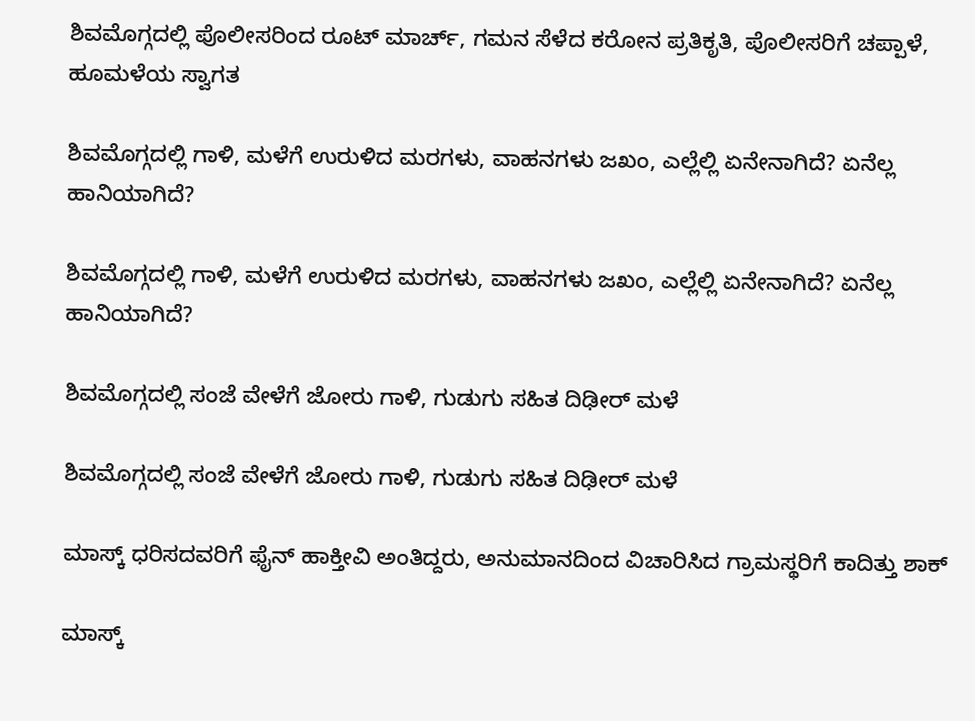ಶಿವಮೊಗ್ಗದಲ್ಲಿ ಪೊಲೀಸರಿಂದ ರೂಟ್ ಮಾರ್ಚ್, ಗಮನ ಸೆಳೆದ ಕರೋನ ಪ್ರತಿಕೃತಿ, ಪೊಲೀಸರಿಗೆ ಚಪ್ಪಾಳೆ, ಹೂಮಳೆಯ ಸ್ವಾಗತ

ಶಿವಮೊಗ್ಗದಲ್ಲಿ ಗಾಳಿ, ಮಳೆಗೆ ಉರುಳಿದ ಮರಗಳು, ವಾಹನಗಳು ಜಖಂ, ಎಲ್ಲೆಲ್ಲಿ ಏನೇನಾಗಿದೆ? ಏನೆಲ್ಲ ಹಾನಿಯಾಗಿದೆ?

ಶಿವಮೊಗ್ಗದಲ್ಲಿ ಗಾಳಿ, ಮಳೆಗೆ ಉರುಳಿದ ಮರಗಳು, ವಾಹನಗಳು ಜಖಂ, ಎಲ್ಲೆಲ್ಲಿ ಏನೇನಾಗಿದೆ? ಏನೆಲ್ಲ ಹಾನಿಯಾಗಿದೆ?

ಶಿವಮೊಗ್ಗದಲ್ಲಿ ಸಂಜೆ ವೇಳೆಗೆ ಜೋರು ಗಾಳಿ, ಗುಡುಗು ಸಹಿತ ದಿಢೀರ್ ಮಳೆ

ಶಿವಮೊಗ್ಗದಲ್ಲಿ ಸಂಜೆ ವೇಳೆಗೆ ಜೋರು ಗಾಳಿ, ಗುಡುಗು ಸಹಿತ ದಿಢೀರ್ ಮಳೆ

ಮಾಸ್ಕ್ ಧರಿಸದವರಿಗೆ ಫೈನ್ ಹಾಕ್ತೀವಿ ಅಂತಿದ್ದರು, ಅನುಮಾನದಿಂದ ವಿಚಾರಿಸಿದ ಗ್ರಾಮಸ್ಥರಿಗೆ ಕಾದಿತ್ತು ಶಾಕ್

ಮಾಸ್ಕ್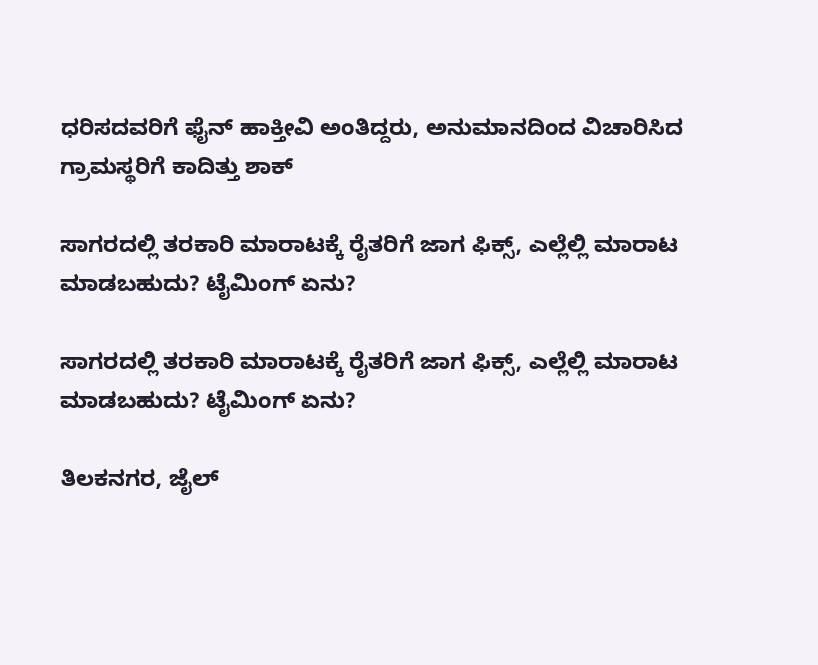ಧರಿಸದವರಿಗೆ ಫೈನ್ ಹಾಕ್ತೀವಿ ಅಂತಿದ್ದರು, ಅನುಮಾನದಿಂದ ವಿಚಾರಿಸಿದ ಗ್ರಾಮಸ್ಥರಿಗೆ ಕಾದಿತ್ತು ಶಾಕ್

ಸಾಗರದಲ್ಲಿ ತರಕಾರಿ ಮಾರಾಟಕ್ಕೆ ರೈತರಿಗೆ ಜಾಗ ಫಿಕ್ಸ್, ಎಲ್ಲೆಲ್ಲಿ ಮಾರಾಟ ಮಾಡಬಹುದು? ಟೈಮಿಂಗ್ ಏನು?

ಸಾಗರದಲ್ಲಿ ತರಕಾರಿ ಮಾರಾಟಕ್ಕೆ ರೈತರಿಗೆ ಜಾಗ ಫಿಕ್ಸ್, ಎಲ್ಲೆಲ್ಲಿ ಮಾರಾಟ ಮಾಡಬಹುದು? ಟೈಮಿಂಗ್ ಏನು?

ತಿಲಕನಗರ, ಜೈಲ್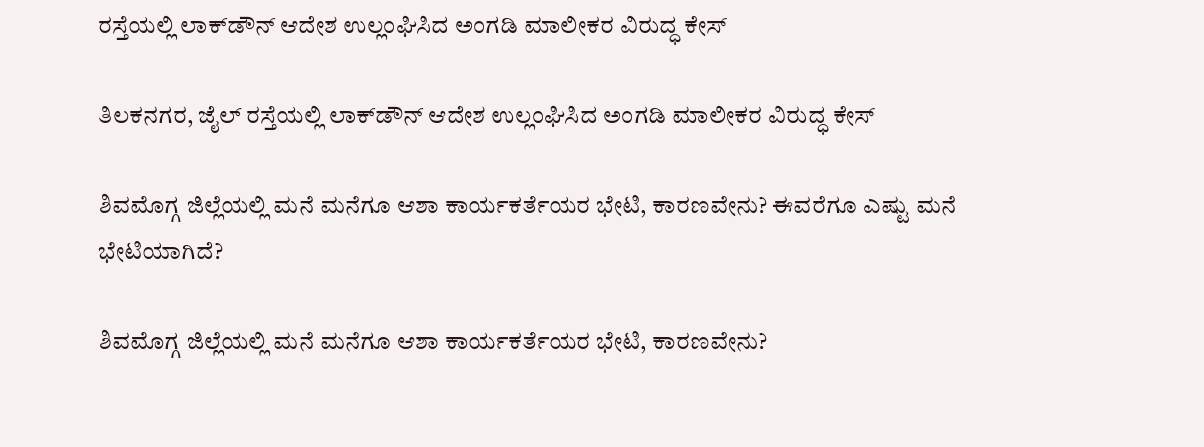ರಸ್ತೆಯಲ್ಲಿ ಲಾಕ್‌ಡೌನ್ ಆದೇಶ ಉಲ್ಲಂಘಿಸಿದ ಅಂಗಡಿ ಮಾಲೀಕರ ವಿರುದ್ಧ ಕೇಸ್

ತಿಲಕನಗರ, ಜೈಲ್ ರಸ್ತೆಯಲ್ಲಿ ಲಾಕ್‌ಡೌನ್ ಆದೇಶ ಉಲ್ಲಂಘಿಸಿದ ಅಂಗಡಿ ಮಾಲೀಕರ ವಿರುದ್ಧ ಕೇಸ್

ಶಿವಮೊಗ್ಗ ಜಿಲ್ಲೆಯಲ್ಲಿ ಮನೆ ಮನೆಗೂ ಆಶಾ ಕಾರ್ಯಕರ್ತೆಯರ ಭೇಟಿ, ಕಾರಣವೇನು? ಈವರೆಗೂ ಎಷ್ಟು ಮನೆ ಭೇಟಿಯಾಗಿದೆ?

ಶಿವಮೊಗ್ಗ ಜಿಲ್ಲೆಯಲ್ಲಿ ಮನೆ ಮನೆಗೂ ಆಶಾ ಕಾರ್ಯಕರ್ತೆಯರ ಭೇಟಿ, ಕಾರಣವೇನು?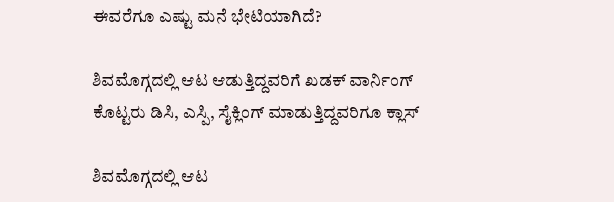ಈವರೆಗೂ ಎಷ್ಟು ಮನೆ ಭೇಟಿಯಾಗಿದೆ?

ಶಿವಮೊಗ್ಗದಲ್ಲಿ ಆಟ ಆಡುತ್ತಿದ್ದವರಿಗೆ ಖಡಕ್ ವಾರ್ನಿಂಗ್ ಕೊಟ್ಟರು ಡಿಸಿ, ಎಸ್ಪಿ, ಸೈಕ್ಲಿಂಗ್ ಮಾಡುತ್ತಿದ್ದವರಿಗೂ ಕ್ಲಾಸ್

ಶಿವಮೊಗ್ಗದಲ್ಲಿ ಆಟ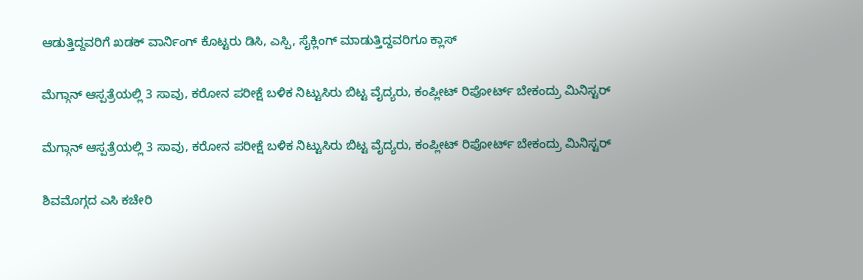ಆಡುತ್ತಿದ್ದವರಿಗೆ ಖಡಕ್ ವಾರ್ನಿಂಗ್ ಕೊಟ್ಟರು ಡಿಸಿ, ಎಸ್ಪಿ, ಸೈಕ್ಲಿಂಗ್ ಮಾಡುತ್ತಿದ್ದವರಿಗೂ ಕ್ಲಾಸ್

ಮೆಗ್ಗಾನ್ ಆಸ್ಪತ್ರೆಯಲ್ಲಿ 3 ಸಾವು, ಕರೋನ ಪರೀಕ್ಷೆ ಬಳಿಕ ನಿಟ್ಟುಸಿರು ಬಿಟ್ಟ ವೈದ್ಯರು, ಕಂಪ್ಲೀಟ್ ರಿಪೋರ್ಟ್ ಬೇಕಂದ್ರು ಮಿನಿಸ್ಟರ್

ಮೆಗ್ಗಾನ್ ಆಸ್ಪತ್ರೆಯಲ್ಲಿ 3 ಸಾವು, ಕರೋನ ಪರೀಕ್ಷೆ ಬಳಿಕ ನಿಟ್ಟುಸಿರು ಬಿಟ್ಟ ವೈದ್ಯರು, ಕಂಪ್ಲೀಟ್ ರಿಪೋರ್ಟ್ ಬೇಕಂದ್ರು ಮಿನಿಸ್ಟರ್

ಶಿವಮೊಗ್ಗದ ಎಸಿ ಕಚೇರಿ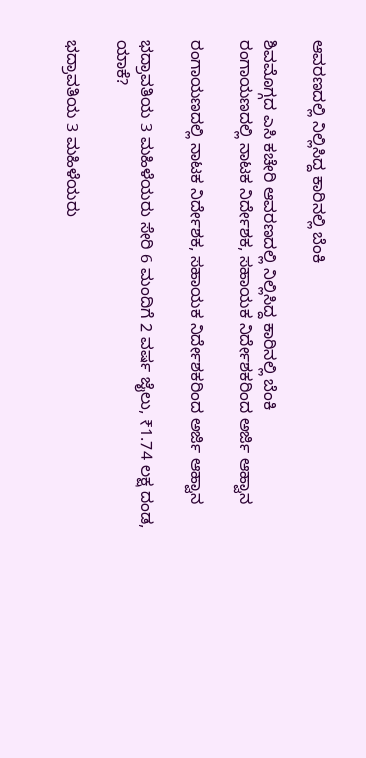ಆವರಣದಲ್ಲಿ ನಿಲ್ಲಿಸಿದ್ದ ಕಾರಿನಲ್ಲಿ ಬೆಂಕಿ

ಶಿವಮೊಗ್ಗದ ಎಸಿ ಕಚೇರಿ ಆವರಣದಲ್ಲಿ ನಿಲ್ಲಿಸಿದ್ದ ಕಾರಿನಲ್ಲಿ ಬೆಂಕಿ
ರಂಗಾಯಣದಲ್ಲಿ ನಾಟಕ ನಿರ್ದೇಶಕ, ಸಹಾಯಕ ನಿರ್ದೇಶಕರಿಂದ ಅರ್ಜಿ ಆಹ್ವಾನ

ರಂಗಾಯಣದಲ್ಲಿ ನಾಟಕ ನಿರ್ದೇಶಕ, ಸಹಾಯಕ ನಿರ್ದೇಶಕರಿಂದ ಅರ್ಜಿ ಆಹ್ವಾನ

ಭದ್ರಾವತಿಯ 3 ಮಹಿಳೆಯರು ಸೇರಿ 6 ಮಂದಿಗೆ 2 ವರ್ಷ ಜೈಲು, ₹1.74 ಲಕ್ಷ ದಂಡ, ಯಾಕೆ?

ಭದ್ರಾವತಿಯ 3 ಮಹಿಳೆಯರು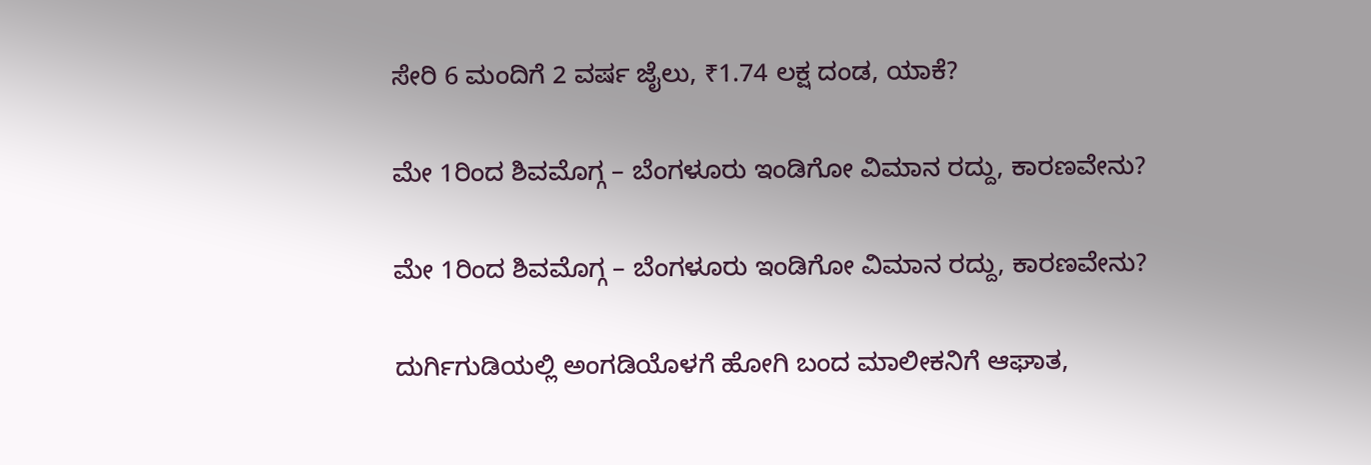ಸೇರಿ 6 ಮಂದಿಗೆ 2 ವರ್ಷ ಜೈಲು, ₹1.74 ಲಕ್ಷ ದಂಡ, ಯಾಕೆ?

ಮೇ 1ರಿಂದ ಶಿವಮೊಗ್ಗ – ಬೆಂಗಳೂರು ಇಂಡಿಗೋ ವಿಮಾನ ರದ್ದು, ಕಾರಣವೇನು?

ಮೇ 1ರಿಂದ ಶಿವಮೊಗ್ಗ – ಬೆಂಗಳೂರು ಇಂಡಿಗೋ ವಿಮಾನ ರದ್ದು, ಕಾರಣವೇನು?

ದುರ್ಗಿಗುಡಿಯಲ್ಲಿ ಅಂಗಡಿಯೊಳಗೆ ಹೋಗಿ ಬಂದ ಮಾಲೀಕನಿಗೆ ಆಘಾತ,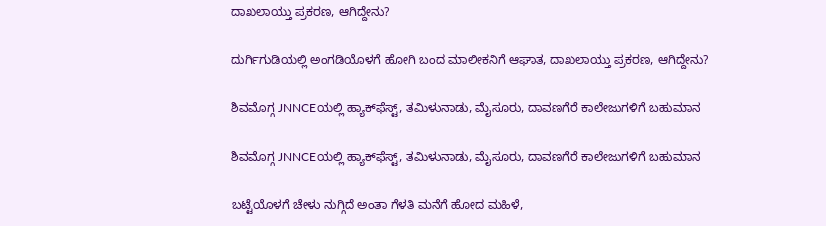ದಾಖಲಾಯ್ತು ಪ್ರಕರಣ, ಆಗಿದ್ದೇನು?

ದುರ್ಗಿಗುಡಿಯಲ್ಲಿ ಅಂಗಡಿಯೊಳಗೆ ಹೋಗಿ ಬಂದ ಮಾಲೀಕನಿಗೆ ಆಘಾತ, ದಾಖಲಾಯ್ತು ಪ್ರಕರಣ, ಆಗಿದ್ದೇನು?

ಶಿವಮೊಗ್ಗ JNNCEಯಲ್ಲಿ ಹ್ಯಾಕ್‌ಫೆಸ್ಟ್‌, ತಮಿಳುನಾಡು, ಮೈಸೂರು, ದಾವಣಗೆರೆ ಕಾಲೇಜುಗಳಿಗೆ ಬಹುಮಾನ

ಶಿವಮೊಗ್ಗ JNNCEಯಲ್ಲಿ ಹ್ಯಾಕ್‌ಫೆಸ್ಟ್‌, ತಮಿಳುನಾಡು, ಮೈಸೂರು, ದಾವಣಗೆರೆ ಕಾಲೇಜುಗಳಿಗೆ ಬಹುಮಾನ

ಬಟ್ಟೆಯೊಳಗೆ ಚೇಳು ನುಗ್ಗಿದೆ ಅಂತಾ ಗೆಳತಿ ಮನೆಗೆ ಹೋದ ಮಹಿಳೆ,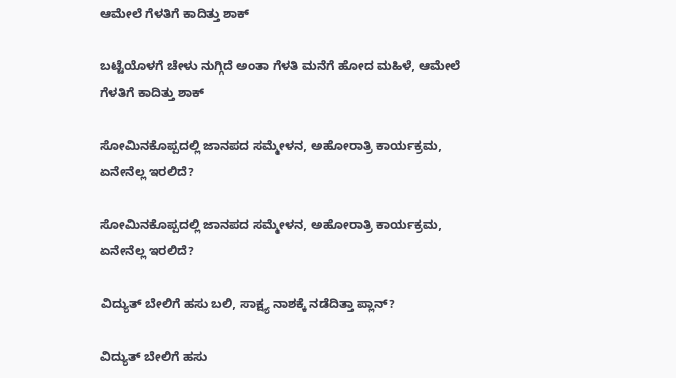ಆಮೇಲೆ ಗೆಳತಿಗೆ ಕಾದಿತ್ತು ಶಾಕ್

ಬಟ್ಟೆಯೊಳಗೆ ಚೇಳು ನುಗ್ಗಿದೆ ಅಂತಾ ಗೆಳತಿ ಮನೆಗೆ ಹೋದ ಮಹಿಳೆ, ಆಮೇಲೆ ಗೆಳತಿಗೆ ಕಾದಿತ್ತು ಶಾಕ್

ಸೋಮಿನಕೊಪ್ಪದಲ್ಲಿ ಜಾನಪದ ಸಮ್ಮೇಳನ, ಅಹೋರಾತ್ರಿ ಕಾರ್ಯಕ್ರಮ, ಏನೇನೆಲ್ಲ ಇರಲಿದೆ?

ಸೋಮಿನಕೊಪ್ಪದಲ್ಲಿ ಜಾನಪದ ಸಮ್ಮೇಳನ, ಅಹೋರಾತ್ರಿ ಕಾರ್ಯಕ್ರಮ, ಏನೇನೆಲ್ಲ ಇರಲಿದೆ?

ವಿದ್ಯುತ್‌ ಬೇಲಿಗೆ ಹಸು ಬಲಿ, ಸಾಕ್ಷ್ಯ ನಾಶಕ್ಕೆ ನಡೆದಿತ್ತಾ ಪ್ಲಾನ್?

ವಿದ್ಯುತ್‌ ಬೇಲಿಗೆ ಹಸು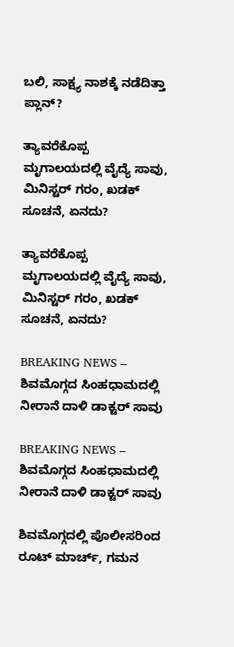ಬಲಿ, ಸಾಕ್ಷ್ಯ ನಾಶಕ್ಕೆ ನಡೆದಿತ್ತಾ ಪ್ಲಾನ್?

ತ್ಯಾವರೆಕೊಪ್ಪ ಮೃಗಾಲಯದಲ್ಲಿ ವೈದ್ಯೆ ಸಾವು, ಮಿನಿಸ್ಟರ್‌ ಗರಂ, ಖಡಕ್‌ ಸೂಚನೆ, ಏನದು?

ತ್ಯಾವರೆಕೊಪ್ಪ ಮೃಗಾಲಯದಲ್ಲಿ ವೈದ್ಯೆ ಸಾವು, ಮಿನಿಸ್ಟರ್‌ ಗರಂ, ಖಡಕ್‌ ಸೂಚನೆ, ಏನದು?

BREAKING NEWS – ಶಿವಮೊಗ್ಗದ ಸಿಂಹಧಾಮದಲ್ಲಿ ನೀರಾನೆ ದಾಳಿ ಡಾಕ್ಟರ್‌ ಸಾವು

BREAKING NEWS – ಶಿವಮೊಗ್ಗದ ಸಿಂಹಧಾಮದಲ್ಲಿ ನೀರಾನೆ ದಾಳಿ ಡಾಕ್ಟರ್‌ ಸಾವು

ಶಿವಮೊಗ್ಗದಲ್ಲಿ ಪೊಲೀಸರಿಂದ ರೂಟ್ ಮಾರ್ಚ್, ಗಮನ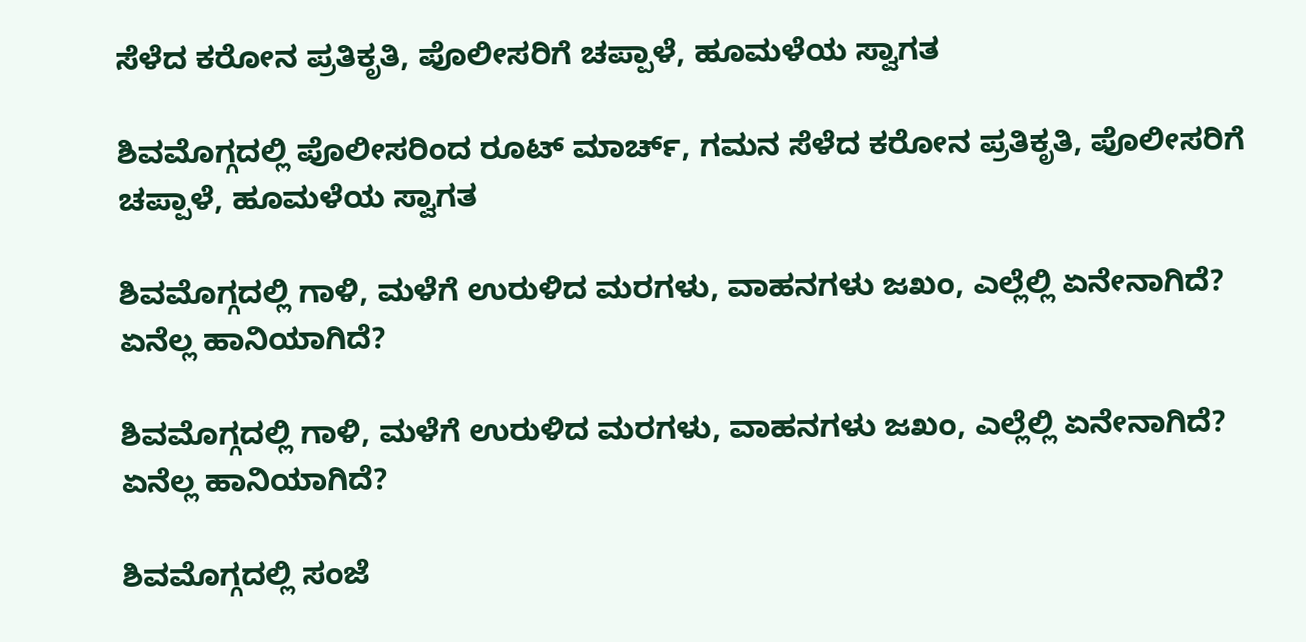ಸೆಳೆದ ಕರೋನ ಪ್ರತಿಕೃತಿ, ಪೊಲೀಸರಿಗೆ ಚಪ್ಪಾಳೆ, ಹೂಮಳೆಯ ಸ್ವಾಗತ

ಶಿವಮೊಗ್ಗದಲ್ಲಿ ಪೊಲೀಸರಿಂದ ರೂಟ್ ಮಾರ್ಚ್, ಗಮನ ಸೆಳೆದ ಕರೋನ ಪ್ರತಿಕೃತಿ, ಪೊಲೀಸರಿಗೆ ಚಪ್ಪಾಳೆ, ಹೂಮಳೆಯ ಸ್ವಾಗತ

ಶಿವಮೊಗ್ಗದಲ್ಲಿ ಗಾಳಿ, ಮಳೆಗೆ ಉರುಳಿದ ಮರಗಳು, ವಾಹನಗಳು ಜಖಂ, ಎಲ್ಲೆಲ್ಲಿ ಏನೇನಾಗಿದೆ? ಏನೆಲ್ಲ ಹಾನಿಯಾಗಿದೆ?

ಶಿವಮೊಗ್ಗದಲ್ಲಿ ಗಾಳಿ, ಮಳೆಗೆ ಉರುಳಿದ ಮರಗಳು, ವಾಹನಗಳು ಜಖಂ, ಎಲ್ಲೆಲ್ಲಿ ಏನೇನಾಗಿದೆ? ಏನೆಲ್ಲ ಹಾನಿಯಾಗಿದೆ?

ಶಿವಮೊಗ್ಗದಲ್ಲಿ ಸಂಜೆ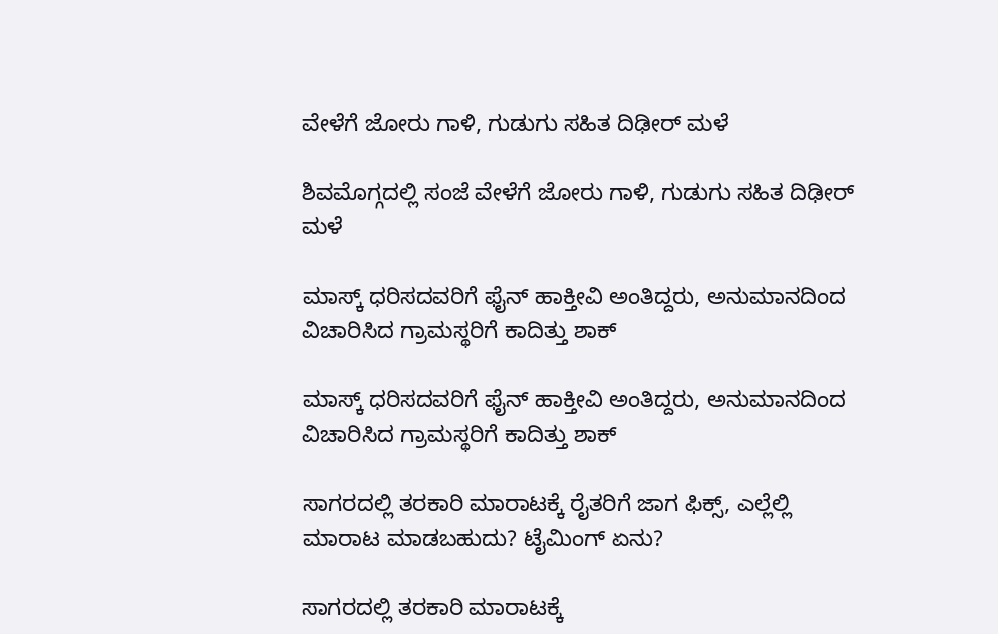ವೇಳೆಗೆ ಜೋರು ಗಾಳಿ, ಗುಡುಗು ಸಹಿತ ದಿಢೀರ್ ಮಳೆ

ಶಿವಮೊಗ್ಗದಲ್ಲಿ ಸಂಜೆ ವೇಳೆಗೆ ಜೋರು ಗಾಳಿ, ಗುಡುಗು ಸಹಿತ ದಿಢೀರ್ ಮಳೆ

ಮಾಸ್ಕ್ ಧರಿಸದವರಿಗೆ ಫೈನ್ ಹಾಕ್ತೀವಿ ಅಂತಿದ್ದರು, ಅನುಮಾನದಿಂದ ವಿಚಾರಿಸಿದ ಗ್ರಾಮಸ್ಥರಿಗೆ ಕಾದಿತ್ತು ಶಾಕ್

ಮಾಸ್ಕ್ ಧರಿಸದವರಿಗೆ ಫೈನ್ ಹಾಕ್ತೀವಿ ಅಂತಿದ್ದರು, ಅನುಮಾನದಿಂದ ವಿಚಾರಿಸಿದ ಗ್ರಾಮಸ್ಥರಿಗೆ ಕಾದಿತ್ತು ಶಾಕ್

ಸಾಗರದಲ್ಲಿ ತರಕಾರಿ ಮಾರಾಟಕ್ಕೆ ರೈತರಿಗೆ ಜಾಗ ಫಿಕ್ಸ್, ಎಲ್ಲೆಲ್ಲಿ ಮಾರಾಟ ಮಾಡಬಹುದು? ಟೈಮಿಂಗ್ ಏನು?

ಸಾಗರದಲ್ಲಿ ತರಕಾರಿ ಮಾರಾಟಕ್ಕೆ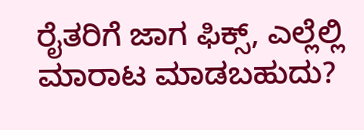ರೈತರಿಗೆ ಜಾಗ ಫಿಕ್ಸ್, ಎಲ್ಲೆಲ್ಲಿ ಮಾರಾಟ ಮಾಡಬಹುದು?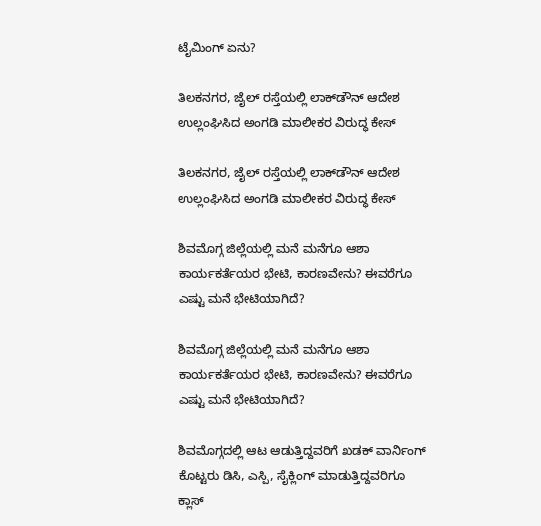ಟೈಮಿಂಗ್ ಏನು?

ತಿಲಕನಗರ, ಜೈಲ್ ರಸ್ತೆಯಲ್ಲಿ ಲಾಕ್‌ಡೌನ್ ಆದೇಶ ಉಲ್ಲಂಘಿಸಿದ ಅಂಗಡಿ ಮಾಲೀಕರ ವಿರುದ್ಧ ಕೇಸ್

ತಿಲಕನಗರ, ಜೈಲ್ ರಸ್ತೆಯಲ್ಲಿ ಲಾಕ್‌ಡೌನ್ ಆದೇಶ ಉಲ್ಲಂಘಿಸಿದ ಅಂಗಡಿ ಮಾಲೀಕರ ವಿರುದ್ಧ ಕೇಸ್

ಶಿವಮೊಗ್ಗ ಜಿಲ್ಲೆಯಲ್ಲಿ ಮನೆ ಮನೆಗೂ ಆಶಾ ಕಾರ್ಯಕರ್ತೆಯರ ಭೇಟಿ, ಕಾರಣವೇನು? ಈವರೆಗೂ ಎಷ್ಟು ಮನೆ ಭೇಟಿಯಾಗಿದೆ?

ಶಿವಮೊಗ್ಗ ಜಿಲ್ಲೆಯಲ್ಲಿ ಮನೆ ಮನೆಗೂ ಆಶಾ ಕಾರ್ಯಕರ್ತೆಯರ ಭೇಟಿ, ಕಾರಣವೇನು? ಈವರೆಗೂ ಎಷ್ಟು ಮನೆ ಭೇಟಿಯಾಗಿದೆ?

ಶಿವಮೊಗ್ಗದಲ್ಲಿ ಆಟ ಆಡುತ್ತಿದ್ದವರಿಗೆ ಖಡಕ್ ವಾರ್ನಿಂಗ್ ಕೊಟ್ಟರು ಡಿಸಿ, ಎಸ್ಪಿ, ಸೈಕ್ಲಿಂಗ್ ಮಾಡುತ್ತಿದ್ದವರಿಗೂ ಕ್ಲಾಸ್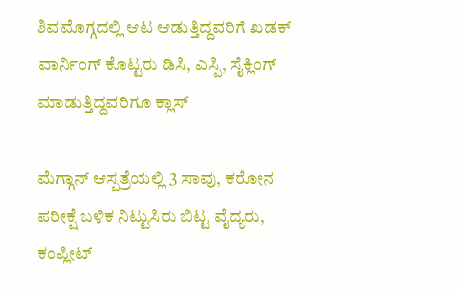ಶಿವಮೊಗ್ಗದಲ್ಲಿ ಆಟ ಆಡುತ್ತಿದ್ದವರಿಗೆ ಖಡಕ್ ವಾರ್ನಿಂಗ್ ಕೊಟ್ಟರು ಡಿಸಿ, ಎಸ್ಪಿ, ಸೈಕ್ಲಿಂಗ್ ಮಾಡುತ್ತಿದ್ದವರಿಗೂ ಕ್ಲಾಸ್

ಮೆಗ್ಗಾನ್ ಆಸ್ಪತ್ರೆಯಲ್ಲಿ 3 ಸಾವು, ಕರೋನ ಪರೀಕ್ಷೆ ಬಳಿಕ ನಿಟ್ಟುಸಿರು ಬಿಟ್ಟ ವೈದ್ಯರು, ಕಂಪ್ಲೀಟ್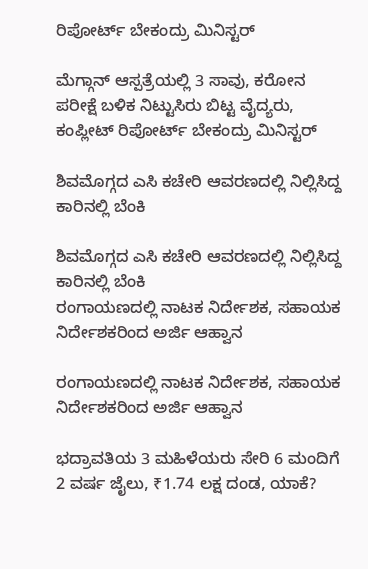ರಿಪೋರ್ಟ್ ಬೇಕಂದ್ರು ಮಿನಿಸ್ಟರ್

ಮೆಗ್ಗಾನ್ ಆಸ್ಪತ್ರೆಯಲ್ಲಿ 3 ಸಾವು, ಕರೋನ ಪರೀಕ್ಷೆ ಬಳಿಕ ನಿಟ್ಟುಸಿರು ಬಿಟ್ಟ ವೈದ್ಯರು, ಕಂಪ್ಲೀಟ್ ರಿಪೋರ್ಟ್ ಬೇಕಂದ್ರು ಮಿನಿಸ್ಟರ್

ಶಿವಮೊಗ್ಗದ ಎಸಿ ಕಚೇರಿ ಆವರಣದಲ್ಲಿ ನಿಲ್ಲಿಸಿದ್ದ ಕಾರಿನಲ್ಲಿ ಬೆಂಕಿ

ಶಿವಮೊಗ್ಗದ ಎಸಿ ಕಚೇರಿ ಆವರಣದಲ್ಲಿ ನಿಲ್ಲಿಸಿದ್ದ ಕಾರಿನಲ್ಲಿ ಬೆಂಕಿ
ರಂಗಾಯಣದಲ್ಲಿ ನಾಟಕ ನಿರ್ದೇಶಕ, ಸಹಾಯಕ ನಿರ್ದೇಶಕರಿಂದ ಅರ್ಜಿ ಆಹ್ವಾನ

ರಂಗಾಯಣದಲ್ಲಿ ನಾಟಕ ನಿರ್ದೇಶಕ, ಸಹಾಯಕ ನಿರ್ದೇಶಕರಿಂದ ಅರ್ಜಿ ಆಹ್ವಾನ

ಭದ್ರಾವತಿಯ 3 ಮಹಿಳೆಯರು ಸೇರಿ 6 ಮಂದಿಗೆ 2 ವರ್ಷ ಜೈಲು, ₹1.74 ಲಕ್ಷ ದಂಡ, ಯಾಕೆ?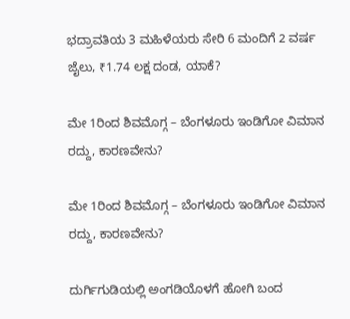ಭದ್ರಾವತಿಯ 3 ಮಹಿಳೆಯರು ಸೇರಿ 6 ಮಂದಿಗೆ 2 ವರ್ಷ ಜೈಲು, ₹1.74 ಲಕ್ಷ ದಂಡ, ಯಾಕೆ?

ಮೇ 1ರಿಂದ ಶಿವಮೊಗ್ಗ – ಬೆಂಗಳೂರು ಇಂಡಿಗೋ ವಿಮಾನ ರದ್ದು, ಕಾರಣವೇನು?

ಮೇ 1ರಿಂದ ಶಿವಮೊಗ್ಗ – ಬೆಂಗಳೂರು ಇಂಡಿಗೋ ವಿಮಾನ ರದ್ದು, ಕಾರಣವೇನು?

ದುರ್ಗಿಗುಡಿಯಲ್ಲಿ ಅಂಗಡಿಯೊಳಗೆ ಹೋಗಿ ಬಂದ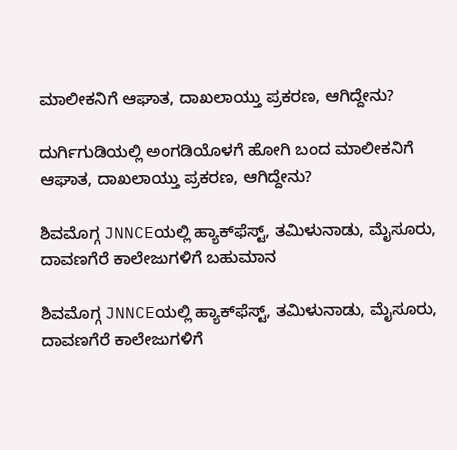ಮಾಲೀಕನಿಗೆ ಆಘಾತ, ದಾಖಲಾಯ್ತು ಪ್ರಕರಣ, ಆಗಿದ್ದೇನು?

ದುರ್ಗಿಗುಡಿಯಲ್ಲಿ ಅಂಗಡಿಯೊಳಗೆ ಹೋಗಿ ಬಂದ ಮಾಲೀಕನಿಗೆ ಆಘಾತ, ದಾಖಲಾಯ್ತು ಪ್ರಕರಣ, ಆಗಿದ್ದೇನು?

ಶಿವಮೊಗ್ಗ JNNCEಯಲ್ಲಿ ಹ್ಯಾಕ್‌ಫೆಸ್ಟ್‌, ತಮಿಳುನಾಡು, ಮೈಸೂರು, ದಾವಣಗೆರೆ ಕಾಲೇಜುಗಳಿಗೆ ಬಹುಮಾನ

ಶಿವಮೊಗ್ಗ JNNCEಯಲ್ಲಿ ಹ್ಯಾಕ್‌ಫೆಸ್ಟ್‌, ತಮಿಳುನಾಡು, ಮೈಸೂರು, ದಾವಣಗೆರೆ ಕಾಲೇಜುಗಳಿಗೆ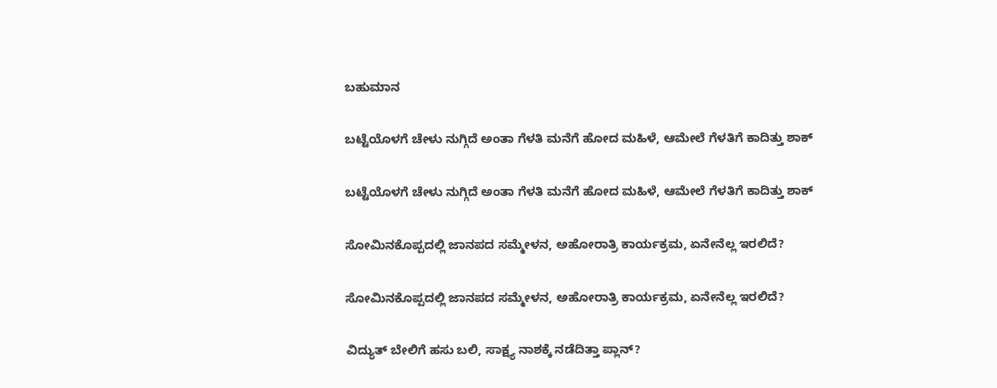ಬಹುಮಾನ

ಬಟ್ಟೆಯೊಳಗೆ ಚೇಳು ನುಗ್ಗಿದೆ ಅಂತಾ ಗೆಳತಿ ಮನೆಗೆ ಹೋದ ಮಹಿಳೆ, ಆಮೇಲೆ ಗೆಳತಿಗೆ ಕಾದಿತ್ತು ಶಾಕ್

ಬಟ್ಟೆಯೊಳಗೆ ಚೇಳು ನುಗ್ಗಿದೆ ಅಂತಾ ಗೆಳತಿ ಮನೆಗೆ ಹೋದ ಮಹಿಳೆ, ಆಮೇಲೆ ಗೆಳತಿಗೆ ಕಾದಿತ್ತು ಶಾಕ್

ಸೋಮಿನಕೊಪ್ಪದಲ್ಲಿ ಜಾನಪದ ಸಮ್ಮೇಳನ, ಅಹೋರಾತ್ರಿ ಕಾರ್ಯಕ್ರಮ, ಏನೇನೆಲ್ಲ ಇರಲಿದೆ?

ಸೋಮಿನಕೊಪ್ಪದಲ್ಲಿ ಜಾನಪದ ಸಮ್ಮೇಳನ, ಅಹೋರಾತ್ರಿ ಕಾರ್ಯಕ್ರಮ, ಏನೇನೆಲ್ಲ ಇರಲಿದೆ?

ವಿದ್ಯುತ್‌ ಬೇಲಿಗೆ ಹಸು ಬಲಿ, ಸಾಕ್ಷ್ಯ ನಾಶಕ್ಕೆ ನಡೆದಿತ್ತಾ ಪ್ಲಾನ್?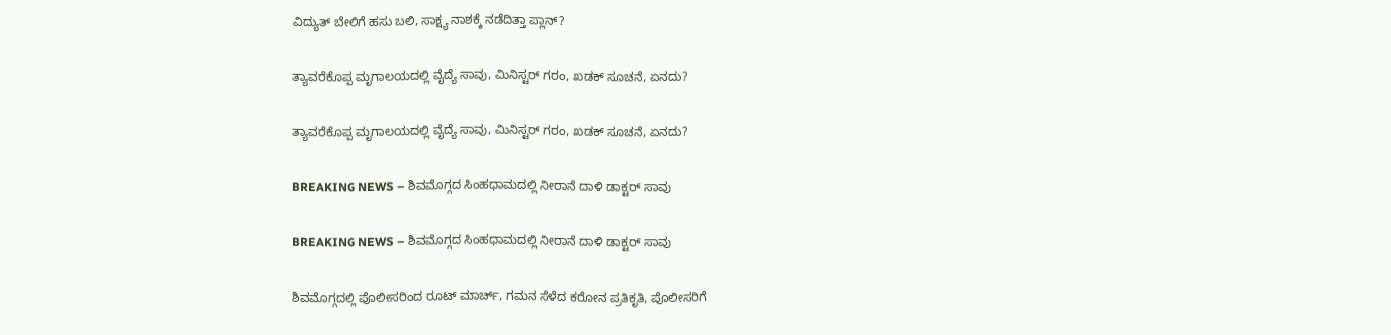ವಿದ್ಯುತ್‌ ಬೇಲಿಗೆ ಹಸು ಬಲಿ, ಸಾಕ್ಷ್ಯ ನಾಶಕ್ಕೆ ನಡೆದಿತ್ತಾ ಪ್ಲಾನ್?

ತ್ಯಾವರೆಕೊಪ್ಪ ಮೃಗಾಲಯದಲ್ಲಿ ವೈದ್ಯೆ ಸಾವು, ಮಿನಿಸ್ಟರ್‌ ಗರಂ, ಖಡಕ್‌ ಸೂಚನೆ, ಏನದು?

ತ್ಯಾವರೆಕೊಪ್ಪ ಮೃಗಾಲಯದಲ್ಲಿ ವೈದ್ಯೆ ಸಾವು, ಮಿನಿಸ್ಟರ್‌ ಗರಂ, ಖಡಕ್‌ ಸೂಚನೆ, ಏನದು?

BREAKING NEWS – ಶಿವಮೊಗ್ಗದ ಸಿಂಹಧಾಮದಲ್ಲಿ ನೀರಾನೆ ದಾಳಿ ಡಾಕ್ಟರ್‌ ಸಾವು

BREAKING NEWS – ಶಿವಮೊಗ್ಗದ ಸಿಂಹಧಾಮದಲ್ಲಿ ನೀರಾನೆ ದಾಳಿ ಡಾಕ್ಟರ್‌ ಸಾವು

ಶಿವಮೊಗ್ಗದಲ್ಲಿ ಪೊಲೀಸರಿಂದ ರೂಟ್ ಮಾರ್ಚ್, ಗಮನ ಸೆಳೆದ ಕರೋನ ಪ್ರತಿಕೃತಿ, ಪೊಲೀಸರಿಗೆ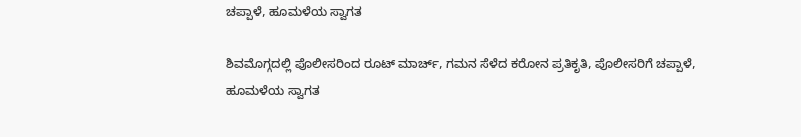ಚಪ್ಪಾಳೆ, ಹೂಮಳೆಯ ಸ್ವಾಗತ

ಶಿವಮೊಗ್ಗದಲ್ಲಿ ಪೊಲೀಸರಿಂದ ರೂಟ್ ಮಾರ್ಚ್, ಗಮನ ಸೆಳೆದ ಕರೋನ ಪ್ರತಿಕೃತಿ, ಪೊಲೀಸರಿಗೆ ಚಪ್ಪಾಳೆ, ಹೂಮಳೆಯ ಸ್ವಾಗತ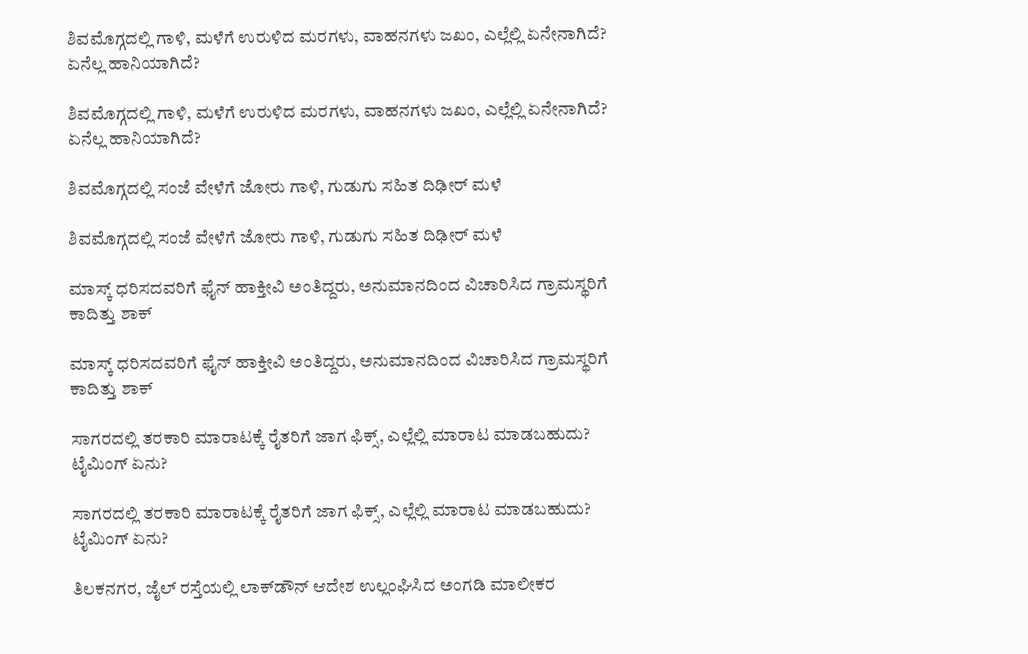ಶಿವಮೊಗ್ಗದಲ್ಲಿ ಗಾಳಿ, ಮಳೆಗೆ ಉರುಳಿದ ಮರಗಳು, ವಾಹನಗಳು ಜಖಂ, ಎಲ್ಲೆಲ್ಲಿ ಏನೇನಾಗಿದೆ? ಏನೆಲ್ಲ ಹಾನಿಯಾಗಿದೆ?

ಶಿವಮೊಗ್ಗದಲ್ಲಿ ಗಾಳಿ, ಮಳೆಗೆ ಉರುಳಿದ ಮರಗಳು, ವಾಹನಗಳು ಜಖಂ, ಎಲ್ಲೆಲ್ಲಿ ಏನೇನಾಗಿದೆ? ಏನೆಲ್ಲ ಹಾನಿಯಾಗಿದೆ?

ಶಿವಮೊಗ್ಗದಲ್ಲಿ ಸಂಜೆ ವೇಳೆಗೆ ಜೋರು ಗಾಳಿ, ಗುಡುಗು ಸಹಿತ ದಿಢೀರ್ ಮಳೆ

ಶಿವಮೊಗ್ಗದಲ್ಲಿ ಸಂಜೆ ವೇಳೆಗೆ ಜೋರು ಗಾಳಿ, ಗುಡುಗು ಸಹಿತ ದಿಢೀರ್ ಮಳೆ

ಮಾಸ್ಕ್ ಧರಿಸದವರಿಗೆ ಫೈನ್ ಹಾಕ್ತೀವಿ ಅಂತಿದ್ದರು, ಅನುಮಾನದಿಂದ ವಿಚಾರಿಸಿದ ಗ್ರಾಮಸ್ಥರಿಗೆ ಕಾದಿತ್ತು ಶಾಕ್

ಮಾಸ್ಕ್ ಧರಿಸದವರಿಗೆ ಫೈನ್ ಹಾಕ್ತೀವಿ ಅಂತಿದ್ದರು, ಅನುಮಾನದಿಂದ ವಿಚಾರಿಸಿದ ಗ್ರಾಮಸ್ಥರಿಗೆ ಕಾದಿತ್ತು ಶಾಕ್

ಸಾಗರದಲ್ಲಿ ತರಕಾರಿ ಮಾರಾಟಕ್ಕೆ ರೈತರಿಗೆ ಜಾಗ ಫಿಕ್ಸ್, ಎಲ್ಲೆಲ್ಲಿ ಮಾರಾಟ ಮಾಡಬಹುದು? ಟೈಮಿಂಗ್ ಏನು?

ಸಾಗರದಲ್ಲಿ ತರಕಾರಿ ಮಾರಾಟಕ್ಕೆ ರೈತರಿಗೆ ಜಾಗ ಫಿಕ್ಸ್, ಎಲ್ಲೆಲ್ಲಿ ಮಾರಾಟ ಮಾಡಬಹುದು? ಟೈಮಿಂಗ್ ಏನು?

ತಿಲಕನಗರ, ಜೈಲ್ ರಸ್ತೆಯಲ್ಲಿ ಲಾಕ್‌ಡೌನ್ ಆದೇಶ ಉಲ್ಲಂಘಿಸಿದ ಅಂಗಡಿ ಮಾಲೀಕರ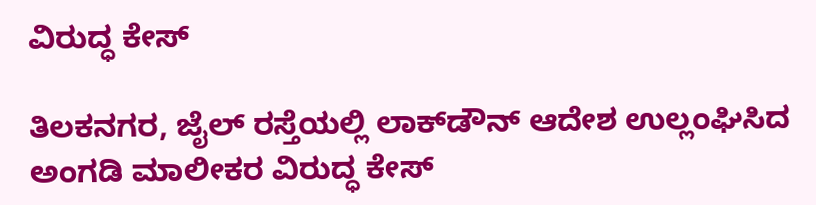ವಿರುದ್ಧ ಕೇಸ್

ತಿಲಕನಗರ, ಜೈಲ್ ರಸ್ತೆಯಲ್ಲಿ ಲಾಕ್‌ಡೌನ್ ಆದೇಶ ಉಲ್ಲಂಘಿಸಿದ ಅಂಗಡಿ ಮಾಲೀಕರ ವಿರುದ್ಧ ಕೇಸ್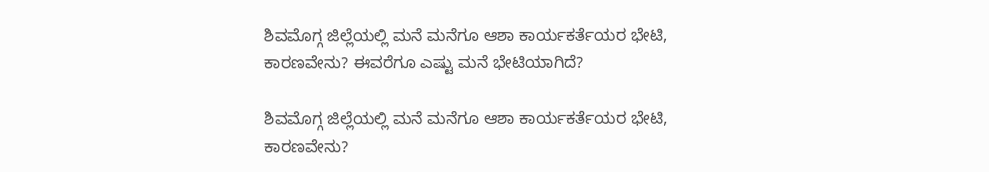ಶಿವಮೊಗ್ಗ ಜಿಲ್ಲೆಯಲ್ಲಿ ಮನೆ ಮನೆಗೂ ಆಶಾ ಕಾರ್ಯಕರ್ತೆಯರ ಭೇಟಿ, ಕಾರಣವೇನು? ಈವರೆಗೂ ಎಷ್ಟು ಮನೆ ಭೇಟಿಯಾಗಿದೆ?

ಶಿವಮೊಗ್ಗ ಜಿಲ್ಲೆಯಲ್ಲಿ ಮನೆ ಮನೆಗೂ ಆಶಾ ಕಾರ್ಯಕರ್ತೆಯರ ಭೇಟಿ, ಕಾರಣವೇನು?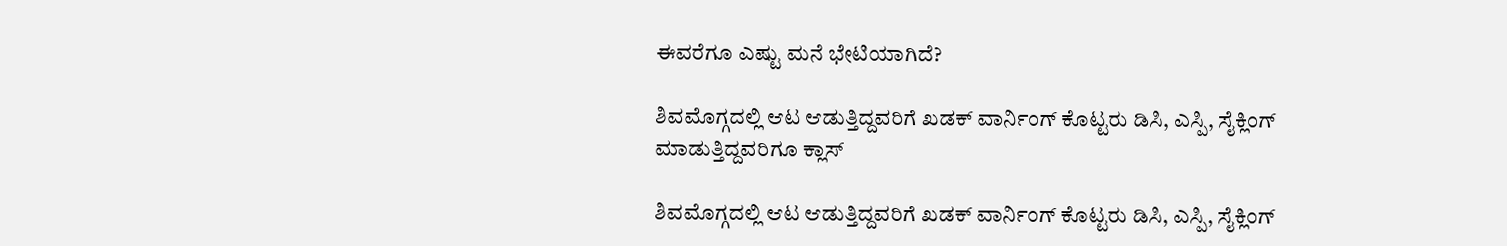ಈವರೆಗೂ ಎಷ್ಟು ಮನೆ ಭೇಟಿಯಾಗಿದೆ?

ಶಿವಮೊಗ್ಗದಲ್ಲಿ ಆಟ ಆಡುತ್ತಿದ್ದವರಿಗೆ ಖಡಕ್ ವಾರ್ನಿಂಗ್ ಕೊಟ್ಟರು ಡಿಸಿ, ಎಸ್ಪಿ, ಸೈಕ್ಲಿಂಗ್ ಮಾಡುತ್ತಿದ್ದವರಿಗೂ ಕ್ಲಾಸ್

ಶಿವಮೊಗ್ಗದಲ್ಲಿ ಆಟ ಆಡುತ್ತಿದ್ದವರಿಗೆ ಖಡಕ್ ವಾರ್ನಿಂಗ್ ಕೊಟ್ಟರು ಡಿಸಿ, ಎಸ್ಪಿ, ಸೈಕ್ಲಿಂಗ್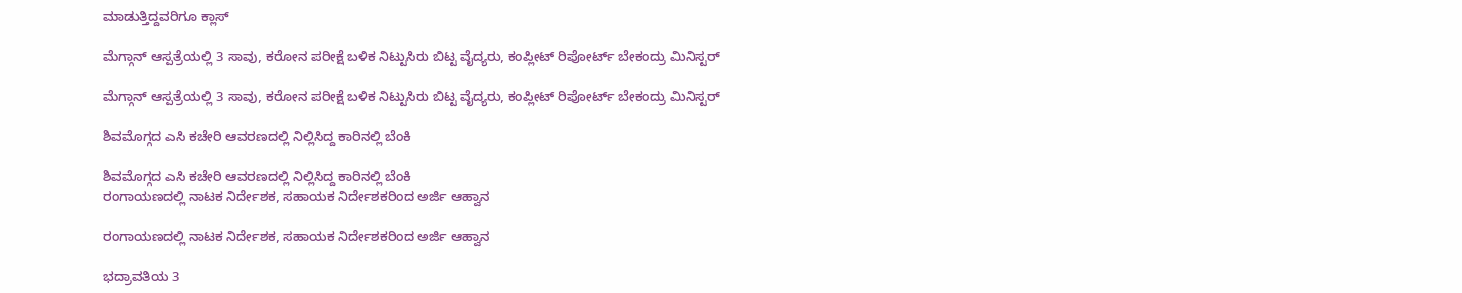ಮಾಡುತ್ತಿದ್ದವರಿಗೂ ಕ್ಲಾಸ್

ಮೆಗ್ಗಾನ್ ಆಸ್ಪತ್ರೆಯಲ್ಲಿ 3 ಸಾವು, ಕರೋನ ಪರೀಕ್ಷೆ ಬಳಿಕ ನಿಟ್ಟುಸಿರು ಬಿಟ್ಟ ವೈದ್ಯರು, ಕಂಪ್ಲೀಟ್ ರಿಪೋರ್ಟ್ ಬೇಕಂದ್ರು ಮಿನಿಸ್ಟರ್

ಮೆಗ್ಗಾನ್ ಆಸ್ಪತ್ರೆಯಲ್ಲಿ 3 ಸಾವು, ಕರೋನ ಪರೀಕ್ಷೆ ಬಳಿಕ ನಿಟ್ಟುಸಿರು ಬಿಟ್ಟ ವೈದ್ಯರು, ಕಂಪ್ಲೀಟ್ ರಿಪೋರ್ಟ್ ಬೇಕಂದ್ರು ಮಿನಿಸ್ಟರ್

ಶಿವಮೊಗ್ಗದ ಎಸಿ ಕಚೇರಿ ಆವರಣದಲ್ಲಿ ನಿಲ್ಲಿಸಿದ್ದ ಕಾರಿನಲ್ಲಿ ಬೆಂಕಿ

ಶಿವಮೊಗ್ಗದ ಎಸಿ ಕಚೇರಿ ಆವರಣದಲ್ಲಿ ನಿಲ್ಲಿಸಿದ್ದ ಕಾರಿನಲ್ಲಿ ಬೆಂಕಿ
ರಂಗಾಯಣದಲ್ಲಿ ನಾಟಕ ನಿರ್ದೇಶಕ, ಸಹಾಯಕ ನಿರ್ದೇಶಕರಿಂದ ಅರ್ಜಿ ಆಹ್ವಾನ

ರಂಗಾಯಣದಲ್ಲಿ ನಾಟಕ ನಿರ್ದೇಶಕ, ಸಹಾಯಕ ನಿರ್ದೇಶಕರಿಂದ ಅರ್ಜಿ ಆಹ್ವಾನ

ಭದ್ರಾವತಿಯ 3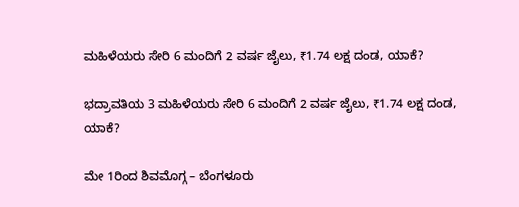ಮಹಿಳೆಯರು ಸೇರಿ 6 ಮಂದಿಗೆ 2 ವರ್ಷ ಜೈಲು, ₹1.74 ಲಕ್ಷ ದಂಡ, ಯಾಕೆ?

ಭದ್ರಾವತಿಯ 3 ಮಹಿಳೆಯರು ಸೇರಿ 6 ಮಂದಿಗೆ 2 ವರ್ಷ ಜೈಲು, ₹1.74 ಲಕ್ಷ ದಂಡ, ಯಾಕೆ?

ಮೇ 1ರಿಂದ ಶಿವಮೊಗ್ಗ – ಬೆಂಗಳೂರು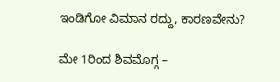ಇಂಡಿಗೋ ವಿಮಾನ ರದ್ದು, ಕಾರಣವೇನು?

ಮೇ 1ರಿಂದ ಶಿವಮೊಗ್ಗ –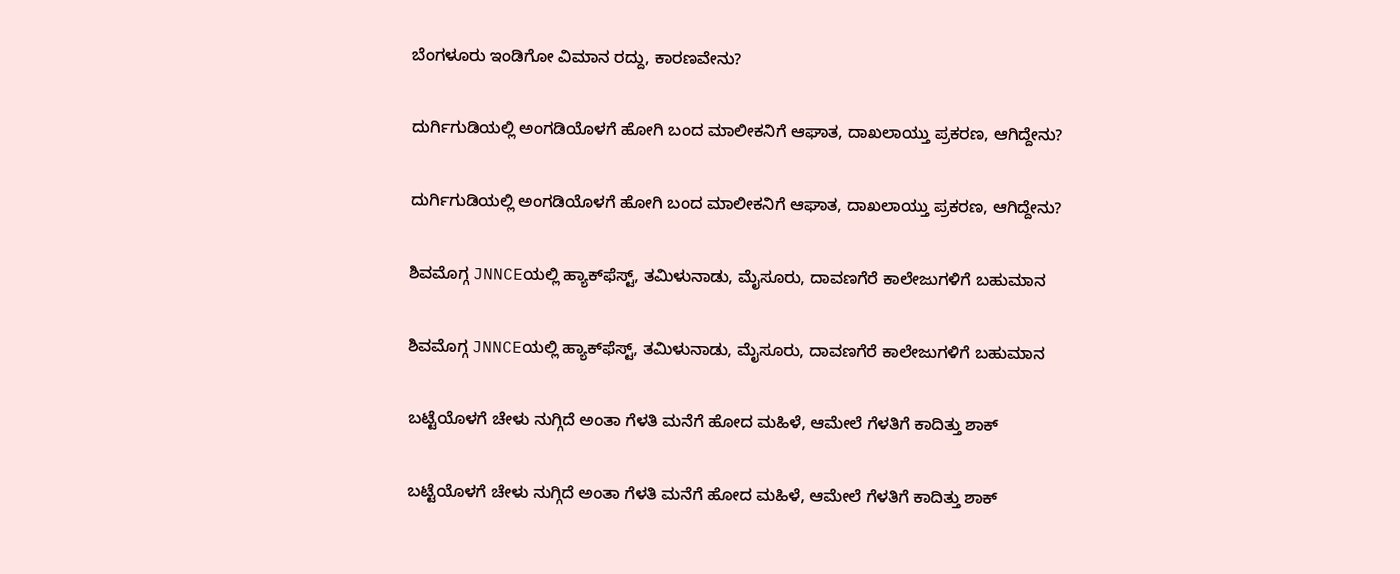ಬೆಂಗಳೂರು ಇಂಡಿಗೋ ವಿಮಾನ ರದ್ದು, ಕಾರಣವೇನು?

ದುರ್ಗಿಗುಡಿಯಲ್ಲಿ ಅಂಗಡಿಯೊಳಗೆ ಹೋಗಿ ಬಂದ ಮಾಲೀಕನಿಗೆ ಆಘಾತ, ದಾಖಲಾಯ್ತು ಪ್ರಕರಣ, ಆಗಿದ್ದೇನು?

ದುರ್ಗಿಗುಡಿಯಲ್ಲಿ ಅಂಗಡಿಯೊಳಗೆ ಹೋಗಿ ಬಂದ ಮಾಲೀಕನಿಗೆ ಆಘಾತ, ದಾಖಲಾಯ್ತು ಪ್ರಕರಣ, ಆಗಿದ್ದೇನು?

ಶಿವಮೊಗ್ಗ JNNCEಯಲ್ಲಿ ಹ್ಯಾಕ್‌ಫೆಸ್ಟ್‌, ತಮಿಳುನಾಡು, ಮೈಸೂರು, ದಾವಣಗೆರೆ ಕಾಲೇಜುಗಳಿಗೆ ಬಹುಮಾನ

ಶಿವಮೊಗ್ಗ JNNCEಯಲ್ಲಿ ಹ್ಯಾಕ್‌ಫೆಸ್ಟ್‌, ತಮಿಳುನಾಡು, ಮೈಸೂರು, ದಾವಣಗೆರೆ ಕಾಲೇಜುಗಳಿಗೆ ಬಹುಮಾನ

ಬಟ್ಟೆಯೊಳಗೆ ಚೇಳು ನುಗ್ಗಿದೆ ಅಂತಾ ಗೆಳತಿ ಮನೆಗೆ ಹೋದ ಮಹಿಳೆ, ಆಮೇಲೆ ಗೆಳತಿಗೆ ಕಾದಿತ್ತು ಶಾಕ್

ಬಟ್ಟೆಯೊಳಗೆ ಚೇಳು ನುಗ್ಗಿದೆ ಅಂತಾ ಗೆಳತಿ ಮನೆಗೆ ಹೋದ ಮಹಿಳೆ, ಆಮೇಲೆ ಗೆಳತಿಗೆ ಕಾದಿತ್ತು ಶಾಕ್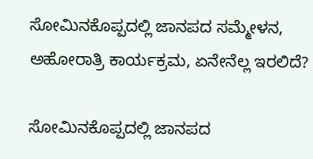ಸೋಮಿನಕೊಪ್ಪದಲ್ಲಿ ಜಾನಪದ ಸಮ್ಮೇಳನ, ಅಹೋರಾತ್ರಿ ಕಾರ್ಯಕ್ರಮ, ಏನೇನೆಲ್ಲ ಇರಲಿದೆ?

ಸೋಮಿನಕೊಪ್ಪದಲ್ಲಿ ಜಾನಪದ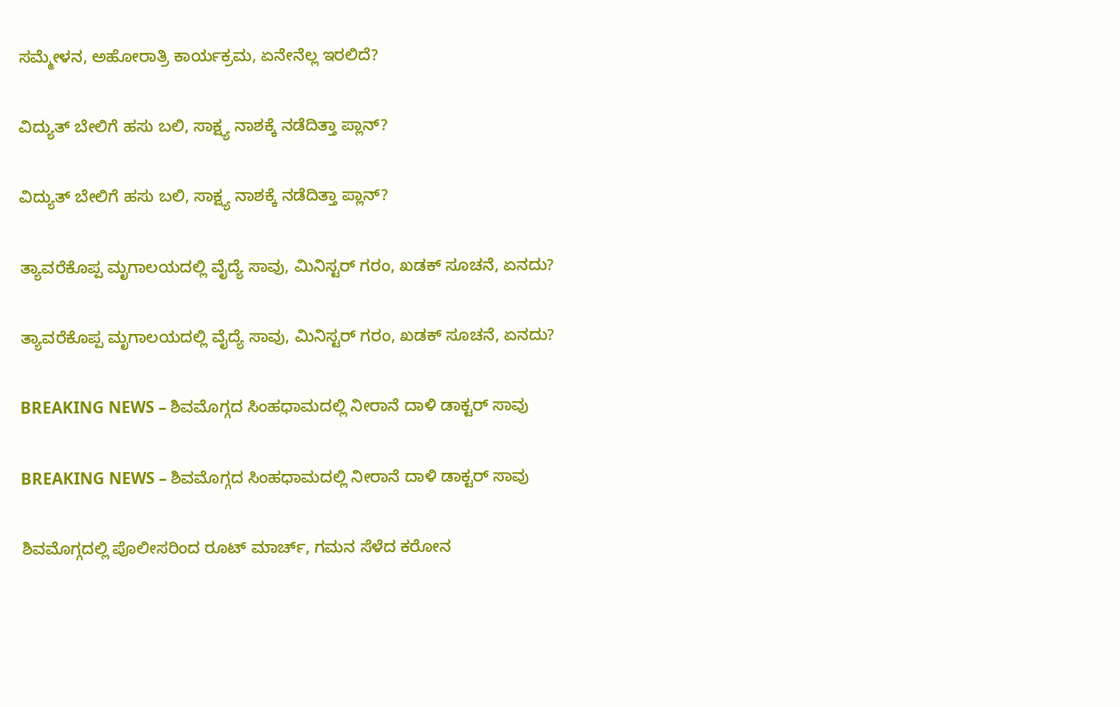ಸಮ್ಮೇಳನ, ಅಹೋರಾತ್ರಿ ಕಾರ್ಯಕ್ರಮ, ಏನೇನೆಲ್ಲ ಇರಲಿದೆ?

ವಿದ್ಯುತ್‌ ಬೇಲಿಗೆ ಹಸು ಬಲಿ, ಸಾಕ್ಷ್ಯ ನಾಶಕ್ಕೆ ನಡೆದಿತ್ತಾ ಪ್ಲಾನ್?

ವಿದ್ಯುತ್‌ ಬೇಲಿಗೆ ಹಸು ಬಲಿ, ಸಾಕ್ಷ್ಯ ನಾಶಕ್ಕೆ ನಡೆದಿತ್ತಾ ಪ್ಲಾನ್?

ತ್ಯಾವರೆಕೊಪ್ಪ ಮೃಗಾಲಯದಲ್ಲಿ ವೈದ್ಯೆ ಸಾವು, ಮಿನಿಸ್ಟರ್‌ ಗರಂ, ಖಡಕ್‌ ಸೂಚನೆ, ಏನದು?

ತ್ಯಾವರೆಕೊಪ್ಪ ಮೃಗಾಲಯದಲ್ಲಿ ವೈದ್ಯೆ ಸಾವು, ಮಿನಿಸ್ಟರ್‌ ಗರಂ, ಖಡಕ್‌ ಸೂಚನೆ, ಏನದು?

BREAKING NEWS – ಶಿವಮೊಗ್ಗದ ಸಿಂಹಧಾಮದಲ್ಲಿ ನೀರಾನೆ ದಾಳಿ ಡಾಕ್ಟರ್‌ ಸಾವು

BREAKING NEWS – ಶಿವಮೊಗ್ಗದ ಸಿಂಹಧಾಮದಲ್ಲಿ ನೀರಾನೆ ದಾಳಿ ಡಾಕ್ಟರ್‌ ಸಾವು

ಶಿವಮೊಗ್ಗದಲ್ಲಿ ಪೊಲೀಸರಿಂದ ರೂಟ್ ಮಾರ್ಚ್, ಗಮನ ಸೆಳೆದ ಕರೋನ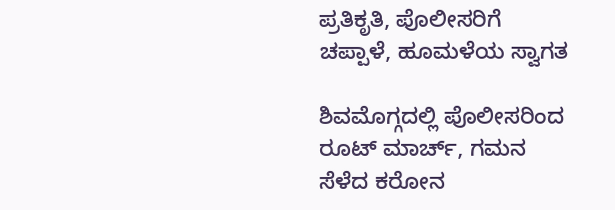ಪ್ರತಿಕೃತಿ, ಪೊಲೀಸರಿಗೆ ಚಪ್ಪಾಳೆ, ಹೂಮಳೆಯ ಸ್ವಾಗತ

ಶಿವಮೊಗ್ಗದಲ್ಲಿ ಪೊಲೀಸರಿಂದ ರೂಟ್ ಮಾರ್ಚ್, ಗಮನ ಸೆಳೆದ ಕರೋನ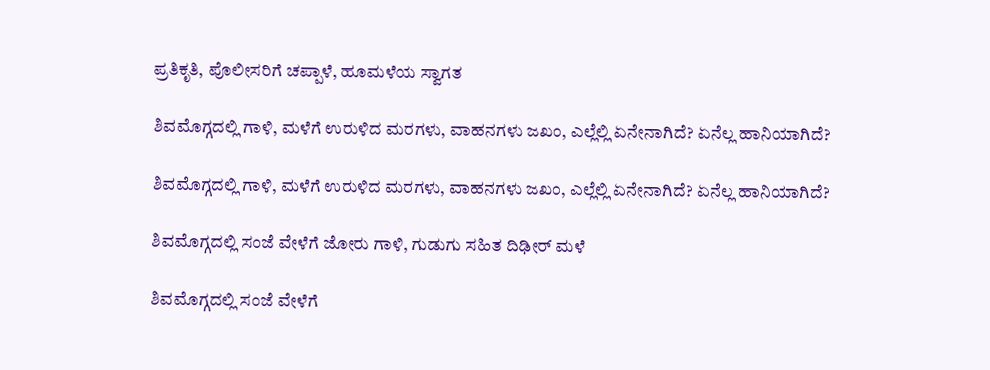ಪ್ರತಿಕೃತಿ, ಪೊಲೀಸರಿಗೆ ಚಪ್ಪಾಳೆ, ಹೂಮಳೆಯ ಸ್ವಾಗತ

ಶಿವಮೊಗ್ಗದಲ್ಲಿ ಗಾಳಿ, ಮಳೆಗೆ ಉರುಳಿದ ಮರಗಳು, ವಾಹನಗಳು ಜಖಂ, ಎಲ್ಲೆಲ್ಲಿ ಏನೇನಾಗಿದೆ? ಏನೆಲ್ಲ ಹಾನಿಯಾಗಿದೆ?

ಶಿವಮೊಗ್ಗದಲ್ಲಿ ಗಾಳಿ, ಮಳೆಗೆ ಉರುಳಿದ ಮರಗಳು, ವಾಹನಗಳು ಜಖಂ, ಎಲ್ಲೆಲ್ಲಿ ಏನೇನಾಗಿದೆ? ಏನೆಲ್ಲ ಹಾನಿಯಾಗಿದೆ?

ಶಿವಮೊಗ್ಗದಲ್ಲಿ ಸಂಜೆ ವೇಳೆಗೆ ಜೋರು ಗಾಳಿ, ಗುಡುಗು ಸಹಿತ ದಿಢೀರ್ ಮಳೆ

ಶಿವಮೊಗ್ಗದಲ್ಲಿ ಸಂಜೆ ವೇಳೆಗೆ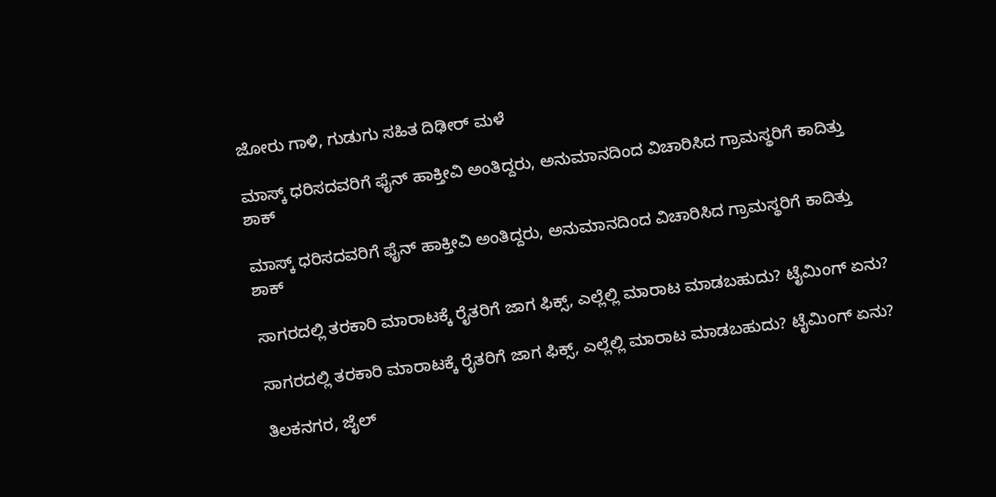ಜೋರು ಗಾಳಿ, ಗುಡುಗು ಸಹಿತ ದಿಢೀರ್ ಮಳೆ

ಮಾಸ್ಕ್ ಧರಿಸದವರಿಗೆ ಫೈನ್ ಹಾಕ್ತೀವಿ ಅಂತಿದ್ದರು, ಅನುಮಾನದಿಂದ ವಿಚಾರಿಸಿದ ಗ್ರಾಮಸ್ಥರಿಗೆ ಕಾದಿತ್ತು ಶಾಕ್

ಮಾಸ್ಕ್ ಧರಿಸದವರಿಗೆ ಫೈನ್ ಹಾಕ್ತೀವಿ ಅಂತಿದ್ದರು, ಅನುಮಾನದಿಂದ ವಿಚಾರಿಸಿದ ಗ್ರಾಮಸ್ಥರಿಗೆ ಕಾದಿತ್ತು ಶಾಕ್

ಸಾಗರದಲ್ಲಿ ತರಕಾರಿ ಮಾರಾಟಕ್ಕೆ ರೈತರಿಗೆ ಜಾಗ ಫಿಕ್ಸ್, ಎಲ್ಲೆಲ್ಲಿ ಮಾರಾಟ ಮಾಡಬಹುದು? ಟೈಮಿಂಗ್ ಏನು?

ಸಾಗರದಲ್ಲಿ ತರಕಾರಿ ಮಾರಾಟಕ್ಕೆ ರೈತರಿಗೆ ಜಾಗ ಫಿಕ್ಸ್, ಎಲ್ಲೆಲ್ಲಿ ಮಾರಾಟ ಮಾಡಬಹುದು? ಟೈಮಿಂಗ್ ಏನು?

ತಿಲಕನಗರ, ಜೈಲ್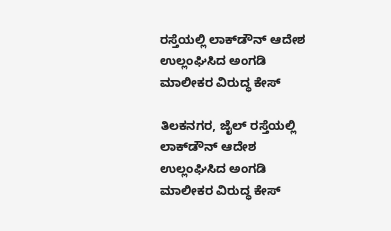ರಸ್ತೆಯಲ್ಲಿ ಲಾಕ್‌ಡೌನ್ ಆದೇಶ ಉಲ್ಲಂಘಿಸಿದ ಅಂಗಡಿ ಮಾಲೀಕರ ವಿರುದ್ಧ ಕೇಸ್

ತಿಲಕನಗರ, ಜೈಲ್ ರಸ್ತೆಯಲ್ಲಿ ಲಾಕ್‌ಡೌನ್ ಆದೇಶ ಉಲ್ಲಂಘಿಸಿದ ಅಂಗಡಿ ಮಾಲೀಕರ ವಿರುದ್ಧ ಕೇಸ್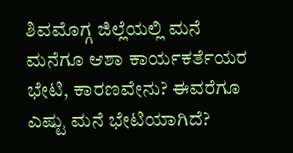ಶಿವಮೊಗ್ಗ ಜಿಲ್ಲೆಯಲ್ಲಿ ಮನೆ ಮನೆಗೂ ಆಶಾ ಕಾರ್ಯಕರ್ತೆಯರ ಭೇಟಿ, ಕಾರಣವೇನು? ಈವರೆಗೂ ಎಷ್ಟು ಮನೆ ಭೇಟಿಯಾಗಿದೆ?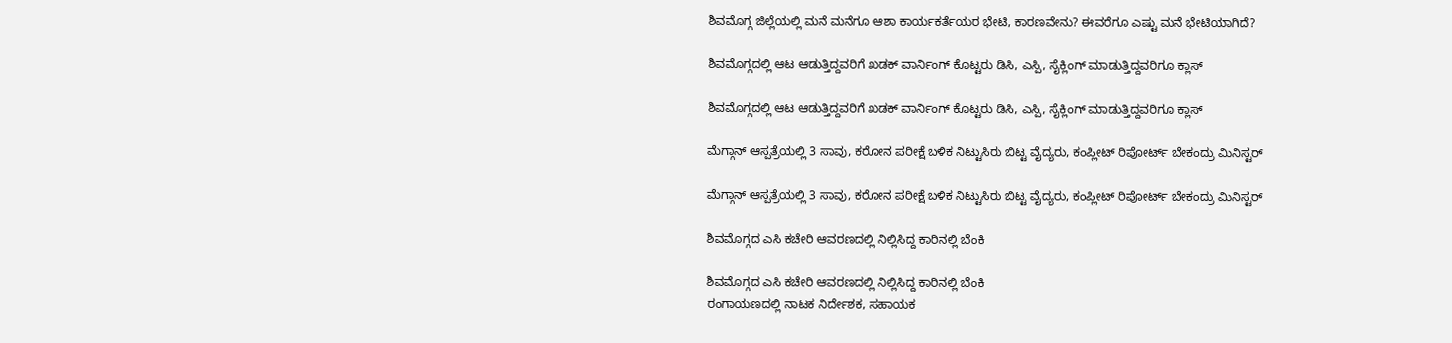ಶಿವಮೊಗ್ಗ ಜಿಲ್ಲೆಯಲ್ಲಿ ಮನೆ ಮನೆಗೂ ಆಶಾ ಕಾರ್ಯಕರ್ತೆಯರ ಭೇಟಿ, ಕಾರಣವೇನು? ಈವರೆಗೂ ಎಷ್ಟು ಮನೆ ಭೇಟಿಯಾಗಿದೆ?

ಶಿವಮೊಗ್ಗದಲ್ಲಿ ಆಟ ಆಡುತ್ತಿದ್ದವರಿಗೆ ಖಡಕ್ ವಾರ್ನಿಂಗ್ ಕೊಟ್ಟರು ಡಿಸಿ, ಎಸ್ಪಿ, ಸೈಕ್ಲಿಂಗ್ ಮಾಡುತ್ತಿದ್ದವರಿಗೂ ಕ್ಲಾಸ್

ಶಿವಮೊಗ್ಗದಲ್ಲಿ ಆಟ ಆಡುತ್ತಿದ್ದವರಿಗೆ ಖಡಕ್ ವಾರ್ನಿಂಗ್ ಕೊಟ್ಟರು ಡಿಸಿ, ಎಸ್ಪಿ, ಸೈಕ್ಲಿಂಗ್ ಮಾಡುತ್ತಿದ್ದವರಿಗೂ ಕ್ಲಾಸ್

ಮೆಗ್ಗಾನ್ ಆಸ್ಪತ್ರೆಯಲ್ಲಿ 3 ಸಾವು, ಕರೋನ ಪರೀಕ್ಷೆ ಬಳಿಕ ನಿಟ್ಟುಸಿರು ಬಿಟ್ಟ ವೈದ್ಯರು, ಕಂಪ್ಲೀಟ್ ರಿಪೋರ್ಟ್ ಬೇಕಂದ್ರು ಮಿನಿಸ್ಟರ್

ಮೆಗ್ಗಾನ್ ಆಸ್ಪತ್ರೆಯಲ್ಲಿ 3 ಸಾವು, ಕರೋನ ಪರೀಕ್ಷೆ ಬಳಿಕ ನಿಟ್ಟುಸಿರು ಬಿಟ್ಟ ವೈದ್ಯರು, ಕಂಪ್ಲೀಟ್ ರಿಪೋರ್ಟ್ ಬೇಕಂದ್ರು ಮಿನಿಸ್ಟರ್

ಶಿವಮೊಗ್ಗದ ಎಸಿ ಕಚೇರಿ ಆವರಣದಲ್ಲಿ ನಿಲ್ಲಿಸಿದ್ದ ಕಾರಿನಲ್ಲಿ ಬೆಂಕಿ

ಶಿವಮೊಗ್ಗದ ಎಸಿ ಕಚೇರಿ ಆವರಣದಲ್ಲಿ ನಿಲ್ಲಿಸಿದ್ದ ಕಾರಿನಲ್ಲಿ ಬೆಂಕಿ
ರಂಗಾಯಣದಲ್ಲಿ ನಾಟಕ ನಿರ್ದೇಶಕ, ಸಹಾಯಕ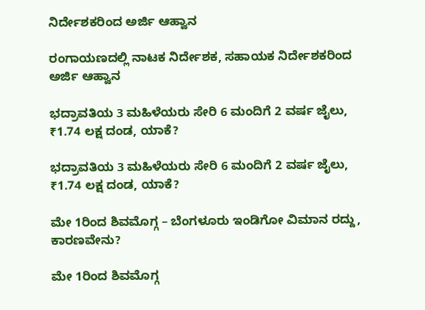ನಿರ್ದೇಶಕರಿಂದ ಅರ್ಜಿ ಆಹ್ವಾನ

ರಂಗಾಯಣದಲ್ಲಿ ನಾಟಕ ನಿರ್ದೇಶಕ, ಸಹಾಯಕ ನಿರ್ದೇಶಕರಿಂದ ಅರ್ಜಿ ಆಹ್ವಾನ

ಭದ್ರಾವತಿಯ 3 ಮಹಿಳೆಯರು ಸೇರಿ 6 ಮಂದಿಗೆ 2 ವರ್ಷ ಜೈಲು, ₹1.74 ಲಕ್ಷ ದಂಡ, ಯಾಕೆ?

ಭದ್ರಾವತಿಯ 3 ಮಹಿಳೆಯರು ಸೇರಿ 6 ಮಂದಿಗೆ 2 ವರ್ಷ ಜೈಲು, ₹1.74 ಲಕ್ಷ ದಂಡ, ಯಾಕೆ?

ಮೇ 1ರಿಂದ ಶಿವಮೊಗ್ಗ – ಬೆಂಗಳೂರು ಇಂಡಿಗೋ ವಿಮಾನ ರದ್ದು, ಕಾರಣವೇನು?

ಮೇ 1ರಿಂದ ಶಿವಮೊಗ್ಗ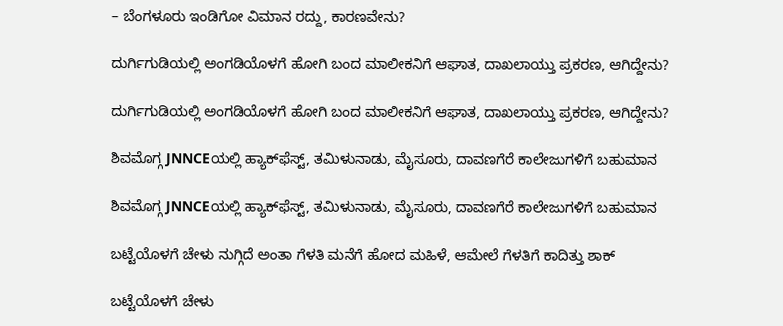– ಬೆಂಗಳೂರು ಇಂಡಿಗೋ ವಿಮಾನ ರದ್ದು, ಕಾರಣವೇನು?

ದುರ್ಗಿಗುಡಿಯಲ್ಲಿ ಅಂಗಡಿಯೊಳಗೆ ಹೋಗಿ ಬಂದ ಮಾಲೀಕನಿಗೆ ಆಘಾತ, ದಾಖಲಾಯ್ತು ಪ್ರಕರಣ, ಆಗಿದ್ದೇನು?

ದುರ್ಗಿಗುಡಿಯಲ್ಲಿ ಅಂಗಡಿಯೊಳಗೆ ಹೋಗಿ ಬಂದ ಮಾಲೀಕನಿಗೆ ಆಘಾತ, ದಾಖಲಾಯ್ತು ಪ್ರಕರಣ, ಆಗಿದ್ದೇನು?

ಶಿವಮೊಗ್ಗ JNNCEಯಲ್ಲಿ ಹ್ಯಾಕ್‌ಫೆಸ್ಟ್‌, ತಮಿಳುನಾಡು, ಮೈಸೂರು, ದಾವಣಗೆರೆ ಕಾಲೇಜುಗಳಿಗೆ ಬಹುಮಾನ

ಶಿವಮೊಗ್ಗ JNNCEಯಲ್ಲಿ ಹ್ಯಾಕ್‌ಫೆಸ್ಟ್‌, ತಮಿಳುನಾಡು, ಮೈಸೂರು, ದಾವಣಗೆರೆ ಕಾಲೇಜುಗಳಿಗೆ ಬಹುಮಾನ

ಬಟ್ಟೆಯೊಳಗೆ ಚೇಳು ನುಗ್ಗಿದೆ ಅಂತಾ ಗೆಳತಿ ಮನೆಗೆ ಹೋದ ಮಹಿಳೆ, ಆಮೇಲೆ ಗೆಳತಿಗೆ ಕಾದಿತ್ತು ಶಾಕ್

ಬಟ್ಟೆಯೊಳಗೆ ಚೇಳು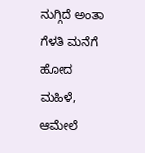ನುಗ್ಗಿದೆ ಅಂತಾ ಗೆಳತಿ ಮನೆಗೆ ಹೋದ ಮಹಿಳೆ, ಆಮೇಲೆ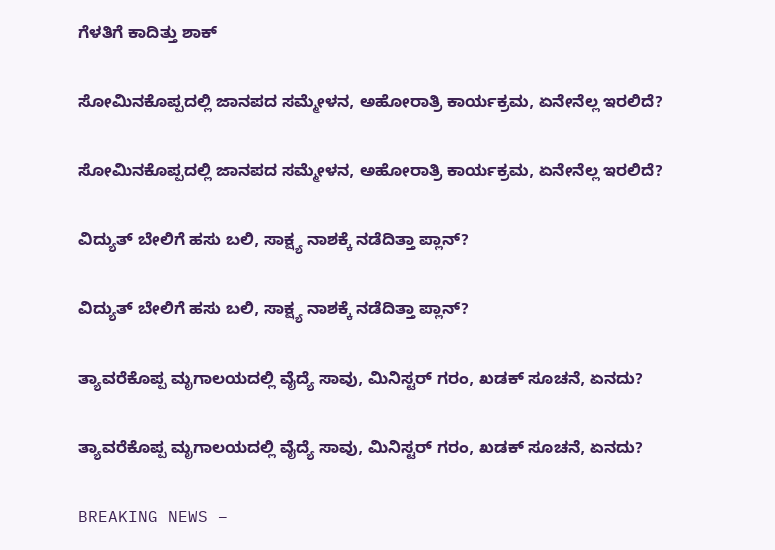ಗೆಳತಿಗೆ ಕಾದಿತ್ತು ಶಾಕ್

ಸೋಮಿನಕೊಪ್ಪದಲ್ಲಿ ಜಾನಪದ ಸಮ್ಮೇಳನ, ಅಹೋರಾತ್ರಿ ಕಾರ್ಯಕ್ರಮ, ಏನೇನೆಲ್ಲ ಇರಲಿದೆ?

ಸೋಮಿನಕೊಪ್ಪದಲ್ಲಿ ಜಾನಪದ ಸಮ್ಮೇಳನ, ಅಹೋರಾತ್ರಿ ಕಾರ್ಯಕ್ರಮ, ಏನೇನೆಲ್ಲ ಇರಲಿದೆ?

ವಿದ್ಯುತ್‌ ಬೇಲಿಗೆ ಹಸು ಬಲಿ, ಸಾಕ್ಷ್ಯ ನಾಶಕ್ಕೆ ನಡೆದಿತ್ತಾ ಪ್ಲಾನ್?

ವಿದ್ಯುತ್‌ ಬೇಲಿಗೆ ಹಸು ಬಲಿ, ಸಾಕ್ಷ್ಯ ನಾಶಕ್ಕೆ ನಡೆದಿತ್ತಾ ಪ್ಲಾನ್?

ತ್ಯಾವರೆಕೊಪ್ಪ ಮೃಗಾಲಯದಲ್ಲಿ ವೈದ್ಯೆ ಸಾವು, ಮಿನಿಸ್ಟರ್‌ ಗರಂ, ಖಡಕ್‌ ಸೂಚನೆ, ಏನದು?

ತ್ಯಾವರೆಕೊಪ್ಪ ಮೃಗಾಲಯದಲ್ಲಿ ವೈದ್ಯೆ ಸಾವು, ಮಿನಿಸ್ಟರ್‌ ಗರಂ, ಖಡಕ್‌ ಸೂಚನೆ, ಏನದು?

BREAKING NEWS –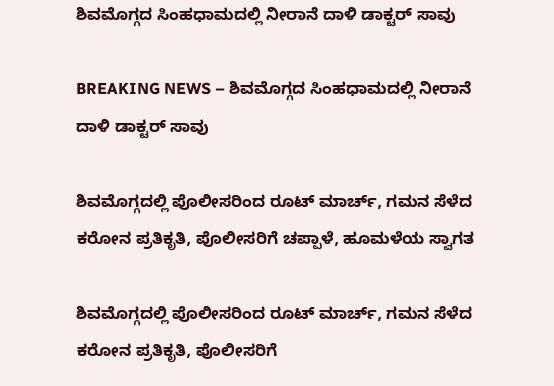ಶಿವಮೊಗ್ಗದ ಸಿಂಹಧಾಮದಲ್ಲಿ ನೀರಾನೆ ದಾಳಿ ಡಾಕ್ಟರ್‌ ಸಾವು

BREAKING NEWS – ಶಿವಮೊಗ್ಗದ ಸಿಂಹಧಾಮದಲ್ಲಿ ನೀರಾನೆ ದಾಳಿ ಡಾಕ್ಟರ್‌ ಸಾವು

ಶಿವಮೊಗ್ಗದಲ್ಲಿ ಪೊಲೀಸರಿಂದ ರೂಟ್ ಮಾರ್ಚ್, ಗಮನ ಸೆಳೆದ ಕರೋನ ಪ್ರತಿಕೃತಿ, ಪೊಲೀಸರಿಗೆ ಚಪ್ಪಾಳೆ, ಹೂಮಳೆಯ ಸ್ವಾಗತ

ಶಿವಮೊಗ್ಗದಲ್ಲಿ ಪೊಲೀಸರಿಂದ ರೂಟ್ ಮಾರ್ಚ್, ಗಮನ ಸೆಳೆದ ಕರೋನ ಪ್ರತಿಕೃತಿ, ಪೊಲೀಸರಿಗೆ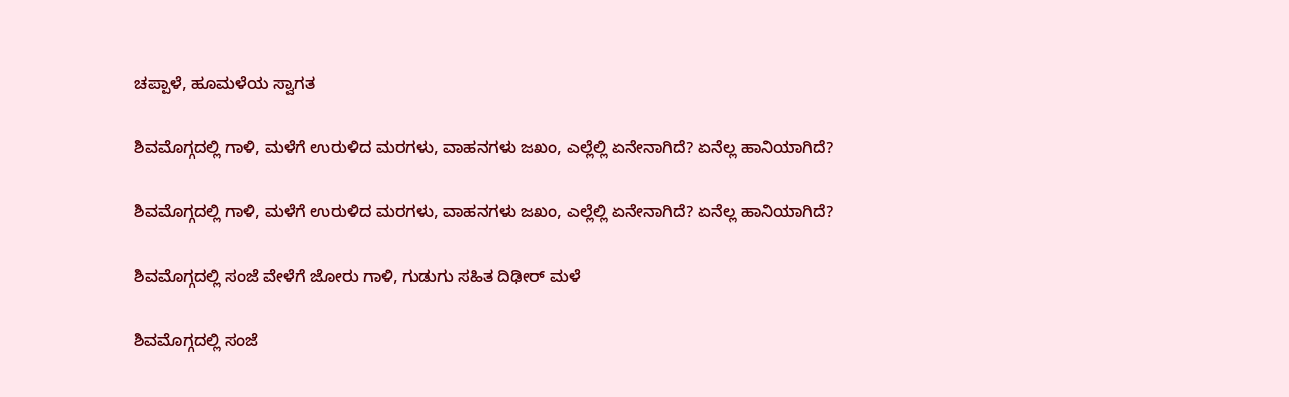ಚಪ್ಪಾಳೆ, ಹೂಮಳೆಯ ಸ್ವಾಗತ

ಶಿವಮೊಗ್ಗದಲ್ಲಿ ಗಾಳಿ, ಮಳೆಗೆ ಉರುಳಿದ ಮರಗಳು, ವಾಹನಗಳು ಜಖಂ, ಎಲ್ಲೆಲ್ಲಿ ಏನೇನಾಗಿದೆ? ಏನೆಲ್ಲ ಹಾನಿಯಾಗಿದೆ?

ಶಿವಮೊಗ್ಗದಲ್ಲಿ ಗಾಳಿ, ಮಳೆಗೆ ಉರುಳಿದ ಮರಗಳು, ವಾಹನಗಳು ಜಖಂ, ಎಲ್ಲೆಲ್ಲಿ ಏನೇನಾಗಿದೆ? ಏನೆಲ್ಲ ಹಾನಿಯಾಗಿದೆ?

ಶಿವಮೊಗ್ಗದಲ್ಲಿ ಸಂಜೆ ವೇಳೆಗೆ ಜೋರು ಗಾಳಿ, ಗುಡುಗು ಸಹಿತ ದಿಢೀರ್ ಮಳೆ

ಶಿವಮೊಗ್ಗದಲ್ಲಿ ಸಂಜೆ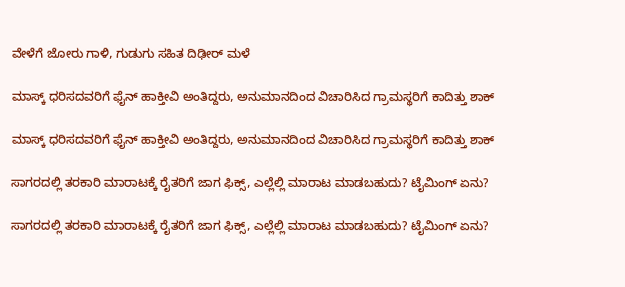ವೇಳೆಗೆ ಜೋರು ಗಾಳಿ, ಗುಡುಗು ಸಹಿತ ದಿಢೀರ್ ಮಳೆ

ಮಾಸ್ಕ್ ಧರಿಸದವರಿಗೆ ಫೈನ್ ಹಾಕ್ತೀವಿ ಅಂತಿದ್ದರು, ಅನುಮಾನದಿಂದ ವಿಚಾರಿಸಿದ ಗ್ರಾಮಸ್ಥರಿಗೆ ಕಾದಿತ್ತು ಶಾಕ್

ಮಾಸ್ಕ್ ಧರಿಸದವರಿಗೆ ಫೈನ್ ಹಾಕ್ತೀವಿ ಅಂತಿದ್ದರು, ಅನುಮಾನದಿಂದ ವಿಚಾರಿಸಿದ ಗ್ರಾಮಸ್ಥರಿಗೆ ಕಾದಿತ್ತು ಶಾಕ್

ಸಾಗರದಲ್ಲಿ ತರಕಾರಿ ಮಾರಾಟಕ್ಕೆ ರೈತರಿಗೆ ಜಾಗ ಫಿಕ್ಸ್, ಎಲ್ಲೆಲ್ಲಿ ಮಾರಾಟ ಮಾಡಬಹುದು? ಟೈಮಿಂಗ್ ಏನು?

ಸಾಗರದಲ್ಲಿ ತರಕಾರಿ ಮಾರಾಟಕ್ಕೆ ರೈತರಿಗೆ ಜಾಗ ಫಿಕ್ಸ್, ಎಲ್ಲೆಲ್ಲಿ ಮಾರಾಟ ಮಾಡಬಹುದು? ಟೈಮಿಂಗ್ ಏನು?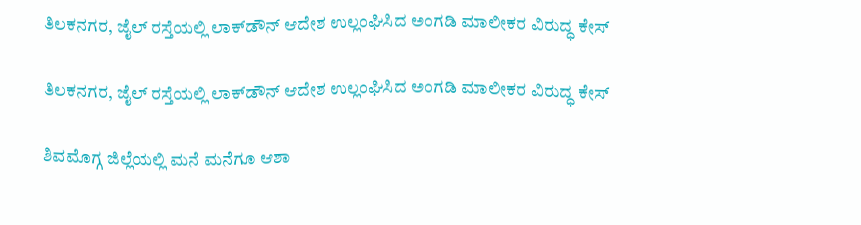ತಿಲಕನಗರ, ಜೈಲ್ ರಸ್ತೆಯಲ್ಲಿ ಲಾಕ್‌ಡೌನ್ ಆದೇಶ ಉಲ್ಲಂಘಿಸಿದ ಅಂಗಡಿ ಮಾಲೀಕರ ವಿರುದ್ಧ ಕೇಸ್

ತಿಲಕನಗರ, ಜೈಲ್ ರಸ್ತೆಯಲ್ಲಿ ಲಾಕ್‌ಡೌನ್ ಆದೇಶ ಉಲ್ಲಂಘಿಸಿದ ಅಂಗಡಿ ಮಾಲೀಕರ ವಿರುದ್ಧ ಕೇಸ್

ಶಿವಮೊಗ್ಗ ಜಿಲ್ಲೆಯಲ್ಲಿ ಮನೆ ಮನೆಗೂ ಆಶಾ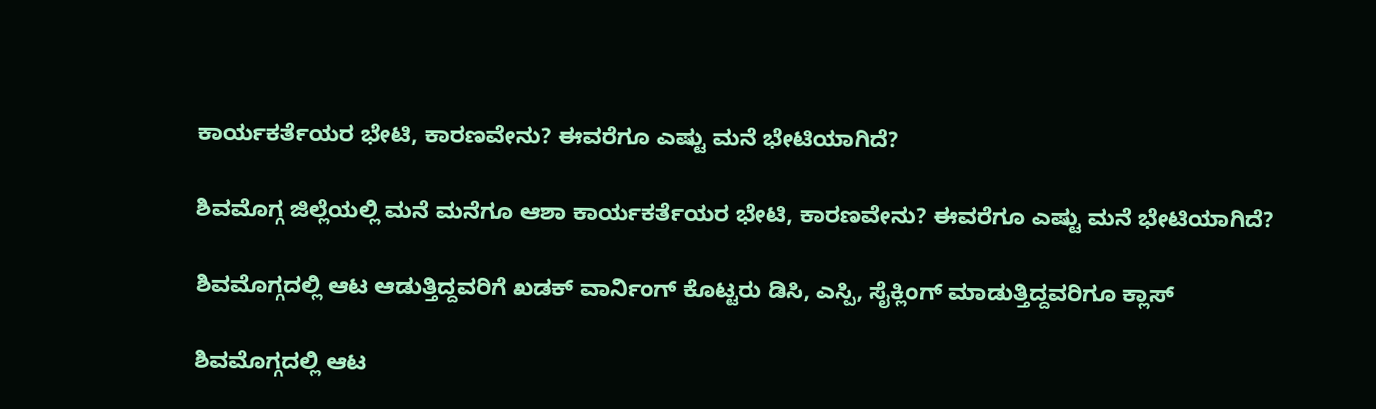ಕಾರ್ಯಕರ್ತೆಯರ ಭೇಟಿ, ಕಾರಣವೇನು? ಈವರೆಗೂ ಎಷ್ಟು ಮನೆ ಭೇಟಿಯಾಗಿದೆ?

ಶಿವಮೊಗ್ಗ ಜಿಲ್ಲೆಯಲ್ಲಿ ಮನೆ ಮನೆಗೂ ಆಶಾ ಕಾರ್ಯಕರ್ತೆಯರ ಭೇಟಿ, ಕಾರಣವೇನು? ಈವರೆಗೂ ಎಷ್ಟು ಮನೆ ಭೇಟಿಯಾಗಿದೆ?

ಶಿವಮೊಗ್ಗದಲ್ಲಿ ಆಟ ಆಡುತ್ತಿದ್ದವರಿಗೆ ಖಡಕ್ ವಾರ್ನಿಂಗ್ ಕೊಟ್ಟರು ಡಿಸಿ, ಎಸ್ಪಿ, ಸೈಕ್ಲಿಂಗ್ ಮಾಡುತ್ತಿದ್ದವರಿಗೂ ಕ್ಲಾಸ್

ಶಿವಮೊಗ್ಗದಲ್ಲಿ ಆಟ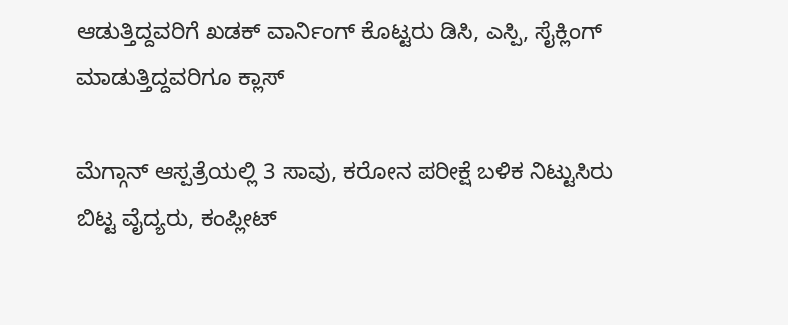ಆಡುತ್ತಿದ್ದವರಿಗೆ ಖಡಕ್ ವಾರ್ನಿಂಗ್ ಕೊಟ್ಟರು ಡಿಸಿ, ಎಸ್ಪಿ, ಸೈಕ್ಲಿಂಗ್ ಮಾಡುತ್ತಿದ್ದವರಿಗೂ ಕ್ಲಾಸ್

ಮೆಗ್ಗಾನ್ ಆಸ್ಪತ್ರೆಯಲ್ಲಿ 3 ಸಾವು, ಕರೋನ ಪರೀಕ್ಷೆ ಬಳಿಕ ನಿಟ್ಟುಸಿರು ಬಿಟ್ಟ ವೈದ್ಯರು, ಕಂಪ್ಲೀಟ್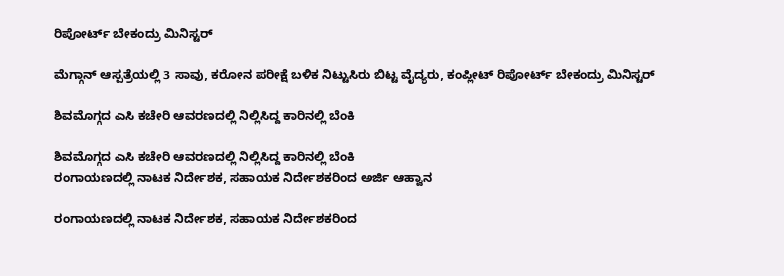ರಿಪೋರ್ಟ್ ಬೇಕಂದ್ರು ಮಿನಿಸ್ಟರ್

ಮೆಗ್ಗಾನ್ ಆಸ್ಪತ್ರೆಯಲ್ಲಿ 3 ಸಾವು, ಕರೋನ ಪರೀಕ್ಷೆ ಬಳಿಕ ನಿಟ್ಟುಸಿರು ಬಿಟ್ಟ ವೈದ್ಯರು, ಕಂಪ್ಲೀಟ್ ರಿಪೋರ್ಟ್ ಬೇಕಂದ್ರು ಮಿನಿಸ್ಟರ್

ಶಿವಮೊಗ್ಗದ ಎಸಿ ಕಚೇರಿ ಆವರಣದಲ್ಲಿ ನಿಲ್ಲಿಸಿದ್ದ ಕಾರಿನಲ್ಲಿ ಬೆಂಕಿ

ಶಿವಮೊಗ್ಗದ ಎಸಿ ಕಚೇರಿ ಆವರಣದಲ್ಲಿ ನಿಲ್ಲಿಸಿದ್ದ ಕಾರಿನಲ್ಲಿ ಬೆಂಕಿ
ರಂಗಾಯಣದಲ್ಲಿ ನಾಟಕ ನಿರ್ದೇಶಕ, ಸಹಾಯಕ ನಿರ್ದೇಶಕರಿಂದ ಅರ್ಜಿ ಆಹ್ವಾನ

ರಂಗಾಯಣದಲ್ಲಿ ನಾಟಕ ನಿರ್ದೇಶಕ, ಸಹಾಯಕ ನಿರ್ದೇಶಕರಿಂದ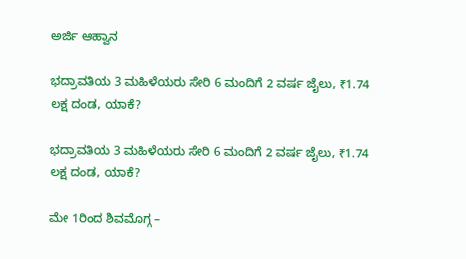ಅರ್ಜಿ ಆಹ್ವಾನ

ಭದ್ರಾವತಿಯ 3 ಮಹಿಳೆಯರು ಸೇರಿ 6 ಮಂದಿಗೆ 2 ವರ್ಷ ಜೈಲು, ₹1.74 ಲಕ್ಷ ದಂಡ, ಯಾಕೆ?

ಭದ್ರಾವತಿಯ 3 ಮಹಿಳೆಯರು ಸೇರಿ 6 ಮಂದಿಗೆ 2 ವರ್ಷ ಜೈಲು, ₹1.74 ಲಕ್ಷ ದಂಡ, ಯಾಕೆ?

ಮೇ 1ರಿಂದ ಶಿವಮೊಗ್ಗ –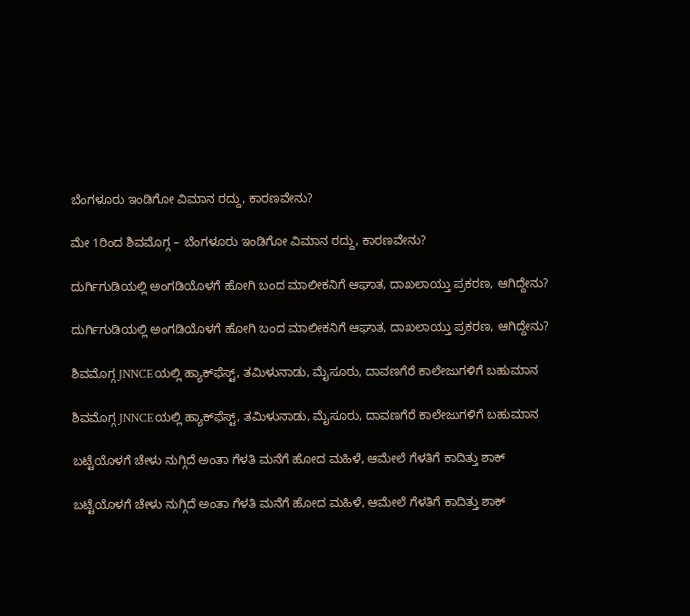ಬೆಂಗಳೂರು ಇಂಡಿಗೋ ವಿಮಾನ ರದ್ದು, ಕಾರಣವೇನು?

ಮೇ 1ರಿಂದ ಶಿವಮೊಗ್ಗ – ಬೆಂಗಳೂರು ಇಂಡಿಗೋ ವಿಮಾನ ರದ್ದು, ಕಾರಣವೇನು?

ದುರ್ಗಿಗುಡಿಯಲ್ಲಿ ಅಂಗಡಿಯೊಳಗೆ ಹೋಗಿ ಬಂದ ಮಾಲೀಕನಿಗೆ ಆಘಾತ, ದಾಖಲಾಯ್ತು ಪ್ರಕರಣ, ಆಗಿದ್ದೇನು?

ದುರ್ಗಿಗುಡಿಯಲ್ಲಿ ಅಂಗಡಿಯೊಳಗೆ ಹೋಗಿ ಬಂದ ಮಾಲೀಕನಿಗೆ ಆಘಾತ, ದಾಖಲಾಯ್ತು ಪ್ರಕರಣ, ಆಗಿದ್ದೇನು?

ಶಿವಮೊಗ್ಗ JNNCEಯಲ್ಲಿ ಹ್ಯಾಕ್‌ಫೆಸ್ಟ್‌, ತಮಿಳುನಾಡು, ಮೈಸೂರು, ದಾವಣಗೆರೆ ಕಾಲೇಜುಗಳಿಗೆ ಬಹುಮಾನ

ಶಿವಮೊಗ್ಗ JNNCEಯಲ್ಲಿ ಹ್ಯಾಕ್‌ಫೆಸ್ಟ್‌, ತಮಿಳುನಾಡು, ಮೈಸೂರು, ದಾವಣಗೆರೆ ಕಾಲೇಜುಗಳಿಗೆ ಬಹುಮಾನ

ಬಟ್ಟೆಯೊಳಗೆ ಚೇಳು ನುಗ್ಗಿದೆ ಅಂತಾ ಗೆಳತಿ ಮನೆಗೆ ಹೋದ ಮಹಿಳೆ, ಆಮೇಲೆ ಗೆಳತಿಗೆ ಕಾದಿತ್ತು ಶಾಕ್

ಬಟ್ಟೆಯೊಳಗೆ ಚೇಳು ನುಗ್ಗಿದೆ ಅಂತಾ ಗೆಳತಿ ಮನೆಗೆ ಹೋದ ಮಹಿಳೆ, ಆಮೇಲೆ ಗೆಳತಿಗೆ ಕಾದಿತ್ತು ಶಾಕ್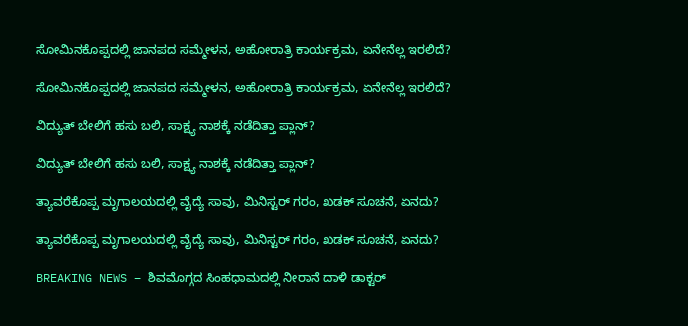ಸೋಮಿನಕೊಪ್ಪದಲ್ಲಿ ಜಾನಪದ ಸಮ್ಮೇಳನ, ಅಹೋರಾತ್ರಿ ಕಾರ್ಯಕ್ರಮ, ಏನೇನೆಲ್ಲ ಇರಲಿದೆ?

ಸೋಮಿನಕೊಪ್ಪದಲ್ಲಿ ಜಾನಪದ ಸಮ್ಮೇಳನ, ಅಹೋರಾತ್ರಿ ಕಾರ್ಯಕ್ರಮ, ಏನೇನೆಲ್ಲ ಇರಲಿದೆ?

ವಿದ್ಯುತ್‌ ಬೇಲಿಗೆ ಹಸು ಬಲಿ, ಸಾಕ್ಷ್ಯ ನಾಶಕ್ಕೆ ನಡೆದಿತ್ತಾ ಪ್ಲಾನ್?

ವಿದ್ಯುತ್‌ ಬೇಲಿಗೆ ಹಸು ಬಲಿ, ಸಾಕ್ಷ್ಯ ನಾಶಕ್ಕೆ ನಡೆದಿತ್ತಾ ಪ್ಲಾನ್?

ತ್ಯಾವರೆಕೊಪ್ಪ ಮೃಗಾಲಯದಲ್ಲಿ ವೈದ್ಯೆ ಸಾವು, ಮಿನಿಸ್ಟರ್‌ ಗರಂ, ಖಡಕ್‌ ಸೂಚನೆ, ಏನದು?

ತ್ಯಾವರೆಕೊಪ್ಪ ಮೃಗಾಲಯದಲ್ಲಿ ವೈದ್ಯೆ ಸಾವು, ಮಿನಿಸ್ಟರ್‌ ಗರಂ, ಖಡಕ್‌ ಸೂಚನೆ, ಏನದು?

BREAKING NEWS – ಶಿವಮೊಗ್ಗದ ಸಿಂಹಧಾಮದಲ್ಲಿ ನೀರಾನೆ ದಾಳಿ ಡಾಕ್ಟರ್‌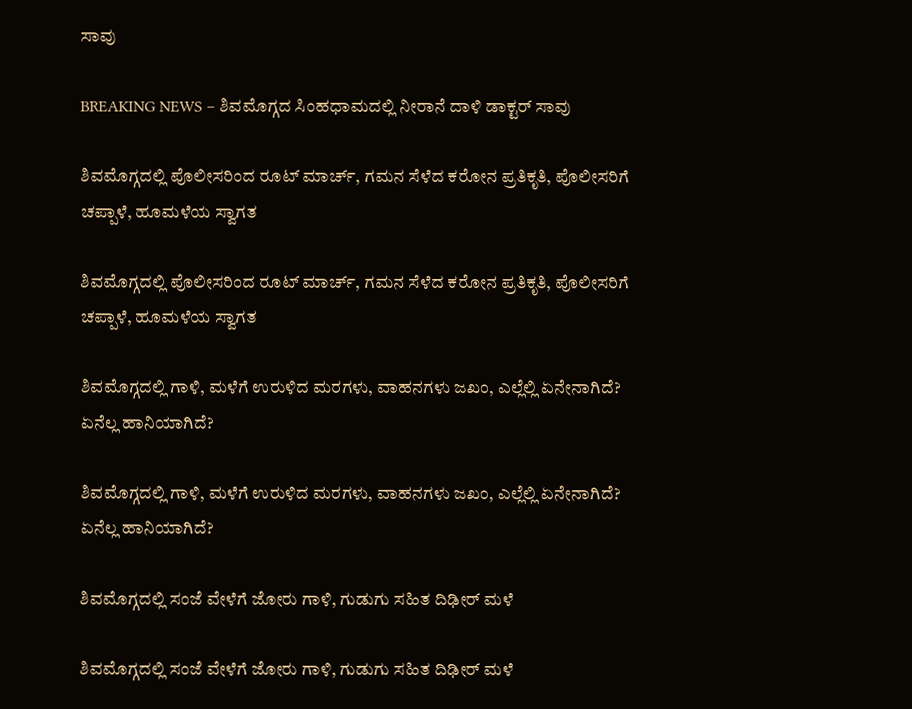ಸಾವು

BREAKING NEWS – ಶಿವಮೊಗ್ಗದ ಸಿಂಹಧಾಮದಲ್ಲಿ ನೀರಾನೆ ದಾಳಿ ಡಾಕ್ಟರ್‌ ಸಾವು

ಶಿವಮೊಗ್ಗದಲ್ಲಿ ಪೊಲೀಸರಿಂದ ರೂಟ್ ಮಾರ್ಚ್, ಗಮನ ಸೆಳೆದ ಕರೋನ ಪ್ರತಿಕೃತಿ, ಪೊಲೀಸರಿಗೆ ಚಪ್ಪಾಳೆ, ಹೂಮಳೆಯ ಸ್ವಾಗತ

ಶಿವಮೊಗ್ಗದಲ್ಲಿ ಪೊಲೀಸರಿಂದ ರೂಟ್ ಮಾರ್ಚ್, ಗಮನ ಸೆಳೆದ ಕರೋನ ಪ್ರತಿಕೃತಿ, ಪೊಲೀಸರಿಗೆ ಚಪ್ಪಾಳೆ, ಹೂಮಳೆಯ ಸ್ವಾಗತ

ಶಿವಮೊಗ್ಗದಲ್ಲಿ ಗಾಳಿ, ಮಳೆಗೆ ಉರುಳಿದ ಮರಗಳು, ವಾಹನಗಳು ಜಖಂ, ಎಲ್ಲೆಲ್ಲಿ ಏನೇನಾಗಿದೆ? ಏನೆಲ್ಲ ಹಾನಿಯಾಗಿದೆ?

ಶಿವಮೊಗ್ಗದಲ್ಲಿ ಗಾಳಿ, ಮಳೆಗೆ ಉರುಳಿದ ಮರಗಳು, ವಾಹನಗಳು ಜಖಂ, ಎಲ್ಲೆಲ್ಲಿ ಏನೇನಾಗಿದೆ? ಏನೆಲ್ಲ ಹಾನಿಯಾಗಿದೆ?

ಶಿವಮೊಗ್ಗದಲ್ಲಿ ಸಂಜೆ ವೇಳೆಗೆ ಜೋರು ಗಾಳಿ, ಗುಡುಗು ಸಹಿತ ದಿಢೀರ್ ಮಳೆ

ಶಿವಮೊಗ್ಗದಲ್ಲಿ ಸಂಜೆ ವೇಳೆಗೆ ಜೋರು ಗಾಳಿ, ಗುಡುಗು ಸಹಿತ ದಿಢೀರ್ ಮಳೆ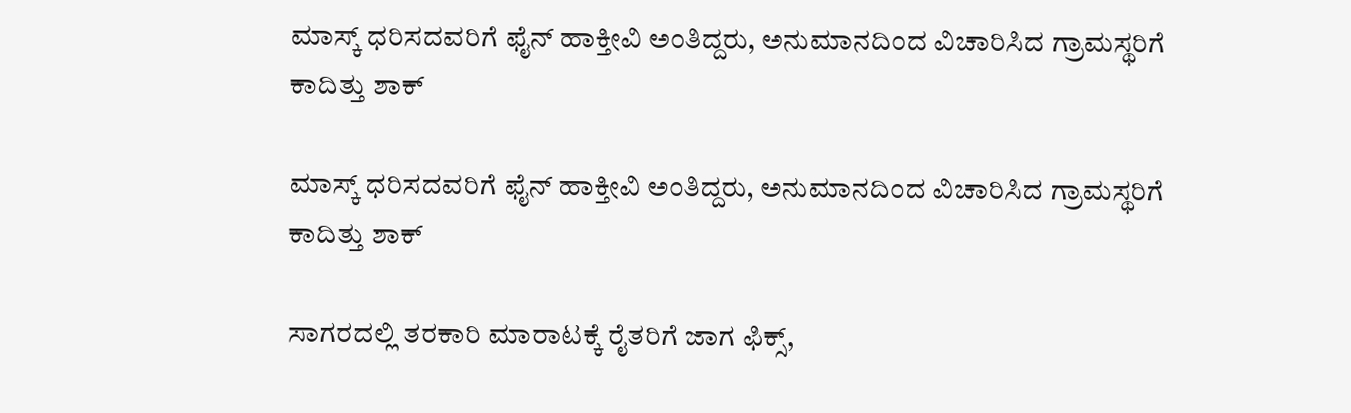ಮಾಸ್ಕ್ ಧರಿಸದವರಿಗೆ ಫೈನ್ ಹಾಕ್ತೀವಿ ಅಂತಿದ್ದರು, ಅನುಮಾನದಿಂದ ವಿಚಾರಿಸಿದ ಗ್ರಾಮಸ್ಥರಿಗೆ ಕಾದಿತ್ತು ಶಾಕ್

ಮಾಸ್ಕ್ ಧರಿಸದವರಿಗೆ ಫೈನ್ ಹಾಕ್ತೀವಿ ಅಂತಿದ್ದರು, ಅನುಮಾನದಿಂದ ವಿಚಾರಿಸಿದ ಗ್ರಾಮಸ್ಥರಿಗೆ ಕಾದಿತ್ತು ಶಾಕ್

ಸಾಗರದಲ್ಲಿ ತರಕಾರಿ ಮಾರಾಟಕ್ಕೆ ರೈತರಿಗೆ ಜಾಗ ಫಿಕ್ಸ್,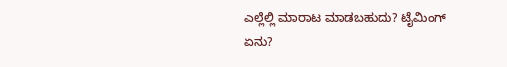ಎಲ್ಲೆಲ್ಲಿ ಮಾರಾಟ ಮಾಡಬಹುದು? ಟೈಮಿಂಗ್ ಏನು?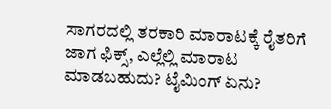ಸಾಗರದಲ್ಲಿ ತರಕಾರಿ ಮಾರಾಟಕ್ಕೆ ರೈತರಿಗೆ ಜಾಗ ಫಿಕ್ಸ್, ಎಲ್ಲೆಲ್ಲಿ ಮಾರಾಟ ಮಾಡಬಹುದು? ಟೈಮಿಂಗ್ ಏನು?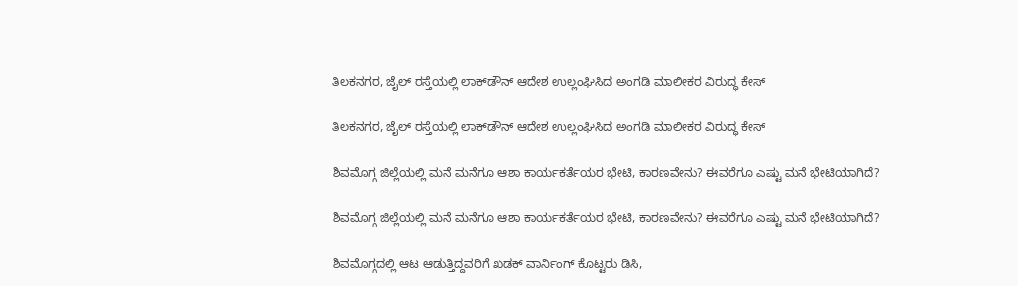ತಿಲಕನಗರ, ಜೈಲ್ ರಸ್ತೆಯಲ್ಲಿ ಲಾಕ್‌ಡೌನ್ ಆದೇಶ ಉಲ್ಲಂಘಿಸಿದ ಅಂಗಡಿ ಮಾಲೀಕರ ವಿರುದ್ಧ ಕೇಸ್

ತಿಲಕನಗರ, ಜೈಲ್ ರಸ್ತೆಯಲ್ಲಿ ಲಾಕ್‌ಡೌನ್ ಆದೇಶ ಉಲ್ಲಂಘಿಸಿದ ಅಂಗಡಿ ಮಾಲೀಕರ ವಿರುದ್ಧ ಕೇಸ್

ಶಿವಮೊಗ್ಗ ಜಿಲ್ಲೆಯಲ್ಲಿ ಮನೆ ಮನೆಗೂ ಆಶಾ ಕಾರ್ಯಕರ್ತೆಯರ ಭೇಟಿ, ಕಾರಣವೇನು? ಈವರೆಗೂ ಎಷ್ಟು ಮನೆ ಭೇಟಿಯಾಗಿದೆ?

ಶಿವಮೊಗ್ಗ ಜಿಲ್ಲೆಯಲ್ಲಿ ಮನೆ ಮನೆಗೂ ಆಶಾ ಕಾರ್ಯಕರ್ತೆಯರ ಭೇಟಿ, ಕಾರಣವೇನು? ಈವರೆಗೂ ಎಷ್ಟು ಮನೆ ಭೇಟಿಯಾಗಿದೆ?

ಶಿವಮೊಗ್ಗದಲ್ಲಿ ಆಟ ಆಡುತ್ತಿದ್ದವರಿಗೆ ಖಡಕ್ ವಾರ್ನಿಂಗ್ ಕೊಟ್ಟರು ಡಿಸಿ,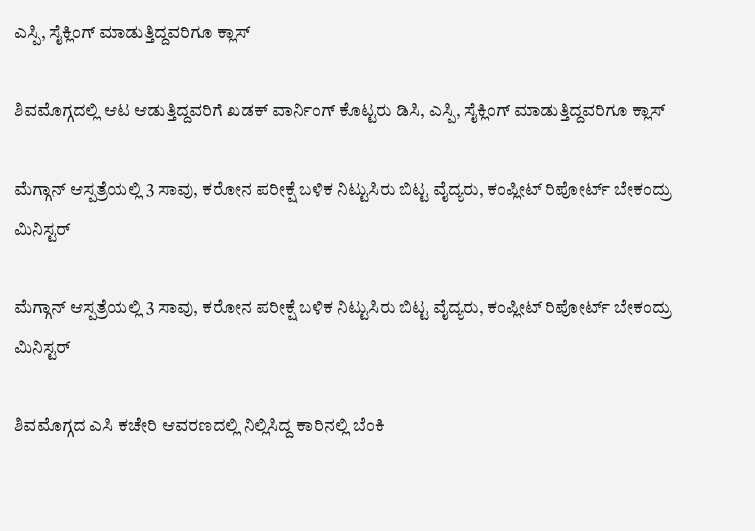ಎಸ್ಪಿ, ಸೈಕ್ಲಿಂಗ್ ಮಾಡುತ್ತಿದ್ದವರಿಗೂ ಕ್ಲಾಸ್

ಶಿವಮೊಗ್ಗದಲ್ಲಿ ಆಟ ಆಡುತ್ತಿದ್ದವರಿಗೆ ಖಡಕ್ ವಾರ್ನಿಂಗ್ ಕೊಟ್ಟರು ಡಿಸಿ, ಎಸ್ಪಿ, ಸೈಕ್ಲಿಂಗ್ ಮಾಡುತ್ತಿದ್ದವರಿಗೂ ಕ್ಲಾಸ್

ಮೆಗ್ಗಾನ್ ಆಸ್ಪತ್ರೆಯಲ್ಲಿ 3 ಸಾವು, ಕರೋನ ಪರೀಕ್ಷೆ ಬಳಿಕ ನಿಟ್ಟುಸಿರು ಬಿಟ್ಟ ವೈದ್ಯರು, ಕಂಪ್ಲೀಟ್ ರಿಪೋರ್ಟ್ ಬೇಕಂದ್ರು ಮಿನಿಸ್ಟರ್

ಮೆಗ್ಗಾನ್ ಆಸ್ಪತ್ರೆಯಲ್ಲಿ 3 ಸಾವು, ಕರೋನ ಪರೀಕ್ಷೆ ಬಳಿಕ ನಿಟ್ಟುಸಿರು ಬಿಟ್ಟ ವೈದ್ಯರು, ಕಂಪ್ಲೀಟ್ ರಿಪೋರ್ಟ್ ಬೇಕಂದ್ರು ಮಿನಿಸ್ಟರ್

ಶಿವಮೊಗ್ಗದ ಎಸಿ ಕಚೇರಿ ಆವರಣದಲ್ಲಿ ನಿಲ್ಲಿಸಿದ್ದ ಕಾರಿನಲ್ಲಿ ಬೆಂಕಿ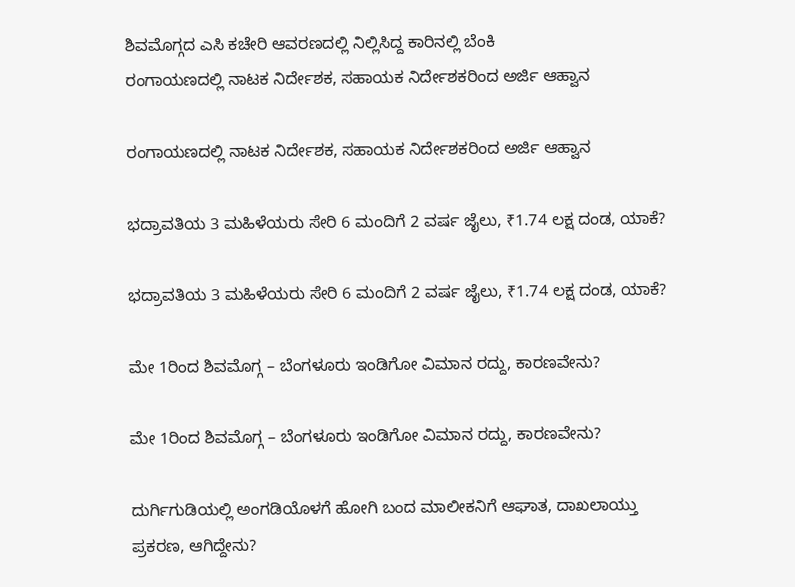ಶಿವಮೊಗ್ಗದ ಎಸಿ ಕಚೇರಿ ಆವರಣದಲ್ಲಿ ನಿಲ್ಲಿಸಿದ್ದ ಕಾರಿನಲ್ಲಿ ಬೆಂಕಿ
ರಂಗಾಯಣದಲ್ಲಿ ನಾಟಕ ನಿರ್ದೇಶಕ, ಸಹಾಯಕ ನಿರ್ದೇಶಕರಿಂದ ಅರ್ಜಿ ಆಹ್ವಾನ

ರಂಗಾಯಣದಲ್ಲಿ ನಾಟಕ ನಿರ್ದೇಶಕ, ಸಹಾಯಕ ನಿರ್ದೇಶಕರಿಂದ ಅರ್ಜಿ ಆಹ್ವಾನ

ಭದ್ರಾವತಿಯ 3 ಮಹಿಳೆಯರು ಸೇರಿ 6 ಮಂದಿಗೆ 2 ವರ್ಷ ಜೈಲು, ₹1.74 ಲಕ್ಷ ದಂಡ, ಯಾಕೆ?

ಭದ್ರಾವತಿಯ 3 ಮಹಿಳೆಯರು ಸೇರಿ 6 ಮಂದಿಗೆ 2 ವರ್ಷ ಜೈಲು, ₹1.74 ಲಕ್ಷ ದಂಡ, ಯಾಕೆ?

ಮೇ 1ರಿಂದ ಶಿವಮೊಗ್ಗ – ಬೆಂಗಳೂರು ಇಂಡಿಗೋ ವಿಮಾನ ರದ್ದು, ಕಾರಣವೇನು?

ಮೇ 1ರಿಂದ ಶಿವಮೊಗ್ಗ – ಬೆಂಗಳೂರು ಇಂಡಿಗೋ ವಿಮಾನ ರದ್ದು, ಕಾರಣವೇನು?

ದುರ್ಗಿಗುಡಿಯಲ್ಲಿ ಅಂಗಡಿಯೊಳಗೆ ಹೋಗಿ ಬಂದ ಮಾಲೀಕನಿಗೆ ಆಘಾತ, ದಾಖಲಾಯ್ತು ಪ್ರಕರಣ, ಆಗಿದ್ದೇನು?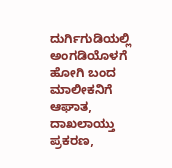ದುರ್ಗಿಗುಡಿಯಲ್ಲಿ ಅಂಗಡಿಯೊಳಗೆ ಹೋಗಿ ಬಂದ ಮಾಲೀಕನಿಗೆ ಆಘಾತ, ದಾಖಲಾಯ್ತು ಪ್ರಕರಣ,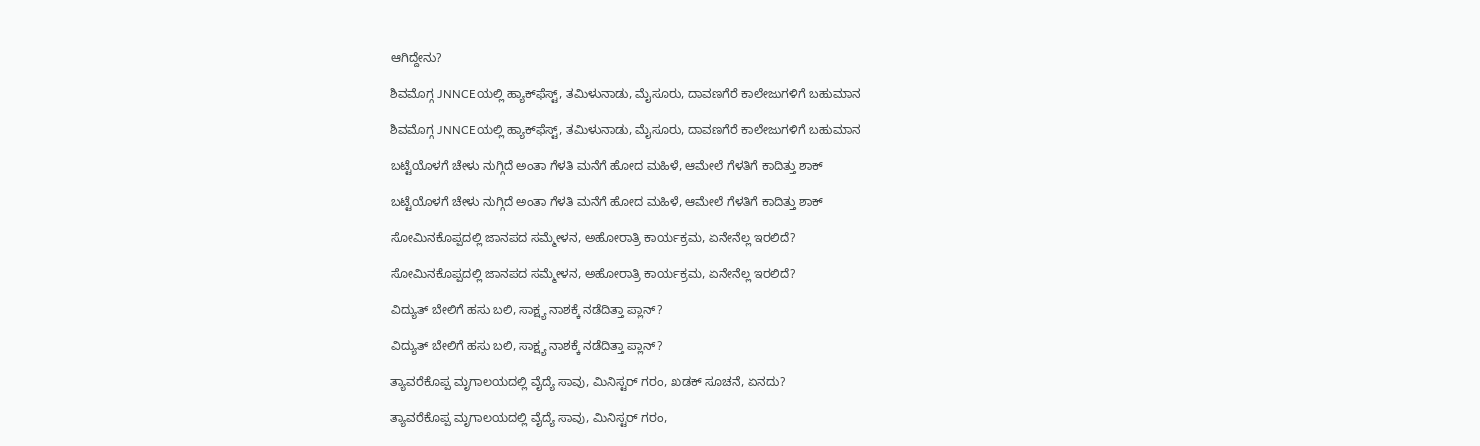ಆಗಿದ್ದೇನು?

ಶಿವಮೊಗ್ಗ JNNCEಯಲ್ಲಿ ಹ್ಯಾಕ್‌ಫೆಸ್ಟ್‌, ತಮಿಳುನಾಡು, ಮೈಸೂರು, ದಾವಣಗೆರೆ ಕಾಲೇಜುಗಳಿಗೆ ಬಹುಮಾನ

ಶಿವಮೊಗ್ಗ JNNCEಯಲ್ಲಿ ಹ್ಯಾಕ್‌ಫೆಸ್ಟ್‌, ತಮಿಳುನಾಡು, ಮೈಸೂರು, ದಾವಣಗೆರೆ ಕಾಲೇಜುಗಳಿಗೆ ಬಹುಮಾನ

ಬಟ್ಟೆಯೊಳಗೆ ಚೇಳು ನುಗ್ಗಿದೆ ಅಂತಾ ಗೆಳತಿ ಮನೆಗೆ ಹೋದ ಮಹಿಳೆ, ಆಮೇಲೆ ಗೆಳತಿಗೆ ಕಾದಿತ್ತು ಶಾಕ್

ಬಟ್ಟೆಯೊಳಗೆ ಚೇಳು ನುಗ್ಗಿದೆ ಅಂತಾ ಗೆಳತಿ ಮನೆಗೆ ಹೋದ ಮಹಿಳೆ, ಆಮೇಲೆ ಗೆಳತಿಗೆ ಕಾದಿತ್ತು ಶಾಕ್

ಸೋಮಿನಕೊಪ್ಪದಲ್ಲಿ ಜಾನಪದ ಸಮ್ಮೇಳನ, ಅಹೋರಾತ್ರಿ ಕಾರ್ಯಕ್ರಮ, ಏನೇನೆಲ್ಲ ಇರಲಿದೆ?

ಸೋಮಿನಕೊಪ್ಪದಲ್ಲಿ ಜಾನಪದ ಸಮ್ಮೇಳನ, ಅಹೋರಾತ್ರಿ ಕಾರ್ಯಕ್ರಮ, ಏನೇನೆಲ್ಲ ಇರಲಿದೆ?

ವಿದ್ಯುತ್‌ ಬೇಲಿಗೆ ಹಸು ಬಲಿ, ಸಾಕ್ಷ್ಯ ನಾಶಕ್ಕೆ ನಡೆದಿತ್ತಾ ಪ್ಲಾನ್?

ವಿದ್ಯುತ್‌ ಬೇಲಿಗೆ ಹಸು ಬಲಿ, ಸಾಕ್ಷ್ಯ ನಾಶಕ್ಕೆ ನಡೆದಿತ್ತಾ ಪ್ಲಾನ್?

ತ್ಯಾವರೆಕೊಪ್ಪ ಮೃಗಾಲಯದಲ್ಲಿ ವೈದ್ಯೆ ಸಾವು, ಮಿನಿಸ್ಟರ್‌ ಗರಂ, ಖಡಕ್‌ ಸೂಚನೆ, ಏನದು?

ತ್ಯಾವರೆಕೊಪ್ಪ ಮೃಗಾಲಯದಲ್ಲಿ ವೈದ್ಯೆ ಸಾವು, ಮಿನಿಸ್ಟರ್‌ ಗರಂ,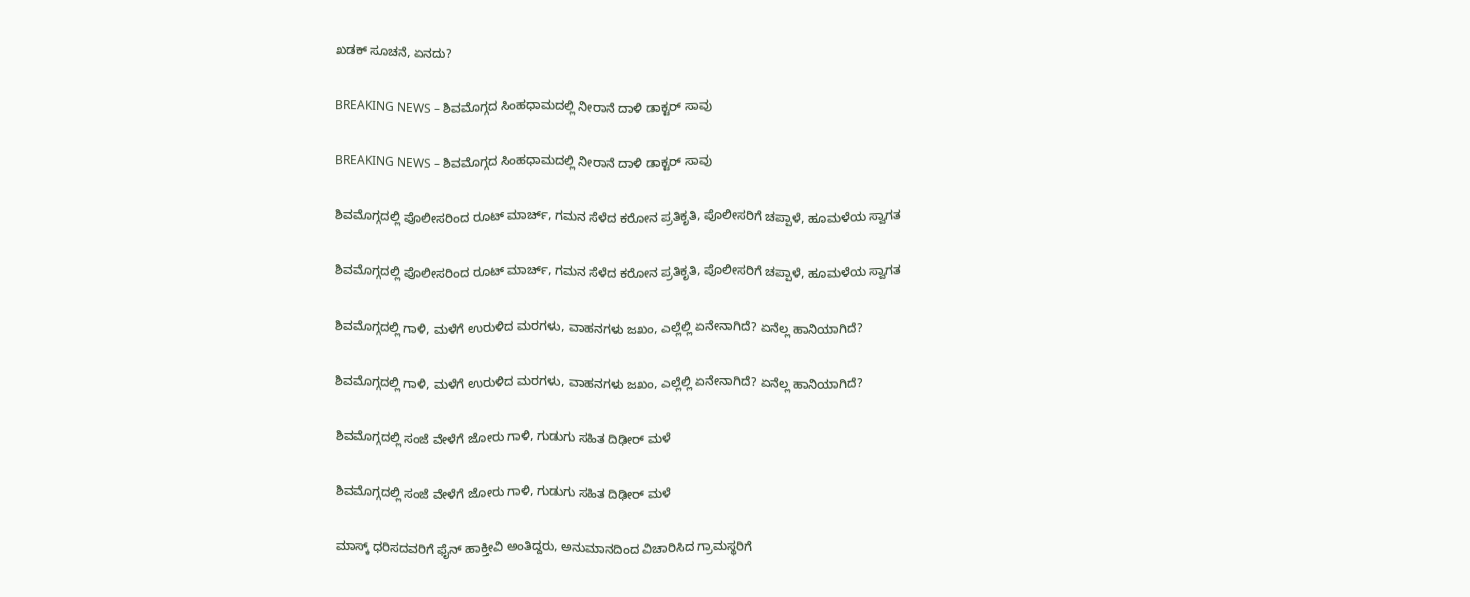ಖಡಕ್‌ ಸೂಚನೆ, ಏನದು?

BREAKING NEWS – ಶಿವಮೊಗ್ಗದ ಸಿಂಹಧಾಮದಲ್ಲಿ ನೀರಾನೆ ದಾಳಿ ಡಾಕ್ಟರ್‌ ಸಾವು

BREAKING NEWS – ಶಿವಮೊಗ್ಗದ ಸಿಂಹಧಾಮದಲ್ಲಿ ನೀರಾನೆ ದಾಳಿ ಡಾಕ್ಟರ್‌ ಸಾವು

ಶಿವಮೊಗ್ಗದಲ್ಲಿ ಪೊಲೀಸರಿಂದ ರೂಟ್ ಮಾರ್ಚ್, ಗಮನ ಸೆಳೆದ ಕರೋನ ಪ್ರತಿಕೃತಿ, ಪೊಲೀಸರಿಗೆ ಚಪ್ಪಾಳೆ, ಹೂಮಳೆಯ ಸ್ವಾಗತ

ಶಿವಮೊಗ್ಗದಲ್ಲಿ ಪೊಲೀಸರಿಂದ ರೂಟ್ ಮಾರ್ಚ್, ಗಮನ ಸೆಳೆದ ಕರೋನ ಪ್ರತಿಕೃತಿ, ಪೊಲೀಸರಿಗೆ ಚಪ್ಪಾಳೆ, ಹೂಮಳೆಯ ಸ್ವಾಗತ

ಶಿವಮೊಗ್ಗದಲ್ಲಿ ಗಾಳಿ, ಮಳೆಗೆ ಉರುಳಿದ ಮರಗಳು, ವಾಹನಗಳು ಜಖಂ, ಎಲ್ಲೆಲ್ಲಿ ಏನೇನಾಗಿದೆ? ಏನೆಲ್ಲ ಹಾನಿಯಾಗಿದೆ?

ಶಿವಮೊಗ್ಗದಲ್ಲಿ ಗಾಳಿ, ಮಳೆಗೆ ಉರುಳಿದ ಮರಗಳು, ವಾಹನಗಳು ಜಖಂ, ಎಲ್ಲೆಲ್ಲಿ ಏನೇನಾಗಿದೆ? ಏನೆಲ್ಲ ಹಾನಿಯಾಗಿದೆ?

ಶಿವಮೊಗ್ಗದಲ್ಲಿ ಸಂಜೆ ವೇಳೆಗೆ ಜೋರು ಗಾಳಿ, ಗುಡುಗು ಸಹಿತ ದಿಢೀರ್ ಮಳೆ

ಶಿವಮೊಗ್ಗದಲ್ಲಿ ಸಂಜೆ ವೇಳೆಗೆ ಜೋರು ಗಾಳಿ, ಗುಡುಗು ಸಹಿತ ದಿಢೀರ್ ಮಳೆ

ಮಾಸ್ಕ್ ಧರಿಸದವರಿಗೆ ಫೈನ್ ಹಾಕ್ತೀವಿ ಅಂತಿದ್ದರು, ಅನುಮಾನದಿಂದ ವಿಚಾರಿಸಿದ ಗ್ರಾಮಸ್ಥರಿಗೆ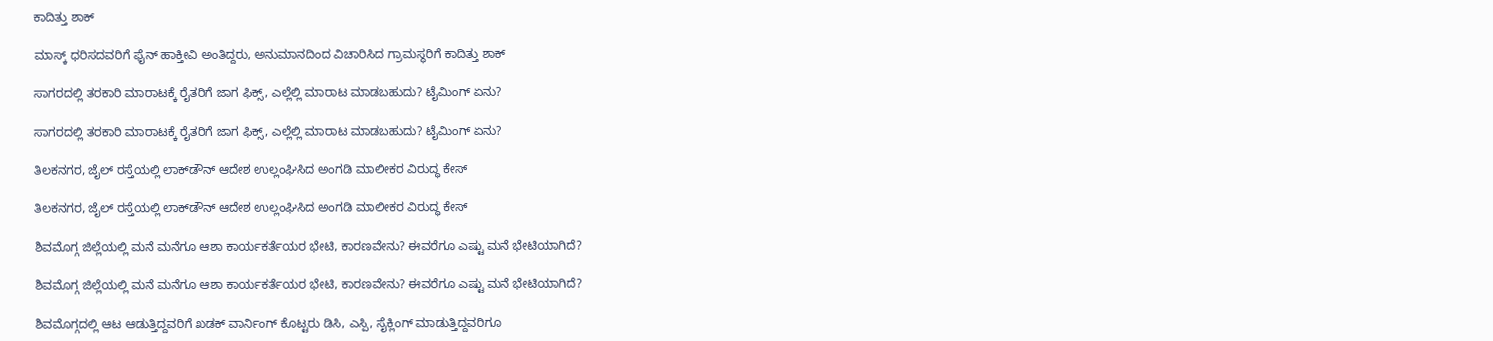ಕಾದಿತ್ತು ಶಾಕ್

ಮಾಸ್ಕ್ ಧರಿಸದವರಿಗೆ ಫೈನ್ ಹಾಕ್ತೀವಿ ಅಂತಿದ್ದರು, ಅನುಮಾನದಿಂದ ವಿಚಾರಿಸಿದ ಗ್ರಾಮಸ್ಥರಿಗೆ ಕಾದಿತ್ತು ಶಾಕ್

ಸಾಗರದಲ್ಲಿ ತರಕಾರಿ ಮಾರಾಟಕ್ಕೆ ರೈತರಿಗೆ ಜಾಗ ಫಿಕ್ಸ್, ಎಲ್ಲೆಲ್ಲಿ ಮಾರಾಟ ಮಾಡಬಹುದು? ಟೈಮಿಂಗ್ ಏನು?

ಸಾಗರದಲ್ಲಿ ತರಕಾರಿ ಮಾರಾಟಕ್ಕೆ ರೈತರಿಗೆ ಜಾಗ ಫಿಕ್ಸ್, ಎಲ್ಲೆಲ್ಲಿ ಮಾರಾಟ ಮಾಡಬಹುದು? ಟೈಮಿಂಗ್ ಏನು?

ತಿಲಕನಗರ, ಜೈಲ್ ರಸ್ತೆಯಲ್ಲಿ ಲಾಕ್‌ಡೌನ್ ಆದೇಶ ಉಲ್ಲಂಘಿಸಿದ ಅಂಗಡಿ ಮಾಲೀಕರ ವಿರುದ್ಧ ಕೇಸ್

ತಿಲಕನಗರ, ಜೈಲ್ ರಸ್ತೆಯಲ್ಲಿ ಲಾಕ್‌ಡೌನ್ ಆದೇಶ ಉಲ್ಲಂಘಿಸಿದ ಅಂಗಡಿ ಮಾಲೀಕರ ವಿರುದ್ಧ ಕೇಸ್

ಶಿವಮೊಗ್ಗ ಜಿಲ್ಲೆಯಲ್ಲಿ ಮನೆ ಮನೆಗೂ ಆಶಾ ಕಾರ್ಯಕರ್ತೆಯರ ಭೇಟಿ, ಕಾರಣವೇನು? ಈವರೆಗೂ ಎಷ್ಟು ಮನೆ ಭೇಟಿಯಾಗಿದೆ?

ಶಿವಮೊಗ್ಗ ಜಿಲ್ಲೆಯಲ್ಲಿ ಮನೆ ಮನೆಗೂ ಆಶಾ ಕಾರ್ಯಕರ್ತೆಯರ ಭೇಟಿ, ಕಾರಣವೇನು? ಈವರೆಗೂ ಎಷ್ಟು ಮನೆ ಭೇಟಿಯಾಗಿದೆ?

ಶಿವಮೊಗ್ಗದಲ್ಲಿ ಆಟ ಆಡುತ್ತಿದ್ದವರಿಗೆ ಖಡಕ್ ವಾರ್ನಿಂಗ್ ಕೊಟ್ಟರು ಡಿಸಿ, ಎಸ್ಪಿ, ಸೈಕ್ಲಿಂಗ್ ಮಾಡುತ್ತಿದ್ದವರಿಗೂ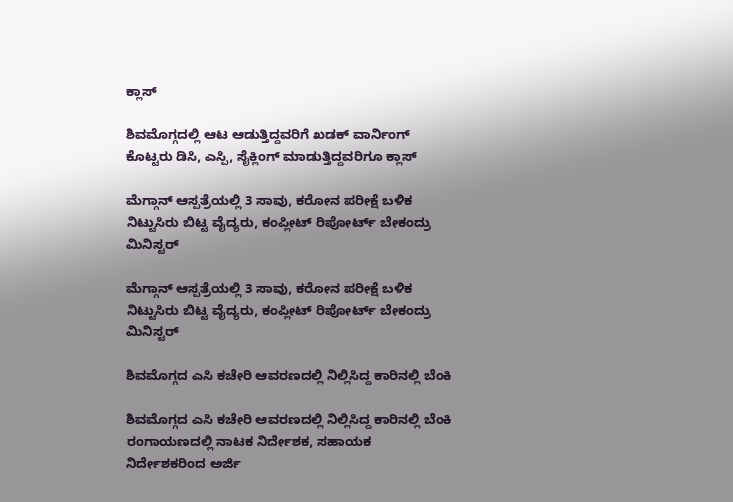ಕ್ಲಾಸ್

ಶಿವಮೊಗ್ಗದಲ್ಲಿ ಆಟ ಆಡುತ್ತಿದ್ದವರಿಗೆ ಖಡಕ್ ವಾರ್ನಿಂಗ್ ಕೊಟ್ಟರು ಡಿಸಿ, ಎಸ್ಪಿ, ಸೈಕ್ಲಿಂಗ್ ಮಾಡುತ್ತಿದ್ದವರಿಗೂ ಕ್ಲಾಸ್

ಮೆಗ್ಗಾನ್ ಆಸ್ಪತ್ರೆಯಲ್ಲಿ 3 ಸಾವು, ಕರೋನ ಪರೀಕ್ಷೆ ಬಳಿಕ ನಿಟ್ಟುಸಿರು ಬಿಟ್ಟ ವೈದ್ಯರು, ಕಂಪ್ಲೀಟ್ ರಿಪೋರ್ಟ್ ಬೇಕಂದ್ರು ಮಿನಿಸ್ಟರ್

ಮೆಗ್ಗಾನ್ ಆಸ್ಪತ್ರೆಯಲ್ಲಿ 3 ಸಾವು, ಕರೋನ ಪರೀಕ್ಷೆ ಬಳಿಕ ನಿಟ್ಟುಸಿರು ಬಿಟ್ಟ ವೈದ್ಯರು, ಕಂಪ್ಲೀಟ್ ರಿಪೋರ್ಟ್ ಬೇಕಂದ್ರು ಮಿನಿಸ್ಟರ್

ಶಿವಮೊಗ್ಗದ ಎಸಿ ಕಚೇರಿ ಆವರಣದಲ್ಲಿ ನಿಲ್ಲಿಸಿದ್ದ ಕಾರಿನಲ್ಲಿ ಬೆಂಕಿ

ಶಿವಮೊಗ್ಗದ ಎಸಿ ಕಚೇರಿ ಆವರಣದಲ್ಲಿ ನಿಲ್ಲಿಸಿದ್ದ ಕಾರಿನಲ್ಲಿ ಬೆಂಕಿ
ರಂಗಾಯಣದಲ್ಲಿ ನಾಟಕ ನಿರ್ದೇಶಕ, ಸಹಾಯಕ ನಿರ್ದೇಶಕರಿಂದ ಅರ್ಜಿ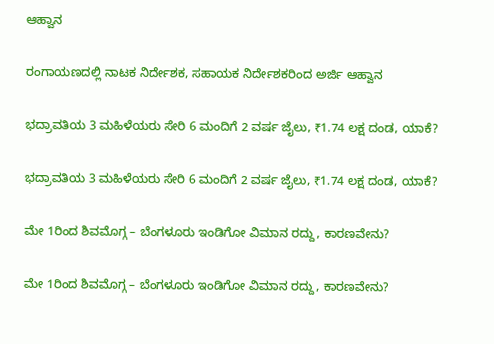ಆಹ್ವಾನ

ರಂಗಾಯಣದಲ್ಲಿ ನಾಟಕ ನಿರ್ದೇಶಕ, ಸಹಾಯಕ ನಿರ್ದೇಶಕರಿಂದ ಅರ್ಜಿ ಆಹ್ವಾನ

ಭದ್ರಾವತಿಯ 3 ಮಹಿಳೆಯರು ಸೇರಿ 6 ಮಂದಿಗೆ 2 ವರ್ಷ ಜೈಲು, ₹1.74 ಲಕ್ಷ ದಂಡ, ಯಾಕೆ?

ಭದ್ರಾವತಿಯ 3 ಮಹಿಳೆಯರು ಸೇರಿ 6 ಮಂದಿಗೆ 2 ವರ್ಷ ಜೈಲು, ₹1.74 ಲಕ್ಷ ದಂಡ, ಯಾಕೆ?

ಮೇ 1ರಿಂದ ಶಿವಮೊಗ್ಗ – ಬೆಂಗಳೂರು ಇಂಡಿಗೋ ವಿಮಾನ ರದ್ದು, ಕಾರಣವೇನು?

ಮೇ 1ರಿಂದ ಶಿವಮೊಗ್ಗ – ಬೆಂಗಳೂರು ಇಂಡಿಗೋ ವಿಮಾನ ರದ್ದು, ಕಾರಣವೇನು?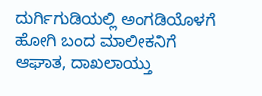ದುರ್ಗಿಗುಡಿಯಲ್ಲಿ ಅಂಗಡಿಯೊಳಗೆ ಹೋಗಿ ಬಂದ ಮಾಲೀಕನಿಗೆ ಆಘಾತ, ದಾಖಲಾಯ್ತು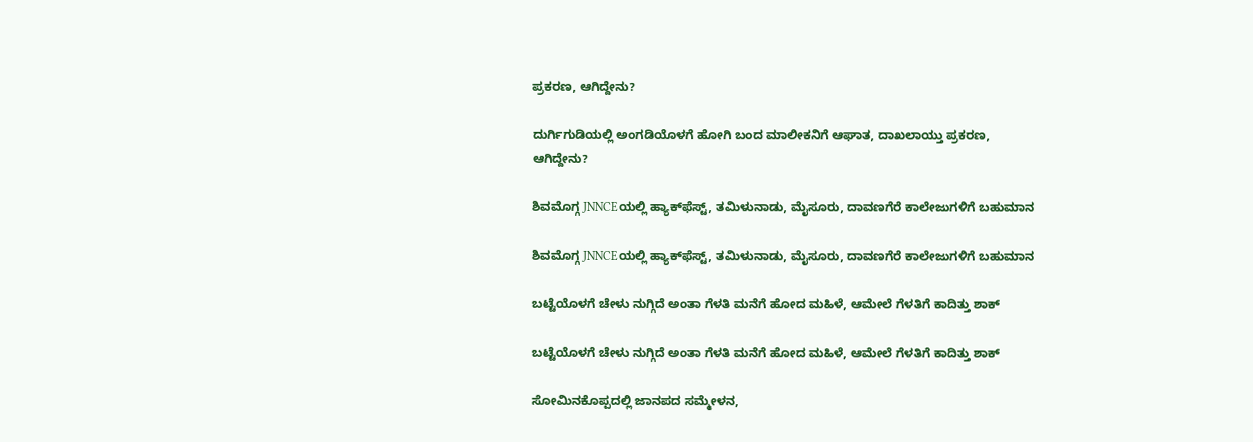ಪ್ರಕರಣ, ಆಗಿದ್ದೇನು?

ದುರ್ಗಿಗುಡಿಯಲ್ಲಿ ಅಂಗಡಿಯೊಳಗೆ ಹೋಗಿ ಬಂದ ಮಾಲೀಕನಿಗೆ ಆಘಾತ, ದಾಖಲಾಯ್ತು ಪ್ರಕರಣ, ಆಗಿದ್ದೇನು?

ಶಿವಮೊಗ್ಗ JNNCEಯಲ್ಲಿ ಹ್ಯಾಕ್‌ಫೆಸ್ಟ್‌, ತಮಿಳುನಾಡು, ಮೈಸೂರು, ದಾವಣಗೆರೆ ಕಾಲೇಜುಗಳಿಗೆ ಬಹುಮಾನ

ಶಿವಮೊಗ್ಗ JNNCEಯಲ್ಲಿ ಹ್ಯಾಕ್‌ಫೆಸ್ಟ್‌, ತಮಿಳುನಾಡು, ಮೈಸೂರು, ದಾವಣಗೆರೆ ಕಾಲೇಜುಗಳಿಗೆ ಬಹುಮಾನ

ಬಟ್ಟೆಯೊಳಗೆ ಚೇಳು ನುಗ್ಗಿದೆ ಅಂತಾ ಗೆಳತಿ ಮನೆಗೆ ಹೋದ ಮಹಿಳೆ, ಆಮೇಲೆ ಗೆಳತಿಗೆ ಕಾದಿತ್ತು ಶಾಕ್

ಬಟ್ಟೆಯೊಳಗೆ ಚೇಳು ನುಗ್ಗಿದೆ ಅಂತಾ ಗೆಳತಿ ಮನೆಗೆ ಹೋದ ಮಹಿಳೆ, ಆಮೇಲೆ ಗೆಳತಿಗೆ ಕಾದಿತ್ತು ಶಾಕ್

ಸೋಮಿನಕೊಪ್ಪದಲ್ಲಿ ಜಾನಪದ ಸಮ್ಮೇಳನ,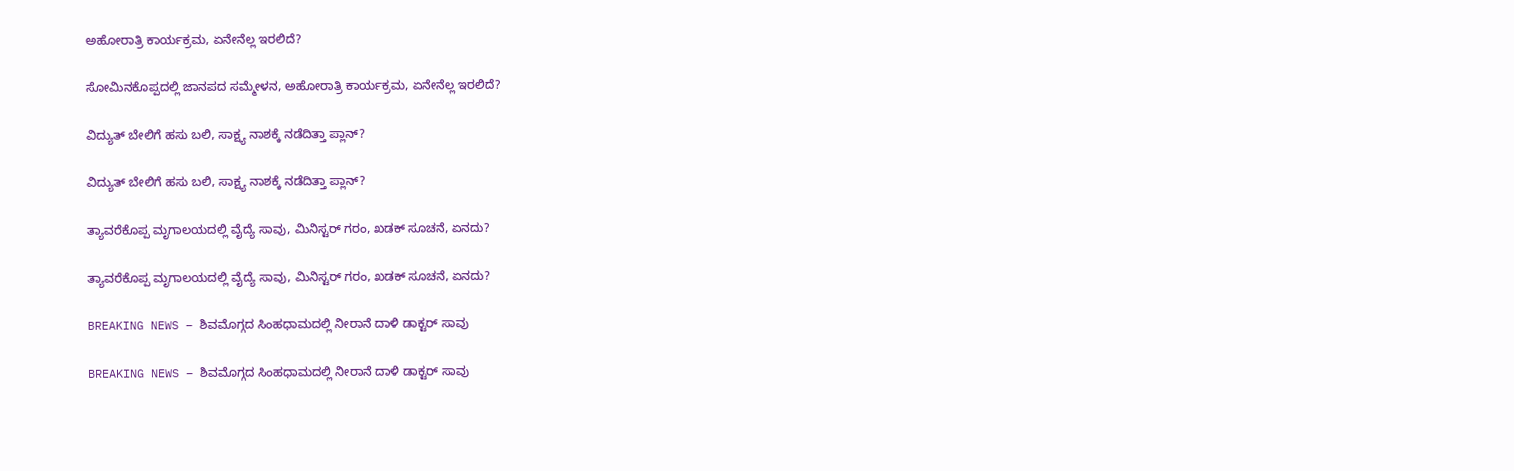ಅಹೋರಾತ್ರಿ ಕಾರ್ಯಕ್ರಮ, ಏನೇನೆಲ್ಲ ಇರಲಿದೆ?

ಸೋಮಿನಕೊಪ್ಪದಲ್ಲಿ ಜಾನಪದ ಸಮ್ಮೇಳನ, ಅಹೋರಾತ್ರಿ ಕಾರ್ಯಕ್ರಮ, ಏನೇನೆಲ್ಲ ಇರಲಿದೆ?

ವಿದ್ಯುತ್‌ ಬೇಲಿಗೆ ಹಸು ಬಲಿ, ಸಾಕ್ಷ್ಯ ನಾಶಕ್ಕೆ ನಡೆದಿತ್ತಾ ಪ್ಲಾನ್?

ವಿದ್ಯುತ್‌ ಬೇಲಿಗೆ ಹಸು ಬಲಿ, ಸಾಕ್ಷ್ಯ ನಾಶಕ್ಕೆ ನಡೆದಿತ್ತಾ ಪ್ಲಾನ್?

ತ್ಯಾವರೆಕೊಪ್ಪ ಮೃಗಾಲಯದಲ್ಲಿ ವೈದ್ಯೆ ಸಾವು, ಮಿನಿಸ್ಟರ್‌ ಗರಂ, ಖಡಕ್‌ ಸೂಚನೆ, ಏನದು?

ತ್ಯಾವರೆಕೊಪ್ಪ ಮೃಗಾಲಯದಲ್ಲಿ ವೈದ್ಯೆ ಸಾವು, ಮಿನಿಸ್ಟರ್‌ ಗರಂ, ಖಡಕ್‌ ಸೂಚನೆ, ಏನದು?

BREAKING NEWS – ಶಿವಮೊಗ್ಗದ ಸಿಂಹಧಾಮದಲ್ಲಿ ನೀರಾನೆ ದಾಳಿ ಡಾಕ್ಟರ್‌ ಸಾವು

BREAKING NEWS – ಶಿವಮೊಗ್ಗದ ಸಿಂಹಧಾಮದಲ್ಲಿ ನೀರಾನೆ ದಾಳಿ ಡಾಕ್ಟರ್‌ ಸಾವು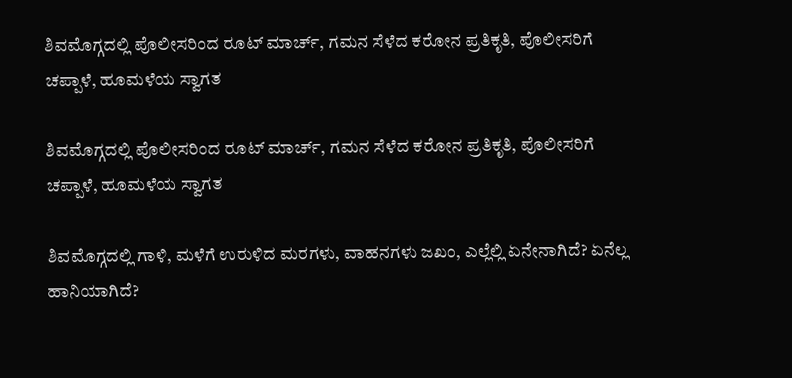ಶಿವಮೊಗ್ಗದಲ್ಲಿ ಪೊಲೀಸರಿಂದ ರೂಟ್ ಮಾರ್ಚ್, ಗಮನ ಸೆಳೆದ ಕರೋನ ಪ್ರತಿಕೃತಿ, ಪೊಲೀಸರಿಗೆ ಚಪ್ಪಾಳೆ, ಹೂಮಳೆಯ ಸ್ವಾಗತ

ಶಿವಮೊಗ್ಗದಲ್ಲಿ ಪೊಲೀಸರಿಂದ ರೂಟ್ ಮಾರ್ಚ್, ಗಮನ ಸೆಳೆದ ಕರೋನ ಪ್ರತಿಕೃತಿ, ಪೊಲೀಸರಿಗೆ ಚಪ್ಪಾಳೆ, ಹೂಮಳೆಯ ಸ್ವಾಗತ

ಶಿವಮೊಗ್ಗದಲ್ಲಿ ಗಾಳಿ, ಮಳೆಗೆ ಉರುಳಿದ ಮರಗಳು, ವಾಹನಗಳು ಜಖಂ, ಎಲ್ಲೆಲ್ಲಿ ಏನೇನಾಗಿದೆ? ಏನೆಲ್ಲ ಹಾನಿಯಾಗಿದೆ?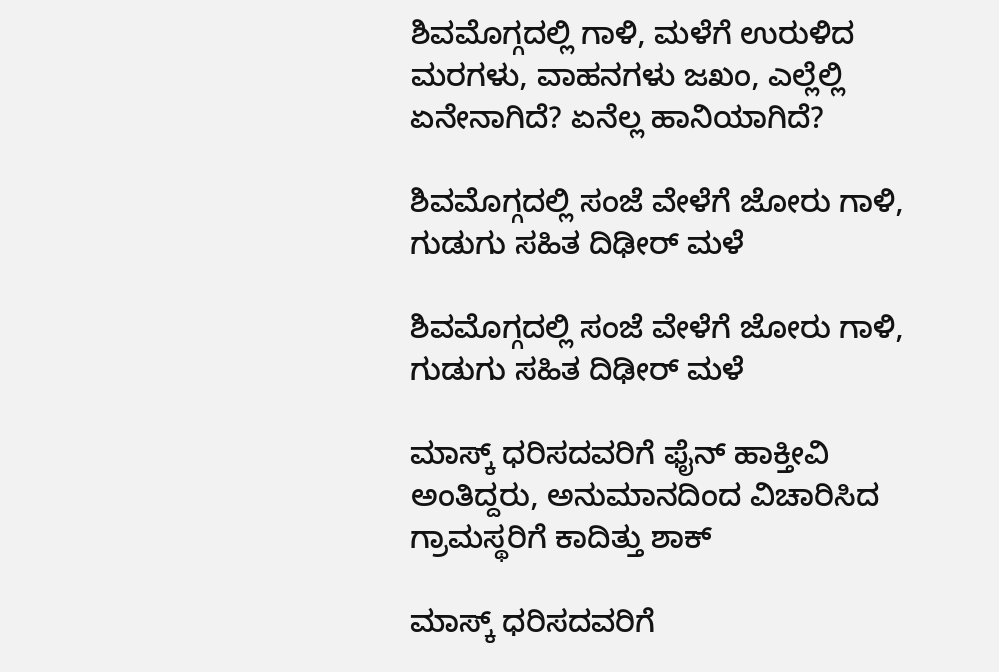ಶಿವಮೊಗ್ಗದಲ್ಲಿ ಗಾಳಿ, ಮಳೆಗೆ ಉರುಳಿದ ಮರಗಳು, ವಾಹನಗಳು ಜಖಂ, ಎಲ್ಲೆಲ್ಲಿ ಏನೇನಾಗಿದೆ? ಏನೆಲ್ಲ ಹಾನಿಯಾಗಿದೆ?

ಶಿವಮೊಗ್ಗದಲ್ಲಿ ಸಂಜೆ ವೇಳೆಗೆ ಜೋರು ಗಾಳಿ, ಗುಡುಗು ಸಹಿತ ದಿಢೀರ್ ಮಳೆ

ಶಿವಮೊಗ್ಗದಲ್ಲಿ ಸಂಜೆ ವೇಳೆಗೆ ಜೋರು ಗಾಳಿ, ಗುಡುಗು ಸಹಿತ ದಿಢೀರ್ ಮಳೆ

ಮಾಸ್ಕ್ ಧರಿಸದವರಿಗೆ ಫೈನ್ ಹಾಕ್ತೀವಿ ಅಂತಿದ್ದರು, ಅನುಮಾನದಿಂದ ವಿಚಾರಿಸಿದ ಗ್ರಾಮಸ್ಥರಿಗೆ ಕಾದಿತ್ತು ಶಾಕ್

ಮಾಸ್ಕ್ ಧರಿಸದವರಿಗೆ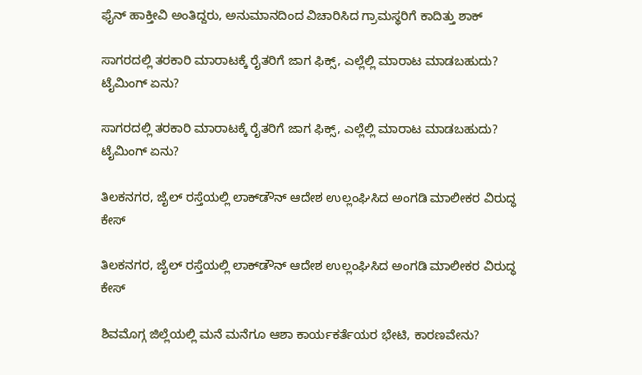ಫೈನ್ ಹಾಕ್ತೀವಿ ಅಂತಿದ್ದರು, ಅನುಮಾನದಿಂದ ವಿಚಾರಿಸಿದ ಗ್ರಾಮಸ್ಥರಿಗೆ ಕಾದಿತ್ತು ಶಾಕ್

ಸಾಗರದಲ್ಲಿ ತರಕಾರಿ ಮಾರಾಟಕ್ಕೆ ರೈತರಿಗೆ ಜಾಗ ಫಿಕ್ಸ್, ಎಲ್ಲೆಲ್ಲಿ ಮಾರಾಟ ಮಾಡಬಹುದು? ಟೈಮಿಂಗ್ ಏನು?

ಸಾಗರದಲ್ಲಿ ತರಕಾರಿ ಮಾರಾಟಕ್ಕೆ ರೈತರಿಗೆ ಜಾಗ ಫಿಕ್ಸ್, ಎಲ್ಲೆಲ್ಲಿ ಮಾರಾಟ ಮಾಡಬಹುದು? ಟೈಮಿಂಗ್ ಏನು?

ತಿಲಕನಗರ, ಜೈಲ್ ರಸ್ತೆಯಲ್ಲಿ ಲಾಕ್‌ಡೌನ್ ಆದೇಶ ಉಲ್ಲಂಘಿಸಿದ ಅಂಗಡಿ ಮಾಲೀಕರ ವಿರುದ್ಧ ಕೇಸ್

ತಿಲಕನಗರ, ಜೈಲ್ ರಸ್ತೆಯಲ್ಲಿ ಲಾಕ್‌ಡೌನ್ ಆದೇಶ ಉಲ್ಲಂಘಿಸಿದ ಅಂಗಡಿ ಮಾಲೀಕರ ವಿರುದ್ಧ ಕೇಸ್

ಶಿವಮೊಗ್ಗ ಜಿಲ್ಲೆಯಲ್ಲಿ ಮನೆ ಮನೆಗೂ ಆಶಾ ಕಾರ್ಯಕರ್ತೆಯರ ಭೇಟಿ, ಕಾರಣವೇನು?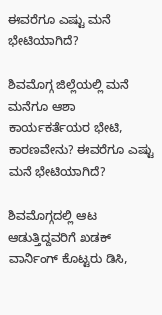ಈವರೆಗೂ ಎಷ್ಟು ಮನೆ ಭೇಟಿಯಾಗಿದೆ?

ಶಿವಮೊಗ್ಗ ಜಿಲ್ಲೆಯಲ್ಲಿ ಮನೆ ಮನೆಗೂ ಆಶಾ ಕಾರ್ಯಕರ್ತೆಯರ ಭೇಟಿ, ಕಾರಣವೇನು? ಈವರೆಗೂ ಎಷ್ಟು ಮನೆ ಭೇಟಿಯಾಗಿದೆ?

ಶಿವಮೊಗ್ಗದಲ್ಲಿ ಆಟ ಆಡುತ್ತಿದ್ದವರಿಗೆ ಖಡಕ್ ವಾರ್ನಿಂಗ್ ಕೊಟ್ಟರು ಡಿಸಿ,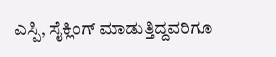ಎಸ್ಪಿ, ಸೈಕ್ಲಿಂಗ್ ಮಾಡುತ್ತಿದ್ದವರಿಗೂ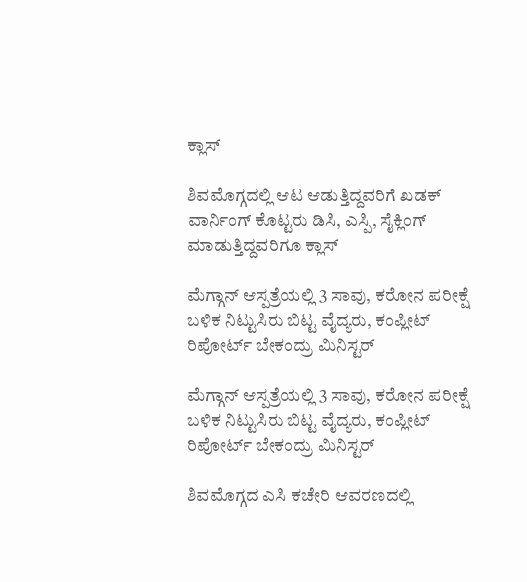ಕ್ಲಾಸ್

ಶಿವಮೊಗ್ಗದಲ್ಲಿ ಆಟ ಆಡುತ್ತಿದ್ದವರಿಗೆ ಖಡಕ್ ವಾರ್ನಿಂಗ್ ಕೊಟ್ಟರು ಡಿಸಿ, ಎಸ್ಪಿ, ಸೈಕ್ಲಿಂಗ್ ಮಾಡುತ್ತಿದ್ದವರಿಗೂ ಕ್ಲಾಸ್

ಮೆಗ್ಗಾನ್ ಆಸ್ಪತ್ರೆಯಲ್ಲಿ 3 ಸಾವು, ಕರೋನ ಪರೀಕ್ಷೆ ಬಳಿಕ ನಿಟ್ಟುಸಿರು ಬಿಟ್ಟ ವೈದ್ಯರು, ಕಂಪ್ಲೀಟ್ ರಿಪೋರ್ಟ್ ಬೇಕಂದ್ರು ಮಿನಿಸ್ಟರ್

ಮೆಗ್ಗಾನ್ ಆಸ್ಪತ್ರೆಯಲ್ಲಿ 3 ಸಾವು, ಕರೋನ ಪರೀಕ್ಷೆ ಬಳಿಕ ನಿಟ್ಟುಸಿರು ಬಿಟ್ಟ ವೈದ್ಯರು, ಕಂಪ್ಲೀಟ್ ರಿಪೋರ್ಟ್ ಬೇಕಂದ್ರು ಮಿನಿಸ್ಟರ್

ಶಿವಮೊಗ್ಗದ ಎಸಿ ಕಚೇರಿ ಆವರಣದಲ್ಲಿ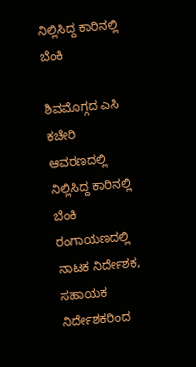ನಿಲ್ಲಿಸಿದ್ದ ಕಾರಿನಲ್ಲಿ ಬೆಂಕಿ

ಶಿವಮೊಗ್ಗದ ಎಸಿ ಕಚೇರಿ ಆವರಣದಲ್ಲಿ ನಿಲ್ಲಿಸಿದ್ದ ಕಾರಿನಲ್ಲಿ ಬೆಂಕಿ
ರಂಗಾಯಣದಲ್ಲಿ ನಾಟಕ ನಿರ್ದೇಶಕ, ಸಹಾಯಕ ನಿರ್ದೇಶಕರಿಂದ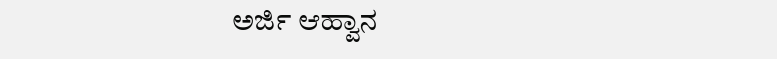ಅರ್ಜಿ ಆಹ್ವಾನ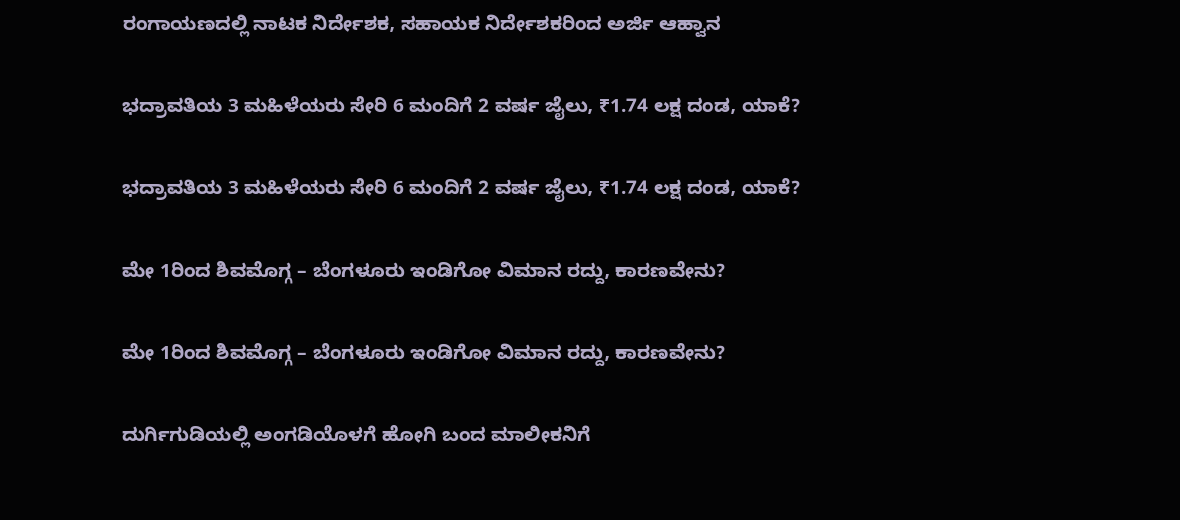ರಂಗಾಯಣದಲ್ಲಿ ನಾಟಕ ನಿರ್ದೇಶಕ, ಸಹಾಯಕ ನಿರ್ದೇಶಕರಿಂದ ಅರ್ಜಿ ಆಹ್ವಾನ

ಭದ್ರಾವತಿಯ 3 ಮಹಿಳೆಯರು ಸೇರಿ 6 ಮಂದಿಗೆ 2 ವರ್ಷ ಜೈಲು, ₹1.74 ಲಕ್ಷ ದಂಡ, ಯಾಕೆ?

ಭದ್ರಾವತಿಯ 3 ಮಹಿಳೆಯರು ಸೇರಿ 6 ಮಂದಿಗೆ 2 ವರ್ಷ ಜೈಲು, ₹1.74 ಲಕ್ಷ ದಂಡ, ಯಾಕೆ?

ಮೇ 1ರಿಂದ ಶಿವಮೊಗ್ಗ – ಬೆಂಗಳೂರು ಇಂಡಿಗೋ ವಿಮಾನ ರದ್ದು, ಕಾರಣವೇನು?

ಮೇ 1ರಿಂದ ಶಿವಮೊಗ್ಗ – ಬೆಂಗಳೂರು ಇಂಡಿಗೋ ವಿಮಾನ ರದ್ದು, ಕಾರಣವೇನು?

ದುರ್ಗಿಗುಡಿಯಲ್ಲಿ ಅಂಗಡಿಯೊಳಗೆ ಹೋಗಿ ಬಂದ ಮಾಲೀಕನಿಗೆ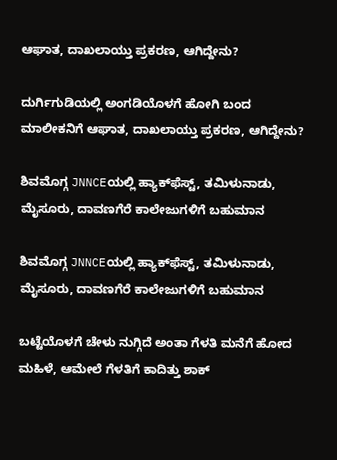ಆಘಾತ, ದಾಖಲಾಯ್ತು ಪ್ರಕರಣ, ಆಗಿದ್ದೇನು?

ದುರ್ಗಿಗುಡಿಯಲ್ಲಿ ಅಂಗಡಿಯೊಳಗೆ ಹೋಗಿ ಬಂದ ಮಾಲೀಕನಿಗೆ ಆಘಾತ, ದಾಖಲಾಯ್ತು ಪ್ರಕರಣ, ಆಗಿದ್ದೇನು?

ಶಿವಮೊಗ್ಗ JNNCEಯಲ್ಲಿ ಹ್ಯಾಕ್‌ಫೆಸ್ಟ್‌, ತಮಿಳುನಾಡು, ಮೈಸೂರು, ದಾವಣಗೆರೆ ಕಾಲೇಜುಗಳಿಗೆ ಬಹುಮಾನ

ಶಿವಮೊಗ್ಗ JNNCEಯಲ್ಲಿ ಹ್ಯಾಕ್‌ಫೆಸ್ಟ್‌, ತಮಿಳುನಾಡು, ಮೈಸೂರು, ದಾವಣಗೆರೆ ಕಾಲೇಜುಗಳಿಗೆ ಬಹುಮಾನ

ಬಟ್ಟೆಯೊಳಗೆ ಚೇಳು ನುಗ್ಗಿದೆ ಅಂತಾ ಗೆಳತಿ ಮನೆಗೆ ಹೋದ ಮಹಿಳೆ, ಆಮೇಲೆ ಗೆಳತಿಗೆ ಕಾದಿತ್ತು ಶಾಕ್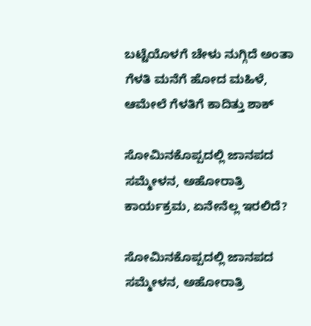ಬಟ್ಟೆಯೊಳಗೆ ಚೇಳು ನುಗ್ಗಿದೆ ಅಂತಾ ಗೆಳತಿ ಮನೆಗೆ ಹೋದ ಮಹಿಳೆ, ಆಮೇಲೆ ಗೆಳತಿಗೆ ಕಾದಿತ್ತು ಶಾಕ್

ಸೋಮಿನಕೊಪ್ಪದಲ್ಲಿ ಜಾನಪದ ಸಮ್ಮೇಳನ, ಅಹೋರಾತ್ರಿ ಕಾರ್ಯಕ್ರಮ, ಏನೇನೆಲ್ಲ ಇರಲಿದೆ?

ಸೋಮಿನಕೊಪ್ಪದಲ್ಲಿ ಜಾನಪದ ಸಮ್ಮೇಳನ, ಅಹೋರಾತ್ರಿ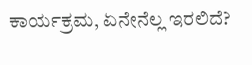ಕಾರ್ಯಕ್ರಮ, ಏನೇನೆಲ್ಲ ಇರಲಿದೆ?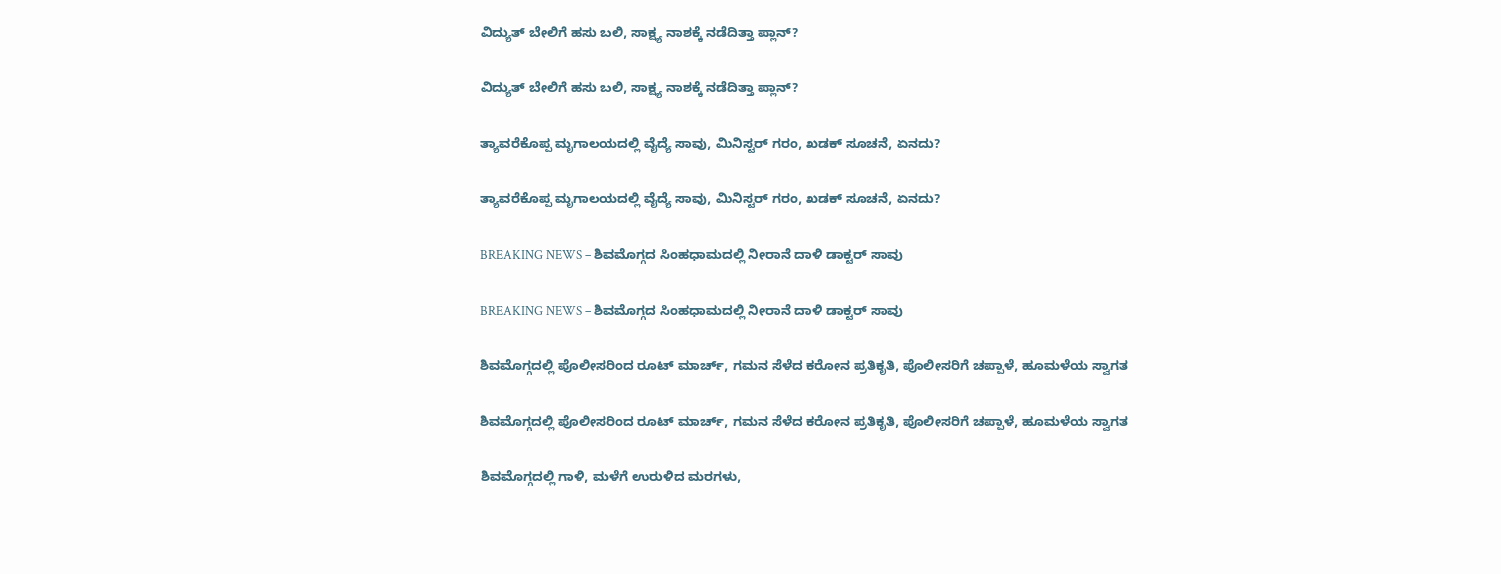ವಿದ್ಯುತ್‌ ಬೇಲಿಗೆ ಹಸು ಬಲಿ, ಸಾಕ್ಷ್ಯ ನಾಶಕ್ಕೆ ನಡೆದಿತ್ತಾ ಪ್ಲಾನ್?

ವಿದ್ಯುತ್‌ ಬೇಲಿಗೆ ಹಸು ಬಲಿ, ಸಾಕ್ಷ್ಯ ನಾಶಕ್ಕೆ ನಡೆದಿತ್ತಾ ಪ್ಲಾನ್?

ತ್ಯಾವರೆಕೊಪ್ಪ ಮೃಗಾಲಯದಲ್ಲಿ ವೈದ್ಯೆ ಸಾವು, ಮಿನಿಸ್ಟರ್‌ ಗರಂ, ಖಡಕ್‌ ಸೂಚನೆ, ಏನದು?

ತ್ಯಾವರೆಕೊಪ್ಪ ಮೃಗಾಲಯದಲ್ಲಿ ವೈದ್ಯೆ ಸಾವು, ಮಿನಿಸ್ಟರ್‌ ಗರಂ, ಖಡಕ್‌ ಸೂಚನೆ, ಏನದು?

BREAKING NEWS – ಶಿವಮೊಗ್ಗದ ಸಿಂಹಧಾಮದಲ್ಲಿ ನೀರಾನೆ ದಾಳಿ ಡಾಕ್ಟರ್‌ ಸಾವು

BREAKING NEWS – ಶಿವಮೊಗ್ಗದ ಸಿಂಹಧಾಮದಲ್ಲಿ ನೀರಾನೆ ದಾಳಿ ಡಾಕ್ಟರ್‌ ಸಾವು

ಶಿವಮೊಗ್ಗದಲ್ಲಿ ಪೊಲೀಸರಿಂದ ರೂಟ್ ಮಾರ್ಚ್, ಗಮನ ಸೆಳೆದ ಕರೋನ ಪ್ರತಿಕೃತಿ, ಪೊಲೀಸರಿಗೆ ಚಪ್ಪಾಳೆ, ಹೂಮಳೆಯ ಸ್ವಾಗತ

ಶಿವಮೊಗ್ಗದಲ್ಲಿ ಪೊಲೀಸರಿಂದ ರೂಟ್ ಮಾರ್ಚ್, ಗಮನ ಸೆಳೆದ ಕರೋನ ಪ್ರತಿಕೃತಿ, ಪೊಲೀಸರಿಗೆ ಚಪ್ಪಾಳೆ, ಹೂಮಳೆಯ ಸ್ವಾಗತ

ಶಿವಮೊಗ್ಗದಲ್ಲಿ ಗಾಳಿ, ಮಳೆಗೆ ಉರುಳಿದ ಮರಗಳು,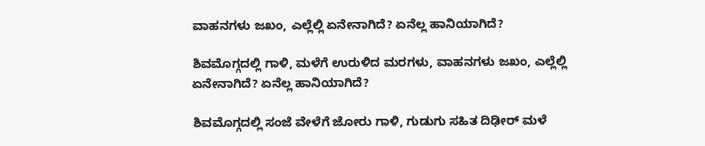ವಾಹನಗಳು ಜಖಂ, ಎಲ್ಲೆಲ್ಲಿ ಏನೇನಾಗಿದೆ? ಏನೆಲ್ಲ ಹಾನಿಯಾಗಿದೆ?

ಶಿವಮೊಗ್ಗದಲ್ಲಿ ಗಾಳಿ, ಮಳೆಗೆ ಉರುಳಿದ ಮರಗಳು, ವಾಹನಗಳು ಜಖಂ, ಎಲ್ಲೆಲ್ಲಿ ಏನೇನಾಗಿದೆ? ಏನೆಲ್ಲ ಹಾನಿಯಾಗಿದೆ?

ಶಿವಮೊಗ್ಗದಲ್ಲಿ ಸಂಜೆ ವೇಳೆಗೆ ಜೋರು ಗಾಳಿ, ಗುಡುಗು ಸಹಿತ ದಿಢೀರ್ ಮಳೆ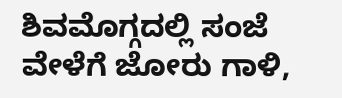ಶಿವಮೊಗ್ಗದಲ್ಲಿ ಸಂಜೆ ವೇಳೆಗೆ ಜೋರು ಗಾಳಿ,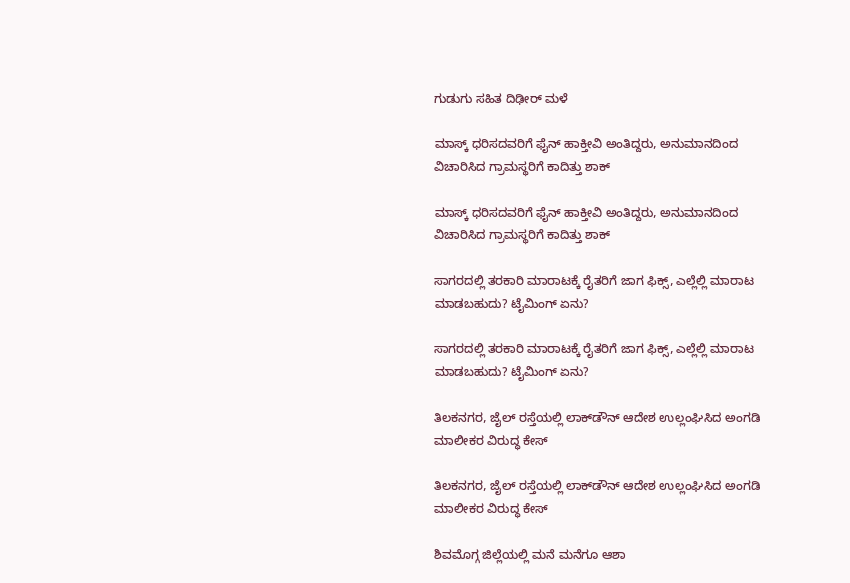ಗುಡುಗು ಸಹಿತ ದಿಢೀರ್ ಮಳೆ

ಮಾಸ್ಕ್ ಧರಿಸದವರಿಗೆ ಫೈನ್ ಹಾಕ್ತೀವಿ ಅಂತಿದ್ದರು, ಅನುಮಾನದಿಂದ ವಿಚಾರಿಸಿದ ಗ್ರಾಮಸ್ಥರಿಗೆ ಕಾದಿತ್ತು ಶಾಕ್

ಮಾಸ್ಕ್ ಧರಿಸದವರಿಗೆ ಫೈನ್ ಹಾಕ್ತೀವಿ ಅಂತಿದ್ದರು, ಅನುಮಾನದಿಂದ ವಿಚಾರಿಸಿದ ಗ್ರಾಮಸ್ಥರಿಗೆ ಕಾದಿತ್ತು ಶಾಕ್

ಸಾಗರದಲ್ಲಿ ತರಕಾರಿ ಮಾರಾಟಕ್ಕೆ ರೈತರಿಗೆ ಜಾಗ ಫಿಕ್ಸ್, ಎಲ್ಲೆಲ್ಲಿ ಮಾರಾಟ ಮಾಡಬಹುದು? ಟೈಮಿಂಗ್ ಏನು?

ಸಾಗರದಲ್ಲಿ ತರಕಾರಿ ಮಾರಾಟಕ್ಕೆ ರೈತರಿಗೆ ಜಾಗ ಫಿಕ್ಸ್, ಎಲ್ಲೆಲ್ಲಿ ಮಾರಾಟ ಮಾಡಬಹುದು? ಟೈಮಿಂಗ್ ಏನು?

ತಿಲಕನಗರ, ಜೈಲ್ ರಸ್ತೆಯಲ್ಲಿ ಲಾಕ್‌ಡೌನ್ ಆದೇಶ ಉಲ್ಲಂಘಿಸಿದ ಅಂಗಡಿ ಮಾಲೀಕರ ವಿರುದ್ಧ ಕೇಸ್

ತಿಲಕನಗರ, ಜೈಲ್ ರಸ್ತೆಯಲ್ಲಿ ಲಾಕ್‌ಡೌನ್ ಆದೇಶ ಉಲ್ಲಂಘಿಸಿದ ಅಂಗಡಿ ಮಾಲೀಕರ ವಿರುದ್ಧ ಕೇಸ್

ಶಿವಮೊಗ್ಗ ಜಿಲ್ಲೆಯಲ್ಲಿ ಮನೆ ಮನೆಗೂ ಆಶಾ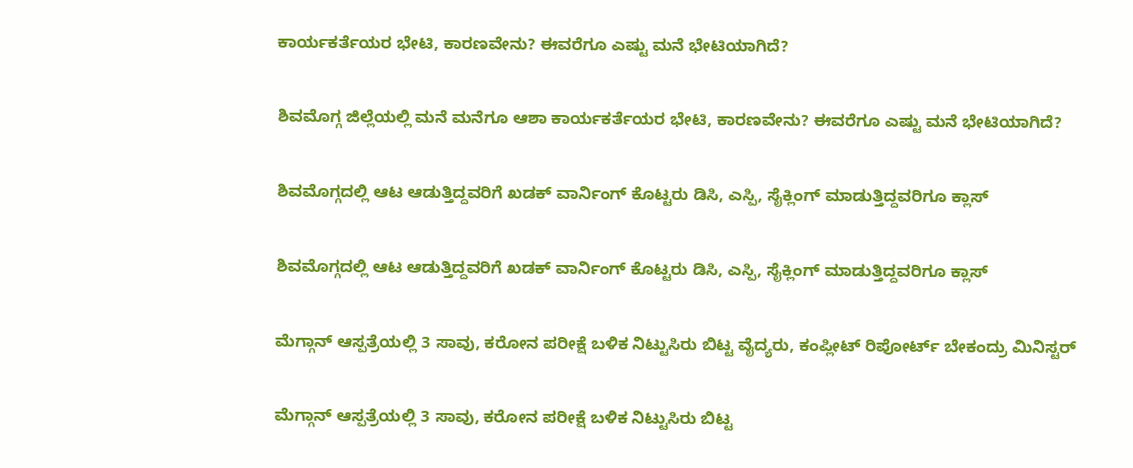ಕಾರ್ಯಕರ್ತೆಯರ ಭೇಟಿ, ಕಾರಣವೇನು? ಈವರೆಗೂ ಎಷ್ಟು ಮನೆ ಭೇಟಿಯಾಗಿದೆ?

ಶಿವಮೊಗ್ಗ ಜಿಲ್ಲೆಯಲ್ಲಿ ಮನೆ ಮನೆಗೂ ಆಶಾ ಕಾರ್ಯಕರ್ತೆಯರ ಭೇಟಿ, ಕಾರಣವೇನು? ಈವರೆಗೂ ಎಷ್ಟು ಮನೆ ಭೇಟಿಯಾಗಿದೆ?

ಶಿವಮೊಗ್ಗದಲ್ಲಿ ಆಟ ಆಡುತ್ತಿದ್ದವರಿಗೆ ಖಡಕ್ ವಾರ್ನಿಂಗ್ ಕೊಟ್ಟರು ಡಿಸಿ, ಎಸ್ಪಿ, ಸೈಕ್ಲಿಂಗ್ ಮಾಡುತ್ತಿದ್ದವರಿಗೂ ಕ್ಲಾಸ್

ಶಿವಮೊಗ್ಗದಲ್ಲಿ ಆಟ ಆಡುತ್ತಿದ್ದವರಿಗೆ ಖಡಕ್ ವಾರ್ನಿಂಗ್ ಕೊಟ್ಟರು ಡಿಸಿ, ಎಸ್ಪಿ, ಸೈಕ್ಲಿಂಗ್ ಮಾಡುತ್ತಿದ್ದವರಿಗೂ ಕ್ಲಾಸ್

ಮೆಗ್ಗಾನ್ ಆಸ್ಪತ್ರೆಯಲ್ಲಿ 3 ಸಾವು, ಕರೋನ ಪರೀಕ್ಷೆ ಬಳಿಕ ನಿಟ್ಟುಸಿರು ಬಿಟ್ಟ ವೈದ್ಯರು, ಕಂಪ್ಲೀಟ್ ರಿಪೋರ್ಟ್ ಬೇಕಂದ್ರು ಮಿನಿಸ್ಟರ್

ಮೆಗ್ಗಾನ್ ಆಸ್ಪತ್ರೆಯಲ್ಲಿ 3 ಸಾವು, ಕರೋನ ಪರೀಕ್ಷೆ ಬಳಿಕ ನಿಟ್ಟುಸಿರು ಬಿಟ್ಟ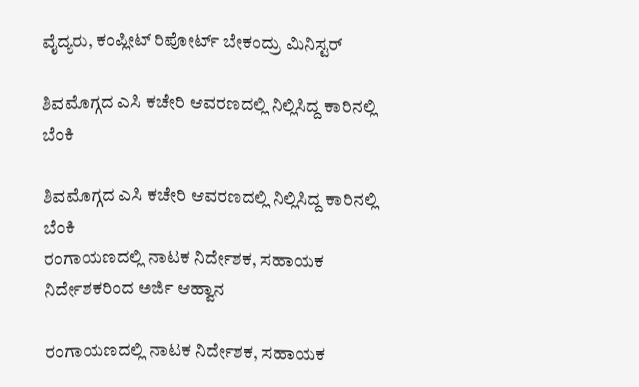ವೈದ್ಯರು, ಕಂಪ್ಲೀಟ್ ರಿಪೋರ್ಟ್ ಬೇಕಂದ್ರು ಮಿನಿಸ್ಟರ್

ಶಿವಮೊಗ್ಗದ ಎಸಿ ಕಚೇರಿ ಆವರಣದಲ್ಲಿ ನಿಲ್ಲಿಸಿದ್ದ ಕಾರಿನಲ್ಲಿ ಬೆಂಕಿ

ಶಿವಮೊಗ್ಗದ ಎಸಿ ಕಚೇರಿ ಆವರಣದಲ್ಲಿ ನಿಲ್ಲಿಸಿದ್ದ ಕಾರಿನಲ್ಲಿ ಬೆಂಕಿ
ರಂಗಾಯಣದಲ್ಲಿ ನಾಟಕ ನಿರ್ದೇಶಕ, ಸಹಾಯಕ ನಿರ್ದೇಶಕರಿಂದ ಅರ್ಜಿ ಆಹ್ವಾನ

ರಂಗಾಯಣದಲ್ಲಿ ನಾಟಕ ನಿರ್ದೇಶಕ, ಸಹಾಯಕ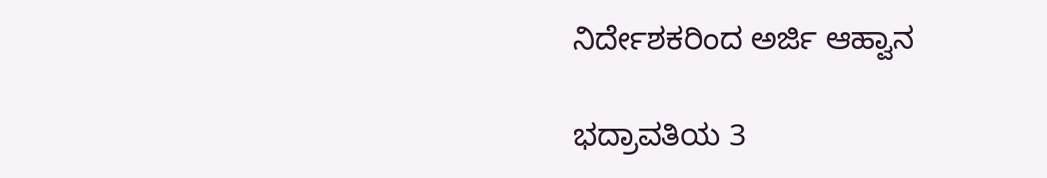ನಿರ್ದೇಶಕರಿಂದ ಅರ್ಜಿ ಆಹ್ವಾನ

ಭದ್ರಾವತಿಯ 3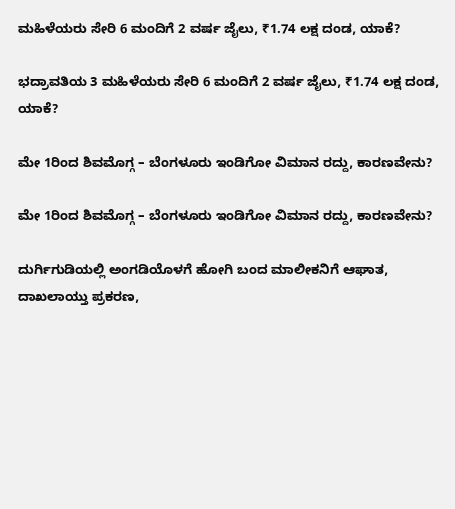ಮಹಿಳೆಯರು ಸೇರಿ 6 ಮಂದಿಗೆ 2 ವರ್ಷ ಜೈಲು, ₹1.74 ಲಕ್ಷ ದಂಡ, ಯಾಕೆ?

ಭದ್ರಾವತಿಯ 3 ಮಹಿಳೆಯರು ಸೇರಿ 6 ಮಂದಿಗೆ 2 ವರ್ಷ ಜೈಲು, ₹1.74 ಲಕ್ಷ ದಂಡ, ಯಾಕೆ?

ಮೇ 1ರಿಂದ ಶಿವಮೊಗ್ಗ – ಬೆಂಗಳೂರು ಇಂಡಿಗೋ ವಿಮಾನ ರದ್ದು, ಕಾರಣವೇನು?

ಮೇ 1ರಿಂದ ಶಿವಮೊಗ್ಗ – ಬೆಂಗಳೂರು ಇಂಡಿಗೋ ವಿಮಾನ ರದ್ದು, ಕಾರಣವೇನು?

ದುರ್ಗಿಗುಡಿಯಲ್ಲಿ ಅಂಗಡಿಯೊಳಗೆ ಹೋಗಿ ಬಂದ ಮಾಲೀಕನಿಗೆ ಆಘಾತ, ದಾಖಲಾಯ್ತು ಪ್ರಕರಣ,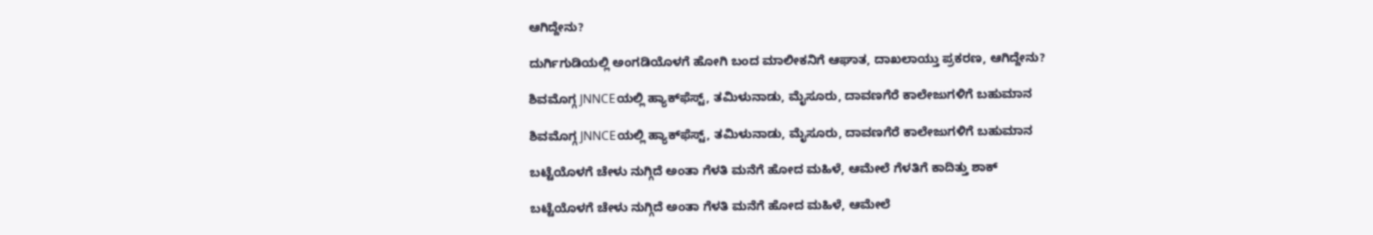ಆಗಿದ್ದೇನು?

ದುರ್ಗಿಗುಡಿಯಲ್ಲಿ ಅಂಗಡಿಯೊಳಗೆ ಹೋಗಿ ಬಂದ ಮಾಲೀಕನಿಗೆ ಆಘಾತ, ದಾಖಲಾಯ್ತು ಪ್ರಕರಣ, ಆಗಿದ್ದೇನು?

ಶಿವಮೊಗ್ಗ JNNCEಯಲ್ಲಿ ಹ್ಯಾಕ್‌ಫೆಸ್ಟ್‌, ತಮಿಳುನಾಡು, ಮೈಸೂರು, ದಾವಣಗೆರೆ ಕಾಲೇಜುಗಳಿಗೆ ಬಹುಮಾನ

ಶಿವಮೊಗ್ಗ JNNCEಯಲ್ಲಿ ಹ್ಯಾಕ್‌ಫೆಸ್ಟ್‌, ತಮಿಳುನಾಡು, ಮೈಸೂರು, ದಾವಣಗೆರೆ ಕಾಲೇಜುಗಳಿಗೆ ಬಹುಮಾನ

ಬಟ್ಟೆಯೊಳಗೆ ಚೇಳು ನುಗ್ಗಿದೆ ಅಂತಾ ಗೆಳತಿ ಮನೆಗೆ ಹೋದ ಮಹಿಳೆ, ಆಮೇಲೆ ಗೆಳತಿಗೆ ಕಾದಿತ್ತು ಶಾಕ್

ಬಟ್ಟೆಯೊಳಗೆ ಚೇಳು ನುಗ್ಗಿದೆ ಅಂತಾ ಗೆಳತಿ ಮನೆಗೆ ಹೋದ ಮಹಿಳೆ, ಆಮೇಲೆ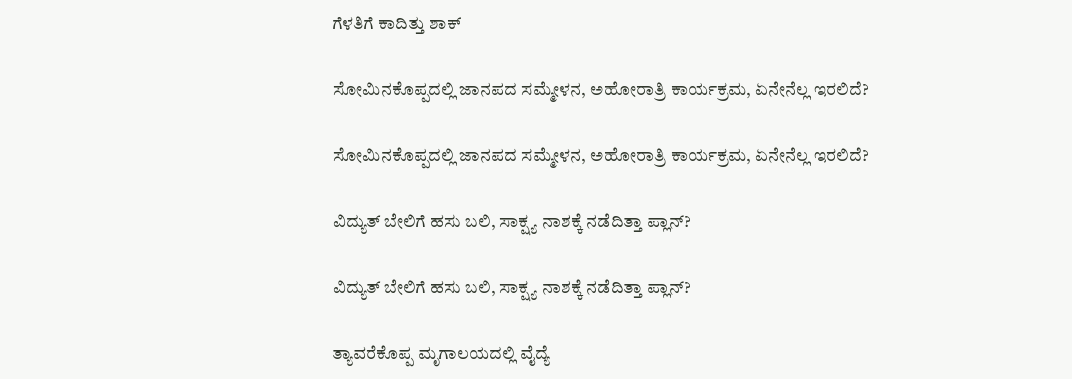ಗೆಳತಿಗೆ ಕಾದಿತ್ತು ಶಾಕ್

ಸೋಮಿನಕೊಪ್ಪದಲ್ಲಿ ಜಾನಪದ ಸಮ್ಮೇಳನ, ಅಹೋರಾತ್ರಿ ಕಾರ್ಯಕ್ರಮ, ಏನೇನೆಲ್ಲ ಇರಲಿದೆ?

ಸೋಮಿನಕೊಪ್ಪದಲ್ಲಿ ಜಾನಪದ ಸಮ್ಮೇಳನ, ಅಹೋರಾತ್ರಿ ಕಾರ್ಯಕ್ರಮ, ಏನೇನೆಲ್ಲ ಇರಲಿದೆ?

ವಿದ್ಯುತ್‌ ಬೇಲಿಗೆ ಹಸು ಬಲಿ, ಸಾಕ್ಷ್ಯ ನಾಶಕ್ಕೆ ನಡೆದಿತ್ತಾ ಪ್ಲಾನ್?

ವಿದ್ಯುತ್‌ ಬೇಲಿಗೆ ಹಸು ಬಲಿ, ಸಾಕ್ಷ್ಯ ನಾಶಕ್ಕೆ ನಡೆದಿತ್ತಾ ಪ್ಲಾನ್?

ತ್ಯಾವರೆಕೊಪ್ಪ ಮೃಗಾಲಯದಲ್ಲಿ ವೈದ್ಯೆ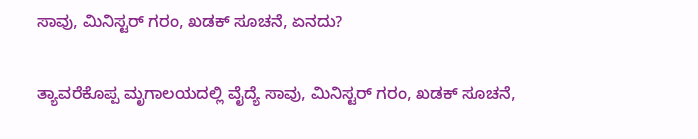ಸಾವು, ಮಿನಿಸ್ಟರ್‌ ಗರಂ, ಖಡಕ್‌ ಸೂಚನೆ, ಏನದು?

ತ್ಯಾವರೆಕೊಪ್ಪ ಮೃಗಾಲಯದಲ್ಲಿ ವೈದ್ಯೆ ಸಾವು, ಮಿನಿಸ್ಟರ್‌ ಗರಂ, ಖಡಕ್‌ ಸೂಚನೆ,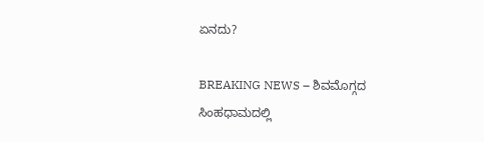ಏನದು?

BREAKING NEWS – ಶಿವಮೊಗ್ಗದ ಸಿಂಹಧಾಮದಲ್ಲಿ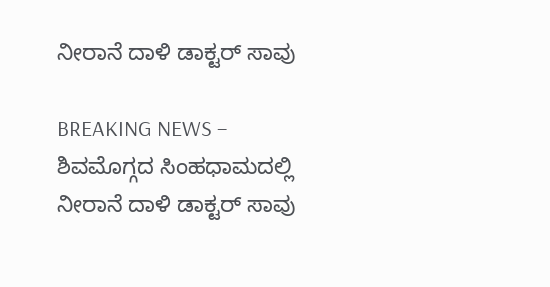ನೀರಾನೆ ದಾಳಿ ಡಾಕ್ಟರ್‌ ಸಾವು

BREAKING NEWS – ಶಿವಮೊಗ್ಗದ ಸಿಂಹಧಾಮದಲ್ಲಿ ನೀರಾನೆ ದಾಳಿ ಡಾಕ್ಟರ್‌ ಸಾವು